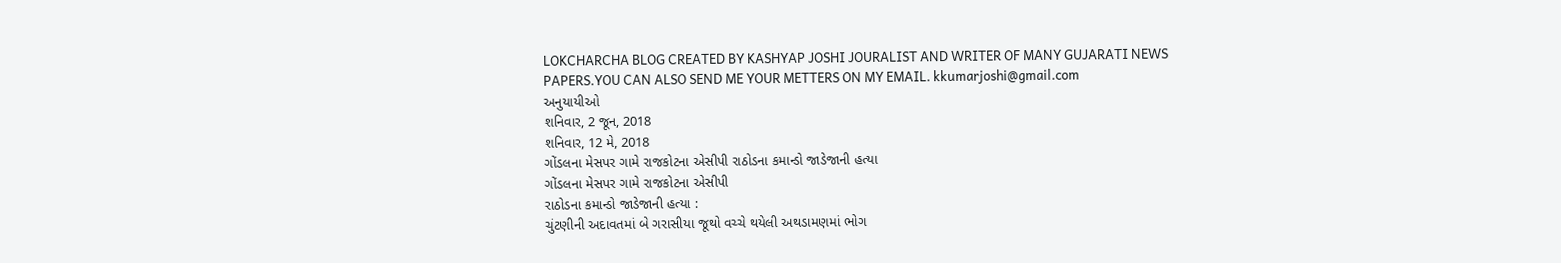LOKCHARCHA BLOG CREATED BY KASHYAP JOSHI JOURALIST AND WRITER OF MANY GUJARATI NEWS PAPERS.YOU CAN ALSO SEND ME YOUR METTERS ON MY EMAIL. kkumarjoshi@gmail.com
અનુયાયીઓ
શનિવાર, 2 જૂન, 2018
શનિવાર, 12 મે, 2018
ગોંડલના મેસપર ગામે રાજકોટના એસીપી રાઠોડના કમાન્ડો જાડેજાની હત્યા
ગોંડલના મેસપર ગામે રાજકોટના એસીપી
રાઠોડના કમાન્ડો જાડેજાની હત્યા :
ચુંટણીની અદાવતમાં બે ગરાસીયા જૂથો વચ્ચે થયેલી અથડામણમાં ભોગ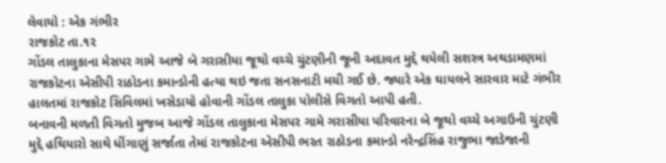લેવાયો : એક ગંભીર
રાજકોટ તા.૧૨
ગોંડલ તાલુકાના મેસપર ગામે આજે બે ગરાસીયા જૂથો વચ્ચે ચુંટણીની જૂની અદાવત મુદ્દે થયેલી સશસ્ત્ર અથડામણમાં રાજકોટના એસીપી રાઠોડના કમાન્ડોની હત્યા થઇ જતા સનસનાટી મચી ગઈ છે. જ્યારે એક ઘાયલને સારવાર માટે ગંભીર હાલતમાં રાજકોટ સિવિલમાં ખસેડાયો હોવાની ગોંડલ તાલુકા પોલીસે વિગતો આપી હતી.
બનાવની મળતી વિગતો મુજબ આજે ગોંડલ તાલુકાના મેસપર ગામે ગરાસીયા પરિવારના બે જૂથો વચ્ચે અગાઉની ચુંટણી મુદ્દે હથિયારો સાથે ધીંગાણું સર્જાતા તેમાં રાજકોટના એસીપી ભરત રાઠોડના કમાન્ડો નરેન્દ્રસિંહ રાજુભા જાડેજાની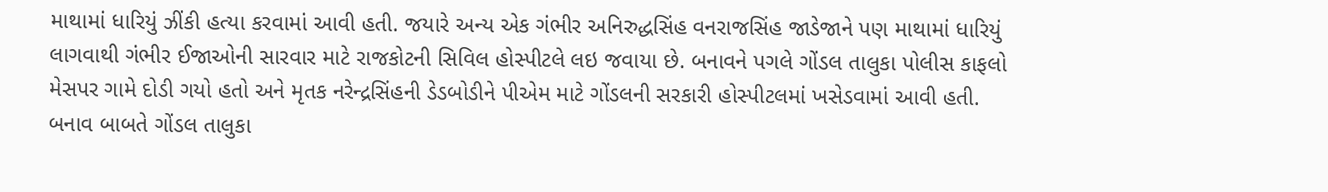માથામાં ધારિયું ઝીંકી હત્યા કરવામાં આવી હતી. જયારે અન્ય એક ગંભીર અનિરુદ્ધસિંહ વનરાજસિંહ જાડેજાને પણ માથામાં ધારિયું લાગવાથી ગંભીર ઈજાઓની સારવાર માટે રાજકોટની સિવિલ હોસ્પીટલે લઇ જવાયા છે. બનાવને પગલે ગોંડલ તાલુકા પોલીસ કાફલો મેસપર ગામે દોડી ગયો હતો અને મૃતક નરેન્દ્રસિંહની ડેડબોડીને પીએમ માટે ગોંડલની સરકારી હોસ્પીટલમાં ખસેડવામાં આવી હતી.
બનાવ બાબતે ગોંડલ તાલુકા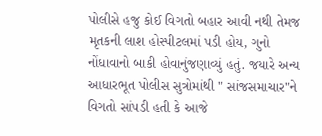પોલીસે હજુ કોઈ વિગતો બહાર આવી નથી તેમજ મૃતકની લાશ હોસ્પીટલમાં પડી હોય, ગુનો નોંધાવાનો બાકી હોવાનુંજણાવ્યું હતું. જયારે અન્ય આધારભૂત પોલીસ સુત્રોમાંથી " સાંજસમાચાર"ને વિગતો સાંપડી હતી કે આજે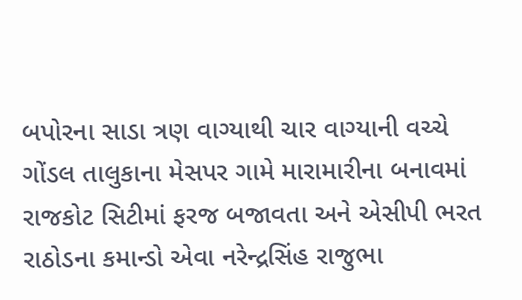બપોરના સાડા ત્રણ વાગ્યાથી ચાર વાગ્યાની વચ્ચે ગોંડલ તાલુકાના મેસપર ગામે મારામારીના બનાવમાં રાજકોટ સિટીમાં ફરજ બજાવતા અને એસીપી ભરત રાઠોડના કમાન્ડો એવા નરેન્દ્રસિંહ રાજુભા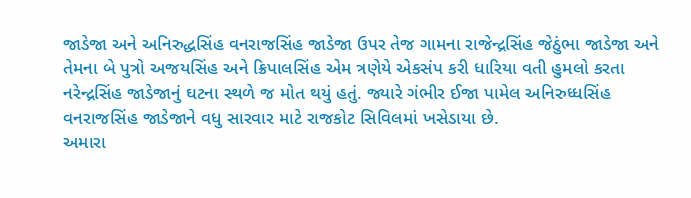જાડેજા અને અનિરુદ્ધસિંહ વનરાજસિંહ જાડેજા ઉપર તેજ ગામના રાજેન્દ્રસિંહ જેઠુંભા જાડેજા અને તેમના બે પુત્રો અજયસિંહ અને ક્રિપાલસિંહ એમ ત્રણેયે એકસંપ કરી ધારિયા વતી હુમલો કરતા નરેન્દ્રસિંહ જાડેજાનું ઘટના સ્થળે જ મોત થયું હતું. જ્યારે ગંભીર ઈજા પામેલ અનિરુધ્ધસિંહ વનરાજસિંહ જાડેજાને વધુ સારવાર માટે રાજકોટ સિવિલમાં ખસેડાયા છે.
અમારા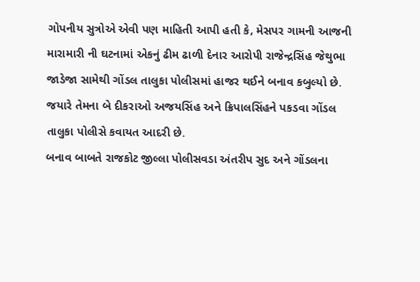ગોપનીય સુત્રોએ એવી પણ માહિતી આપી હતી કે, મેસપર ગામની આજની મારામારી ની ઘટનામાં એકનું ઢીમ ઢાળી દેનાર આરોપી રાજેન્દ્રસિંહ જેથુભા જાડેજા સામેથી ગોંડલ તાલુકા પોલીસમાં હાજર થઈને બનાવ કબુલ્યો છે. જયારે તેમના બે દીકરાઓ અજયસિંહ અને ક્રિપાલસિંહને પકડવા ગોંડલ તાલુકા પોલીસે કવાયત આદરી છે.
બનાવ બાબતે રાજકોટ જીલ્લા પોલીસવડા અંતરીપ સુદ અને ગોંડલના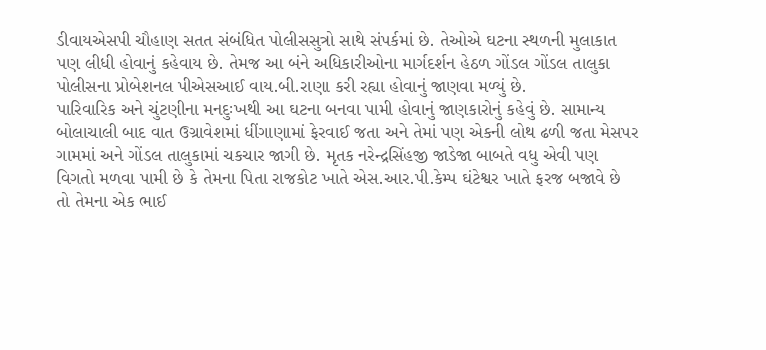ડીવાયએસપી ચૌહાણ સતત સંબંધિત પોલીસસુત્રો સાથે સંપર્કમાં છે. તેઓએ ઘટના સ્થળની મુલાકાત પણ લીધી હોવાનું કહેવાય છે. તેમજ આ બંને અધિકારીઓના માર્ગદર્શન હેઠળ ગોંડલ ગોંડલ તાલુકા પોલીસના પ્રોબેશનલ પીએસઆઈ વાય.બી.રાણા કરી રહ્યા હોવાનું જાણવા મળ્યું છે.
પારિવારિક અને ચુંટણીના મનદુઃખથી આ ઘટના બનવા પામી હોવાનું જાણકારોનું કહેવું છે. સામાન્ય બોલાચાલી બાદ વાત ઉગ્રાવેશમાં ધીંગાણામાં ફેરવાઈ જતા અને તેમાં પણ એકની લોથ ઢળી જતા મેસપર ગામમાં અને ગોંડલ તાલુકામાં ચકચાર જાગી છે. મૃતક નરેન્દ્રસિંહજી જાડેજા બાબતે વધુ એવી પણ વિગતો મળવા પામી છે કે તેમના પિતા રાજકોટ ખાતે એસ.આર.પી.કેમ્પ ઘંટેશ્વર ખાતે ફરજ બજાવે છે તો તેમના એક ભાઈ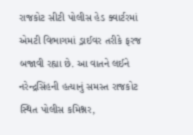રાજકોટ સીટી પોલીસ હેડ ક્વાર્ટરમાં એમટી વિભાગમાં ડ્રાઈવર તરીકે ફરજ બજાવી રહ્યા છે. આ વાતને લઈને નરેન્દ્રસિંહની હત્યાનું સમસ્ત રાજકોટ સ્થિત પોલીસ કમિશ્નર,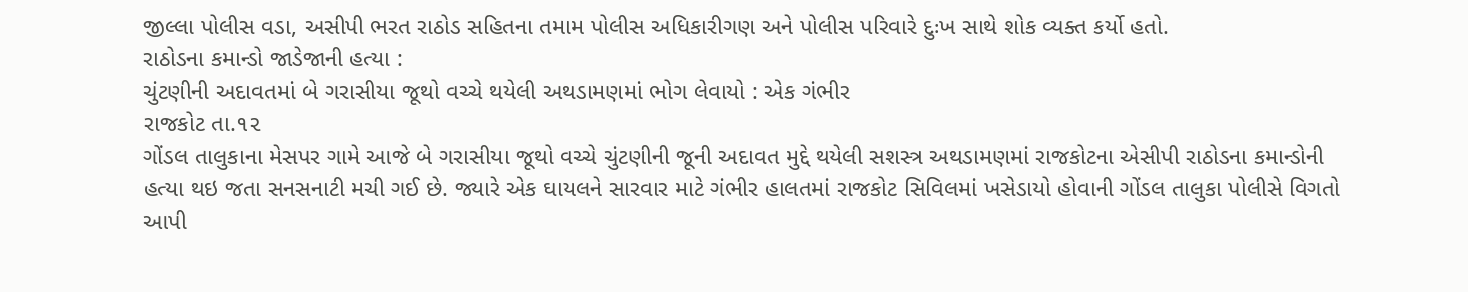જીલ્લા પોલીસ વડા, અસીપી ભરત રાઠોડ સહિતના તમામ પોલીસ અધિકારીગણ અને પોલીસ પરિવારે દુઃખ સાથે શોક વ્યક્ત કર્યો હતો.
રાઠોડના કમાન્ડો જાડેજાની હત્યા :
ચુંટણીની અદાવતમાં બે ગરાસીયા જૂથો વચ્ચે થયેલી અથડામણમાં ભોગ લેવાયો : એક ગંભીર
રાજકોટ તા.૧૨
ગોંડલ તાલુકાના મેસપર ગામે આજે બે ગરાસીયા જૂથો વચ્ચે ચુંટણીની જૂની અદાવત મુદ્દે થયેલી સશસ્ત્ર અથડામણમાં રાજકોટના એસીપી રાઠોડના કમાન્ડોની હત્યા થઇ જતા સનસનાટી મચી ગઈ છે. જ્યારે એક ઘાયલને સારવાર માટે ગંભીર હાલતમાં રાજકોટ સિવિલમાં ખસેડાયો હોવાની ગોંડલ તાલુકા પોલીસે વિગતો આપી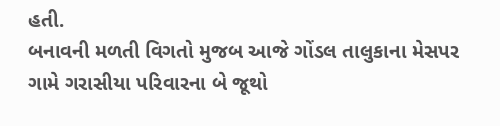હતી.
બનાવની મળતી વિગતો મુજબ આજે ગોંડલ તાલુકાના મેસપર ગામે ગરાસીયા પરિવારના બે જૂથો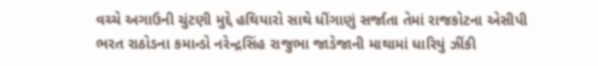વચ્ચે અગાઉની ચુંટણી મુદ્દે હથિયારો સાથે ધીંગાણું સર્જાતા તેમાં રાજકોટના એસીપી ભરત રાઠોડના કમાન્ડો નરેન્દ્રસિંહ રાજુભા જાડેજાની માથામાં ધારિયું ઝીંકી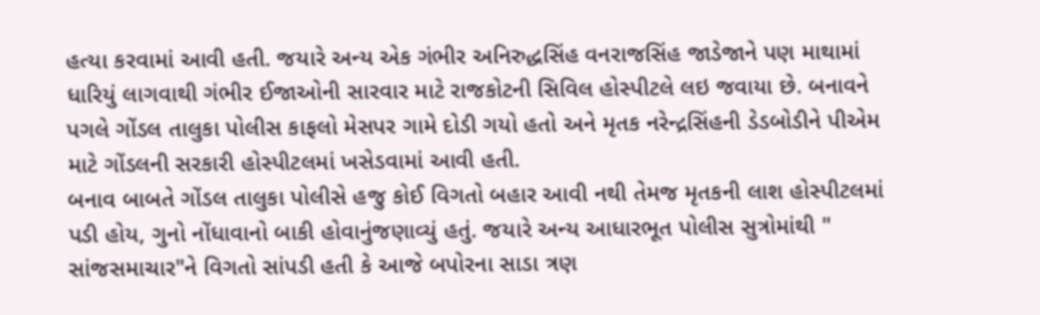હત્યા કરવામાં આવી હતી. જયારે અન્ય એક ગંભીર અનિરુદ્ધસિંહ વનરાજસિંહ જાડેજાને પણ માથામાં ધારિયું લાગવાથી ગંભીર ઈજાઓની સારવાર માટે રાજકોટની સિવિલ હોસ્પીટલે લઇ જવાયા છે. બનાવને પગલે ગોંડલ તાલુકા પોલીસ કાફલો મેસપર ગામે દોડી ગયો હતો અને મૃતક નરેન્દ્રસિંહની ડેડબોડીને પીએમ માટે ગોંડલની સરકારી હોસ્પીટલમાં ખસેડવામાં આવી હતી.
બનાવ બાબતે ગોંડલ તાલુકા પોલીસે હજુ કોઈ વિગતો બહાર આવી નથી તેમજ મૃતકની લાશ હોસ્પીટલમાં પડી હોય, ગુનો નોંધાવાનો બાકી હોવાનુંજણાવ્યું હતું. જયારે અન્ય આધારભૂત પોલીસ સુત્રોમાંથી " સાંજસમાચાર"ને વિગતો સાંપડી હતી કે આજે બપોરના સાડા ત્રણ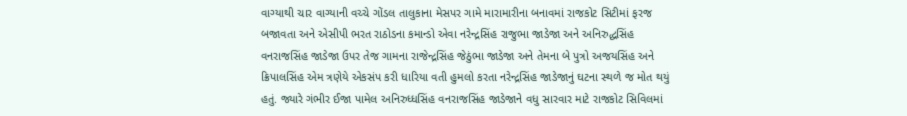વાગ્યાથી ચાર વાગ્યાની વચ્ચે ગોંડલ તાલુકાના મેસપર ગામે મારામારીના બનાવમાં રાજકોટ સિટીમાં ફરજ બજાવતા અને એસીપી ભરત રાઠોડના કમાન્ડો એવા નરેન્દ્રસિંહ રાજુભા જાડેજા અને અનિરુદ્ધસિંહ વનરાજસિંહ જાડેજા ઉપર તેજ ગામના રાજેન્દ્રસિંહ જેઠુંભા જાડેજા અને તેમના બે પુત્રો અજયસિંહ અને ક્રિપાલસિંહ એમ ત્રણેયે એકસંપ કરી ધારિયા વતી હુમલો કરતા નરેન્દ્રસિંહ જાડેજાનું ઘટના સ્થળે જ મોત થયું હતું. જ્યારે ગંભીર ઈજા પામેલ અનિરુધ્ધસિંહ વનરાજસિંહ જાડેજાને વધુ સારવાર માટે રાજકોટ સિવિલમાં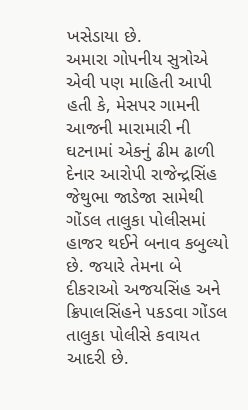ખસેડાયા છે.
અમારા ગોપનીય સુત્રોએ એવી પણ માહિતી આપી હતી કે, મેસપર ગામની આજની મારામારી ની ઘટનામાં એકનું ઢીમ ઢાળી દેનાર આરોપી રાજેન્દ્રસિંહ જેથુભા જાડેજા સામેથી ગોંડલ તાલુકા પોલીસમાં હાજર થઈને બનાવ કબુલ્યો છે. જયારે તેમના બે દીકરાઓ અજયસિંહ અને ક્રિપાલસિંહને પકડવા ગોંડલ તાલુકા પોલીસે કવાયત આદરી છે.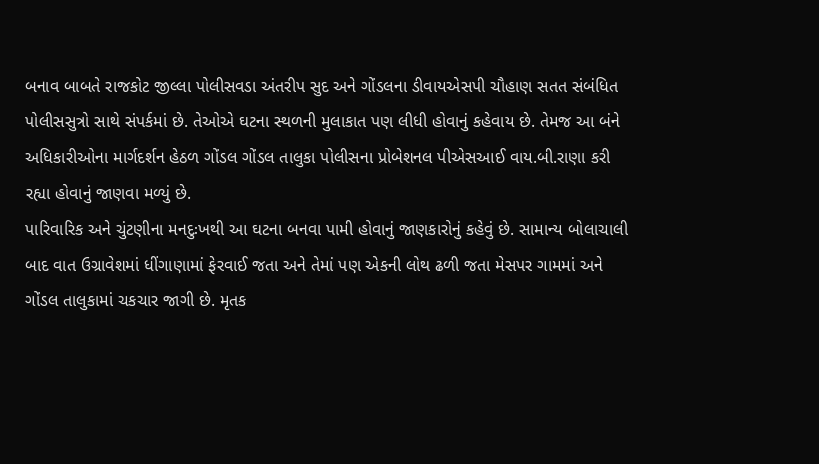બનાવ બાબતે રાજકોટ જીલ્લા પોલીસવડા અંતરીપ સુદ અને ગોંડલના ડીવાયએસપી ચૌહાણ સતત સંબંધિત પોલીસસુત્રો સાથે સંપર્કમાં છે. તેઓએ ઘટના સ્થળની મુલાકાત પણ લીધી હોવાનું કહેવાય છે. તેમજ આ બંને અધિકારીઓના માર્ગદર્શન હેઠળ ગોંડલ ગોંડલ તાલુકા પોલીસના પ્રોબેશનલ પીએસઆઈ વાય.બી.રાણા કરી રહ્યા હોવાનું જાણવા મળ્યું છે.
પારિવારિક અને ચુંટણીના મનદુઃખથી આ ઘટના બનવા પામી હોવાનું જાણકારોનું કહેવું છે. સામાન્ય બોલાચાલી બાદ વાત ઉગ્રાવેશમાં ધીંગાણામાં ફેરવાઈ જતા અને તેમાં પણ એકની લોથ ઢળી જતા મેસપર ગામમાં અને ગોંડલ તાલુકામાં ચકચાર જાગી છે. મૃતક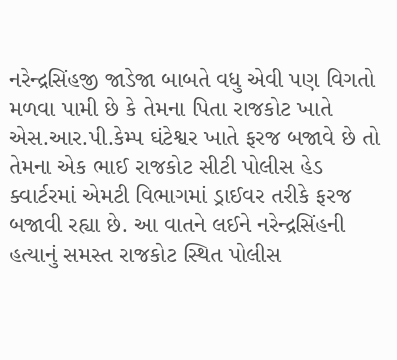નરેન્દ્રસિંહજી જાડેજા બાબતે વધુ એવી પણ વિગતો મળવા પામી છે કે તેમના પિતા રાજકોટ ખાતે એસ.આર.પી.કેમ્પ ઘંટેશ્વર ખાતે ફરજ બજાવે છે તો તેમના એક ભાઈ રાજકોટ સીટી પોલીસ હેડ ક્વાર્ટરમાં એમટી વિભાગમાં ડ્રાઈવર તરીકે ફરજ બજાવી રહ્યા છે. આ વાતને લઈને નરેન્દ્રસિંહની હત્યાનું સમસ્ત રાજકોટ સ્થિત પોલીસ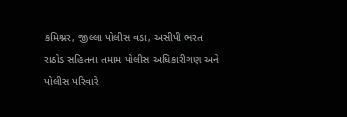કમિશ્નર, જીલ્લા પોલીસ વડા, અસીપી ભરત રાઠોડ સહિતના તમામ પોલીસ અધિકારીગણ અને પોલીસ પરિવારે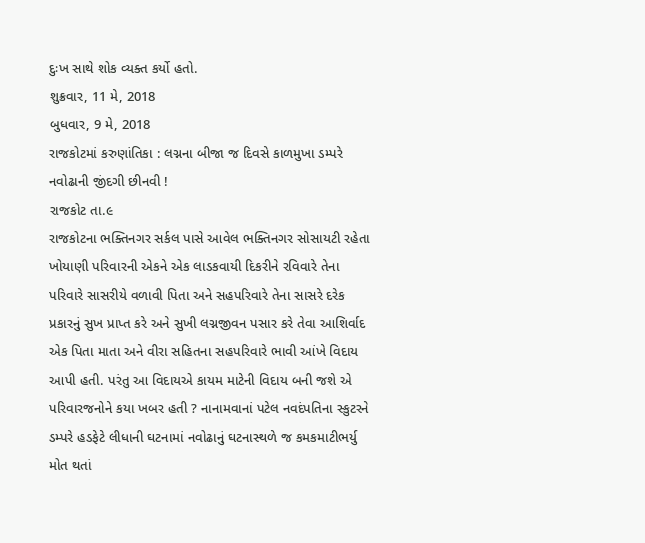દુઃખ સાથે શોક વ્યક્ત કર્યો હતો.
શુક્રવાર, 11 મે, 2018
બુધવાર, 9 મે, 2018
રાજકોટમાં કરુણાંતિકા : લગ્નના બીજા જ દિવસે કાળમુખા ડમ્પરે નવોઢાની જીંદગી છીનવી !
રાજકોટ તા.૯
રાજકોટના ભક્તિનગર સર્કલ પાસે આવેલ ભક્તિનગર સોસાયટી રહેતા ખોયાણી પરિવારની એકને એક લાડકવાયી દિકરીને રવિવારે તેના પરિવારે સાસરીયે વળાવી પિતા અને સહપરિવારે તેના સાસરે દરેક પ્રકારનું સુખ પ્રાપ્ત કરે અને સુખી લગ્નજીવન પસાર કરે તેવા આશિર્વાદ એક પિતા માતા અને વીરા સહિતના સહપરિવારે ભાવી આંખે વિદાય આપી હતી. પરંતુ આ વિદાયએ કાયમ માટેની વિદાય બની જશે એ પરિવારજનોને કયા ખબર હતી ? નાનામવાનાં પટેલ નવદંપતિના સ્કુટરને ડમ્પરે હડફેટે લીધાની ઘટનામાં નવોઢાનું ઘટનાસ્થળે જ કમકમાટીભર્યુ મોત થતાં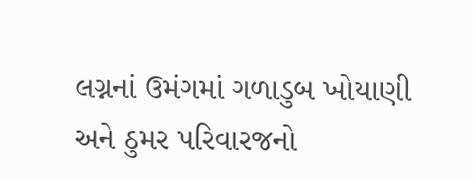લગ્નનાં ઉમંગમાં ગળાડુબ ખોયાણી અને ઠુમર પરિવારજનો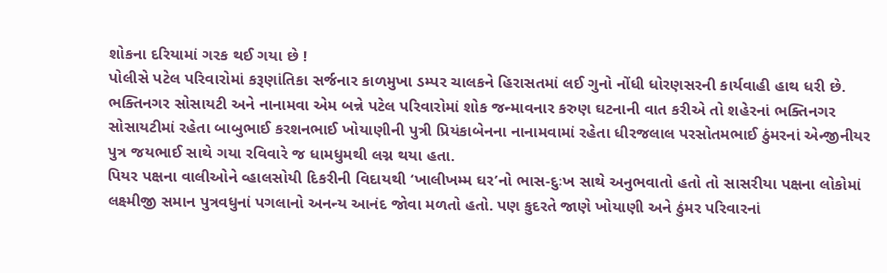શોકના દરિયામાં ગરક થઈ ગયા છે !
પોલીસે પટેલ પરિવારોમાં કરૂણાંતિકા સર્જનાર કાળમુખા ડમ્પર ચાલકને હિરાસતમાં લઈ ગુનો નોંધી ધોરણસરની કાર્યવાહી હાથ ધરી છે. ભક્તિનગર સોસાયટી અને નાનામવા એમ બન્ને પટેલ પરિવારોમાં શોક જન્માવનાર કરુણ ઘટનાની વાત કરીએ તો શહેરનાં ભક્તિનગર સોસાયટીમાં રહેતા બાબુભાઈ કરશનભાઈ ખોયાણીની પુત્રી પ્રિયંકાબેનના નાનામવામાં રહેતા ધીરજલાલ પરસોતમભાઈ ઠુંમરનાં એન્જીનીયર પુત્ર જયભાઈ સાથે ગયા રવિવારે જ ધામધુમથી લગ્ન થયા હતા.
પિયર પક્ષના વાલીઓને વ્હાલસોયી દિકરીની વિદાયથી ‘ખાલીખમ્મ ઘર’નો ભાસ-દુઃખ સાથે અનુભવાતો હતો તો સાસરીયા પક્ષના લોકોમાં લક્ષ્મીજી સમાન પુત્રવધુનાં પગલાનો અનન્ય આનંદ જોવા મળતો હતો. પણ કુદરતે જાણે ખોયાણી અને ઠુંમર પરિવારનાં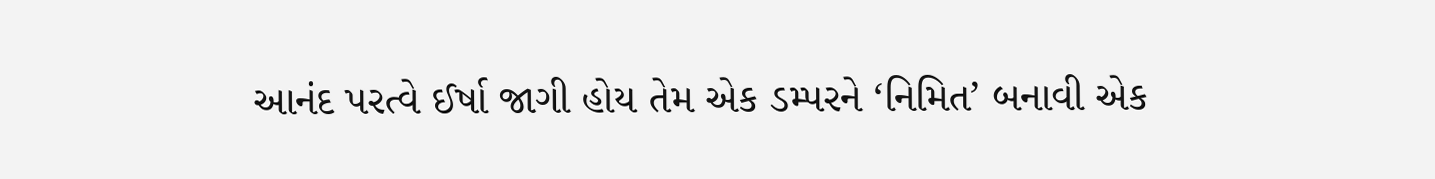આનંદ પરત્વે ઈર્ષા જાગી હોય તેમ એક ડમ્પરને ‘નિમિત’ બનાવી એક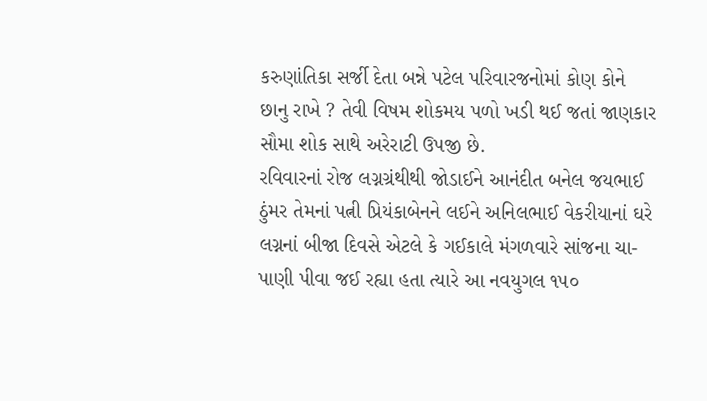કરુણાંતિકા સર્જી દેતા બન્ને પટેલ પરિવારજનોમાં કોણ કોને છાનુ રાખે ? તેવી વિષમ શોકમય પળો ખડી થઈ જતાં જાણકાર સૌમા શોક સાથે અરેરાટી ઉપજી છે.
રવિવારનાં રોજ લગ્નગ્રંથીથી જોડાઈને આનંદીત બનેલ જયભાઈ ઠુંમર તેમનાં પત્ની પ્રિયંકાબેનને લઈને અનિલભાઈ વેકરીયાનાં ઘરે લગ્નનાં બીજા દિવસે એટલે કે ગઈકાલે મંગળવારે સાંજના ચા-પાણી પીવા જઈ રહ્યા હતા ત્યારે આ નવયુગલ ૧૫૦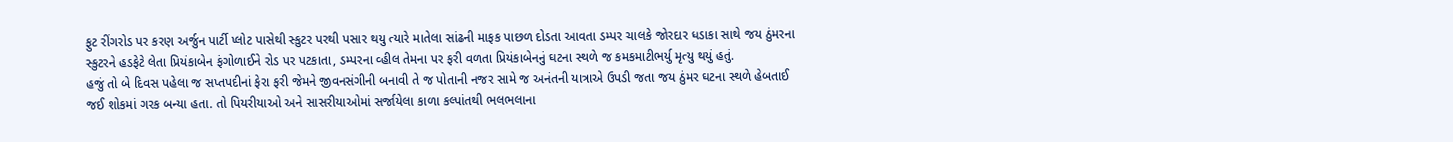ફુટ રીંગરોડ પર કરણ અર્જુન પાર્ટી પ્લોટ પાસેથી સ્કુટર પરથી પસાર થયુ ત્યારે માતેલા સાંઢની માફક પાછળ દોડતા આવતા ડમ્પર ચાલકે જોરદાર ધડાકા સાથે જય ઠુંમરના સ્કુટરને હડફેટે લેતા પ્રિયંકાબેન ફંગોળાઈને રોડ પર પટકાતા, ડમ્પરના વ્હીલ તેમના પર ફરી વળતા પ્રિયંકાબેનનું ઘટના સ્થળે જ કમકમાટીભર્યુ મૃત્યુ થયું હતું.
હજું તો બે દિવસ પહેલા જ સપ્તપદીનાં ફેરા ફરી જેમને જીવનસંગીની બનાવી તે જ પોતાની નજર સામે જ અનંતની યાત્રાએ ઉપડી જતા જય ઠુંમર ઘટના સ્થળે હેબતાઈ જઈ શોકમાં ગરક બન્યા હતા. તો પિયરીયાઓ અને સાસરીયાઓમાં સર્જાયેલા કાળા કલ્પાંતથી ભલભલાના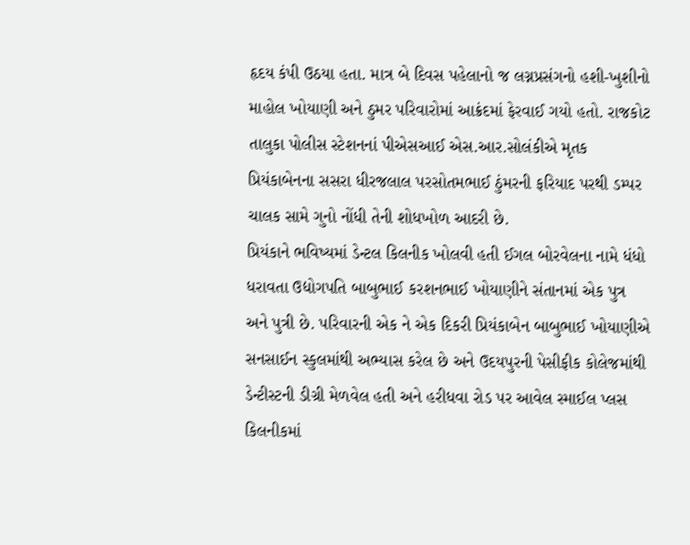હૃદય કંપી ઉઠયા હતા. માત્ર બે દિવસ પહેલાનો જ લગ્નપ્રસંગનો હશી-ખુશીનો માહોલ ખોયાણી અને ઠુમર પરિવારોમાં આક્રંદમાં ફેરવાઈ ગયો હતો. રાજકોટ તાલુકા પોલીસ સ્ટેશનનાં પીએસઆઈ એસ.આર.સોલંકીએ મૃતક પ્રિયંકાબેનના સસરા ધીરજલાલ પરસોતમભાઈ ઠુંમરની ફરિયાદ પરથી ડમ્પર ચાલક સામે ગુનો નોંધી તેની શોધખોળ આદરી છે.
પ્રિયંકાને ભવિષ્યમાં ડેન્ટલ કિલનીક ખોલવી હતી ઈગલ બોરવેલના નામે ધંધો ધરાવતા ઉદ્યોગપતિ બાબુભાઈ કરશનભાઈ ખોયાણીને સંતાનમાં એક પુત્ર અને પુત્રી છે. પરિવારની એક ને એક દિકરી પ્રિયંકાબેન બાબુભાઈ ખોયાણીએ સનસાઈન સ્કુલમાંથી અભ્યાસ કરેલ છે અને ઉદયપુરની પેસીફીક કોલેજમાંથી ડેન્ટીસ્ટની ડીગ્રી મેળવેલ હતી અને હરીધવા રોડ પર આવેલ સ્માઈલ પ્લસ કિલનીકમાં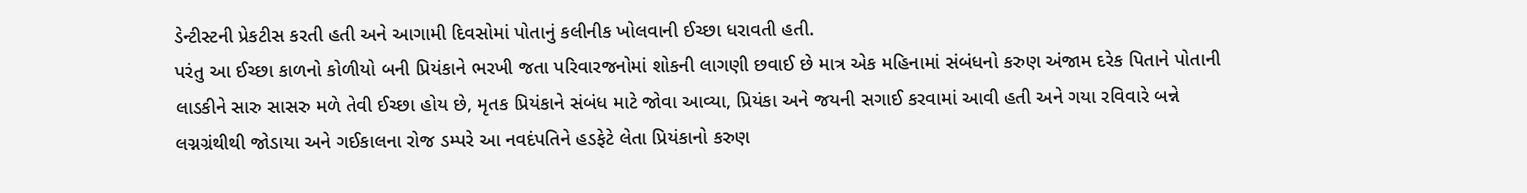ડેન્ટીસ્ટની પ્રેકટીસ કરતી હતી અને આગામી દિવસોમાં પોતાનું કલીનીક ખોલવાની ઈચ્છા ધરાવતી હતી.
પરંતુ આ ઈચ્છા કાળનો કોળીયો બની પ્રિયંકાને ભરખી જતા પરિવારજનોમાં શોકની લાગણી છવાઈ છે માત્ર એક મહિનામાં સંબંધનો કરુણ અંજામ દરેક પિતાને પોતાની લાડકીને સારુ સાસરુ મળે તેવી ઈચ્છા હોય છે, મૃતક પ્રિયંકાને સંબંધ માટે જોવા આવ્યા, પ્રિયંકા અને જયની સગાઈ કરવામાં આવી હતી અને ગયા રવિવારે બન્ને લગ્નગ્રંથીથી જોડાયા અને ગઈકાલના રોજ ડમ્પરે આ નવદંપતિને હડફેટે લેતા પ્રિયંકાનો કરુણ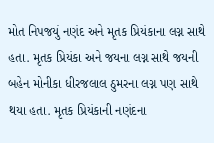મોત નિપજયું નણંદ અને મૃતક પ્રિયંકાના લગ્ન સાથે હતા. મૃતક પ્રિયંકા અને જયના લગ્ન સાથે જયની બહેન મોનીકા ધીરજલાલ ઠુમરના લગ્ન પણ સાથે થયા હતા. મૃતક પ્રિયંકાની નણંદના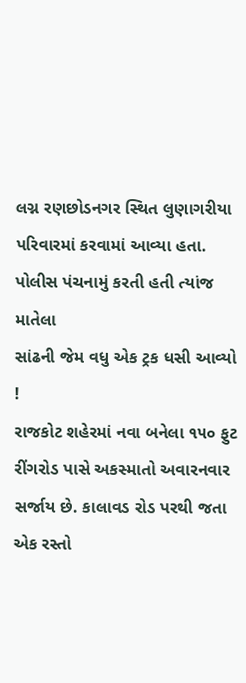લગ્ન રણછોડનગર સ્થિત લુણાગરીયા પરિવારમાં કરવામાં આવ્યા હતા.
પોલીસ પંચનામું કરતી હતી ત્યાંજ માતેલા
સાંઢની જેમ વધુ એક ટ્રક ધસી આવ્યો !
રાજકોટ શહેરમાં નવા બનેલા ૧૫૦ ફુટ રીંગરોડ પાસે અકસ્માતો અવારનવાર સર્જાય છે. કાલાવડ રોડ પરથી જતા એક રસ્તો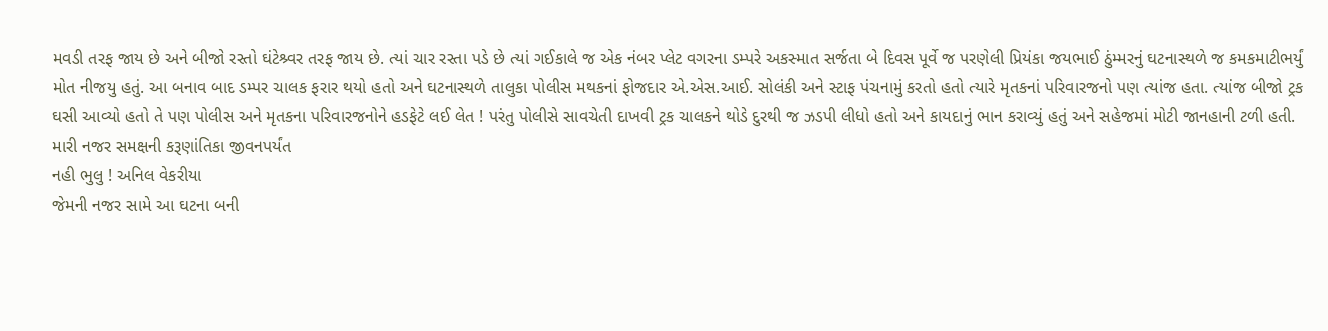મવડી તરફ જાય છે અને બીજો રસ્તો ઘંટેશ્ર્વર તરફ જાય છે. ત્યાં ચાર રસ્તા પડે છે ત્યાં ગઈકાલે જ એક નંબર પ્લેટ વગરના ડમ્પરે અકસ્માત સર્જતા બે દિવસ પૂર્વે જ પરણેલી પ્રિયંકા જયભાઈ ઠુંમ્મરનું ઘટનાસ્થળે જ કમકમાટીભર્યું મોત નીજયુ હતું. આ બનાવ બાદ ડમ્પર ચાલક ફરાર થયો હતો અને ઘટનાસ્થળે તાલુકા પોલીસ મથકનાં ફોજદાર એ.એસ.આઈ. સોલંકી અને સ્ટાફ પંચનામું કરતો હતો ત્યારે મૃતકનાં પરિવારજનો પણ ત્યાંજ હતા. ત્યાંજ બીજો ટ્રક ઘસી આવ્યો હતો તે પણ પોલીસ અને મૃતકના પરિવારજનોને હડફેટે લઈ લેત ! પરંતુ પોલીસે સાવચેતી દાખવી ટ્રક ચાલકને થોડે દુરથી જ ઝડપી લીધો હતો અને કાયદાનું ભાન કરાવ્યું હતું અને સહેજમાં મોટી જાનહાની ટળી હતી.
મારી નજર સમક્ષની કરૂણાંતિકા જીવનપર્યંત
નહી ભુલુ ! અનિલ વેકરીયા
જેમની નજર સામે આ ઘટના બની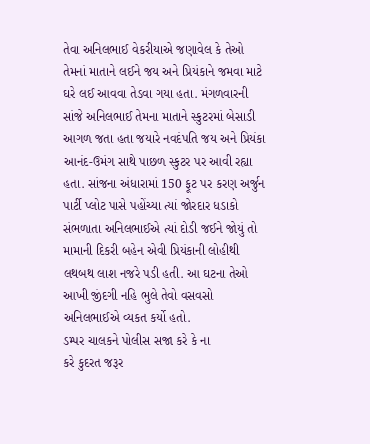તેવા અનિલભાઈ વેકરીયાએ જણાવેલ કે તેઓ તેમનાં માતાને લઈને જય અને પ્રિયંકાને જમવા માટે ઘરે લઈ આવવા તેડવા ગયા હતા. મંગળવારની સાંજે અનિલભાઈ તેમના માતાને સ્કુટરમાં બેસાડી આગળ જતા હતા જયારે નવદંપતિ જય અને પ્રિયંકા આનંદ-ઉમંગ સાથે પાછળ સ્કુટર પર આવી રહ્યા હતા. સાંજના અંધારામાં 150 ફૂટ પર કરણ અર્જુન પાર્ટી પ્લોટ પાસે પહોંચ્યા ત્યાં જોરદાર ધડાકો સંભળાતા અનિલભાઈએ ત્યાં દોડી જઈને જોયું તો મામાની દિકરી બહેન એવી પ્રિયંકાની લોહીથી લથબથ લાશ નજરે પડી હતી. આ ઘટના તેઓ આખી જીંદગી નહિ ભુલે તેવો વસવસો અનિલભાઈએ વ્યકત કર્યો હતો.
ડમ્પર ચાલકને પોલીસ સજા કરે કે ના
કરે કુદરત જરૂર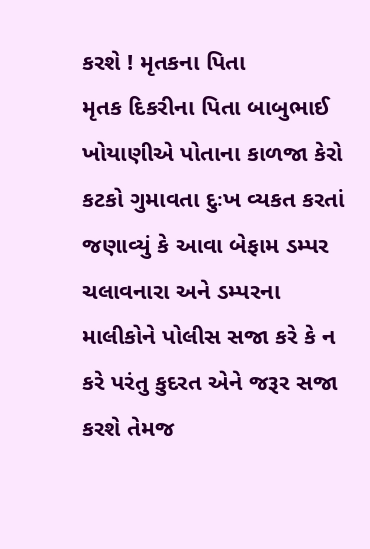કરશે ! મૃતકના પિતા
મૃતક દિકરીના પિતા બાબુભાઈ ખોયાણીએ પોતાના કાળજા કેરો કટકો ગુમાવતા દુઃખ વ્યકત કરતાં જણાવ્યું કે આવા બેફામ ડમ્પર ચલાવનારા અને ડમ્પરના માલીકોને પોલીસ સજા કરે કે ન કરે પરંતુ કુદરત એને જરૂર સજા કરશે તેમજ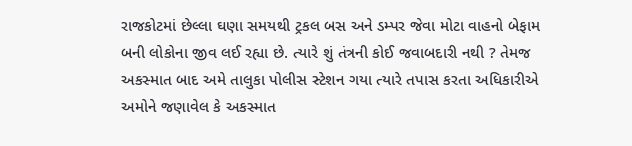રાજકોટમાં છેલ્લા ઘણા સમયથી ટ્રકલ બસ અને ડમ્પર જેવા મોટા વાહનો બેફામ બની લોકોના જીવ લઈ રહ્યા છે. ત્યારે શું તંત્રની કોઈ જવાબદારી નથી ? તેમજ અકસ્માત બાદ અમે તાલુકા પોલીસ સ્ટેશન ગયા ત્યારે તપાસ કરતા અધિકારીએ અમોને જણાવેલ કે અકસ્માત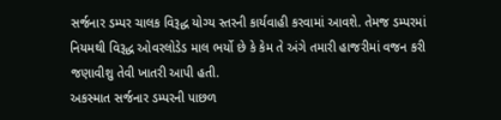સર્જનાર ડમ્પર ચાલક વિરૂદ્ધ યોગ્ય સ્તરની કાર્યવાહી કરવામાં આવશે. તેમજ ડમ્પરમાં નિયમથી વિરૂદ્ધ ઓવરલોડેડ માલ ભર્યો છે કે કેમ તે અંગે તમારી હાજરીમાં વજન કરી જણાવીશુ તેવી ખાતરી આપી હતી.
અકસ્માત સર્જનાર ડમ્પરની પાછળ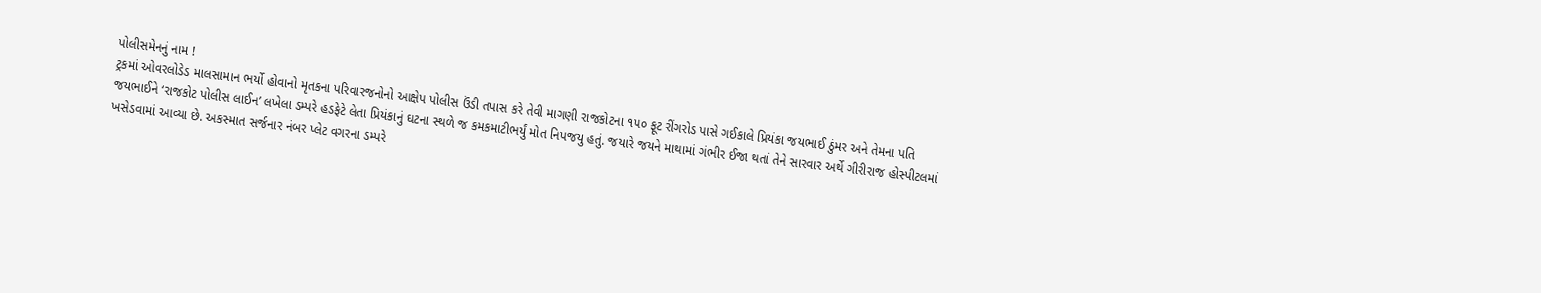પોલીસમેનનું નામ !
ટ્રકમાં ઓવરલોડેડ માલસામાન ભર્યો હોવાનો મૃતકના પરિવારજનોનો આક્ષેપ પોલીસ ઉંડી તપાસ કરે તેવી માગણી રાજકોટના ૧૫૦ ફૂટ રીંગરોડ પાસે ગઈકાલે પ્રિયંકા જયભાઈ ઠુંમર અને તેમના પતિ જયભાઈને ‘રાજકોટ પોલીસ લાઈન’ લખેલા ડમ્પરે હડફેટે લેતા પ્રિયંકાનું ઘટના સ્થળે જ કમકમાટીભર્યું મોત નિપજયુ હતું. જયારે જયને માથામાં ગંભીર ઈજા થતાં તેને સારવાર અર્થે ગીરીરાજ હોસ્પીટલમાં ખસેડવામાં આવ્યા છે. અકસ્માત સર્જનાર નંબર પ્લેટ વગરના ડમ્પરે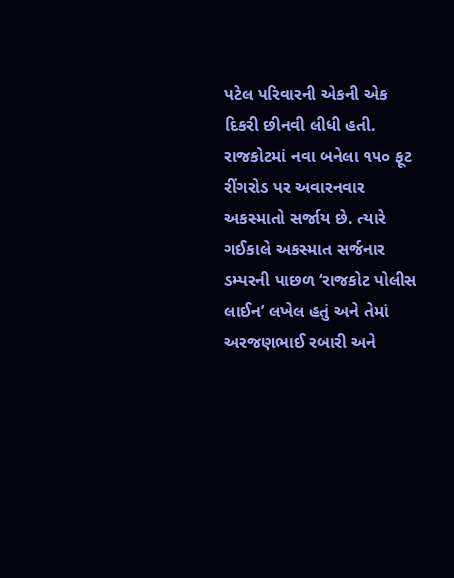પટેલ પરિવારની એકની એક દિકરી છીનવી લીધી હતી.
રાજકોટમાં નવા બનેલા ૧૫૦ ફૂટ રીંગરોડ પર અવારનવાર અકસ્માતો સર્જાય છે. ત્યારે ગઈકાલે અકસ્માત સર્જનાર ડમ્પરની પાછળ ‘રાજકોટ પોલીસ લાઈન’ લખેલ હતું અને તેમાં અરજણભાઈ રબારી અને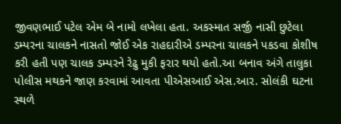જીવણભાઈ પટેલ એમ બે નામો લખેલા હતા. અકસ્માત સર્જી નાસી છુટેલા ડમ્પરના ચાલકને નાસતો જોઈ એક રાહદારીએ ડમ્પરના ચાલકને પકડવા કોશીષ કરી હતી પણ ચાલક ડમ્પરને રેઢુ મુકી ફરાર થયો હતો.આ બનાવ અંગે તાલુકા પોલીસ મથકને જાણ કરવામાં આવતા પીએસઆઈ એસ.આર. સોલંકી ઘટના સ્થળે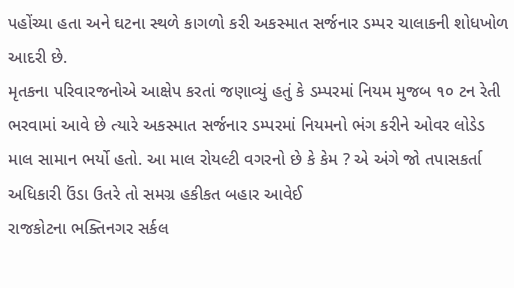પહોંચ્યા હતા અને ઘટના સ્થળે કાગળો કરી અકસ્માત સર્જનાર ડમ્પર ચાલાકની શોધખોળ આદરી છે.
મૃતકના પરિવારજનોએ આક્ષેપ કરતાં જણાવ્યું હતું કે ડમ્પરમાં નિયમ મુજબ ૧૦ ટન રેતી ભરવામાં આવે છે ત્યારે અકસ્માત સર્જનાર ડમ્પરમાં નિયમનો ભંગ કરીને ઓવર લોડેડ માલ સામાન ભર્યો હતો. આ માલ રોયલ્ટી વગરનો છે કે કેમ ? એ અંગે જો તપાસકર્તા અધિકારી ઉંડા ઉતરે તો સમગ્ર હકીકત બહાર આવેઈ
રાજકોટના ભક્તિનગર સર્કલ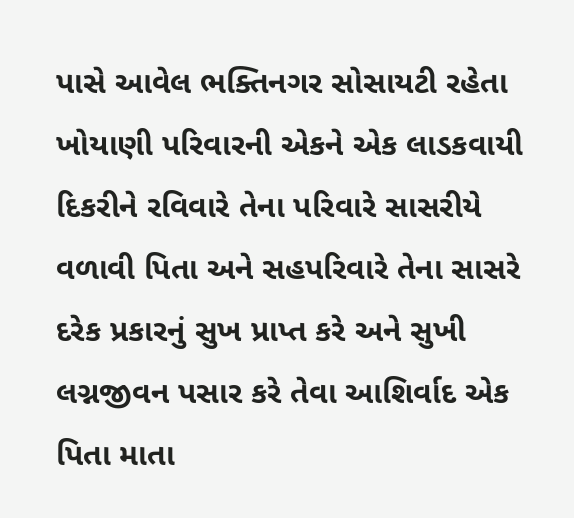પાસે આવેલ ભક્તિનગર સોસાયટી રહેતા ખોયાણી પરિવારની એકને એક લાડકવાયી દિકરીને રવિવારે તેના પરિવારે સાસરીયે વળાવી પિતા અને સહપરિવારે તેના સાસરે દરેક પ્રકારનું સુખ પ્રાપ્ત કરે અને સુખી લગ્નજીવન પસાર કરે તેવા આશિર્વાદ એક પિતા માતા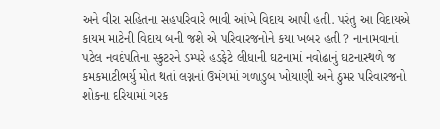અને વીરા સહિતના સહપરિવારે ભાવી આંખે વિદાય આપી હતી. પરંતુ આ વિદાયએ કાયમ માટેની વિદાય બની જશે એ પરિવારજનોને કયા ખબર હતી ? નાનામવાનાં પટેલ નવદંપતિના સ્કુટરને ડમ્પરે હડફેટે લીધાની ઘટનામાં નવોઢાનું ઘટનાસ્થળે જ કમકમાટીભર્યુ મોત થતાં લગ્નનાં ઉમંગમાં ગળાડુબ ખોયાણી અને ઠુમર પરિવારજનો શોકના દરિયામાં ગરક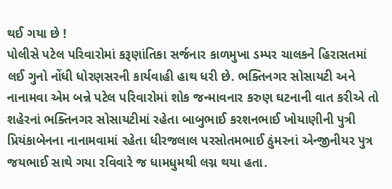થઈ ગયા છે !
પોલીસે પટેલ પરિવારોમાં કરૂણાંતિકા સર્જનાર કાળમુખા ડમ્પર ચાલકને હિરાસતમાં લઈ ગુનો નોંધી ધોરણસરની કાર્યવાહી હાથ ધરી છે. ભક્તિનગર સોસાયટી અને નાનામવા એમ બન્ને પટેલ પરિવારોમાં શોક જન્માવનાર કરુણ ઘટનાની વાત કરીએ તો શહેરનાં ભક્તિનગર સોસાયટીમાં રહેતા બાબુભાઈ કરશનભાઈ ખોયાણીની પુત્રી પ્રિયંકાબેનના નાનામવામાં રહેતા ધીરજલાલ પરસોતમભાઈ ઠુંમરનાં એન્જીનીયર પુત્ર જયભાઈ સાથે ગયા રવિવારે જ ધામધુમથી લગ્ન થયા હતા.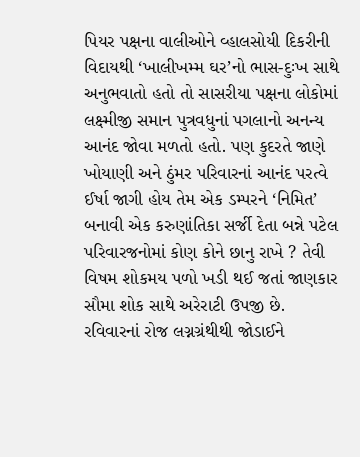પિયર પક્ષના વાલીઓને વ્હાલસોયી દિકરીની વિદાયથી ‘ખાલીખમ્મ ઘર’નો ભાસ-દુઃખ સાથે અનુભવાતો હતો તો સાસરીયા પક્ષના લોકોમાં લક્ષ્મીજી સમાન પુત્રવધુનાં પગલાનો અનન્ય આનંદ જોવા મળતો હતો. પણ કુદરતે જાણે ખોયાણી અને ઠુંમર પરિવારનાં આનંદ પરત્વે ઈર્ષા જાગી હોય તેમ એક ડમ્પરને ‘નિમિત’ બનાવી એક કરુણાંતિકા સર્જી દેતા બન્ને પટેલ પરિવારજનોમાં કોણ કોને છાનુ રાખે ? તેવી વિષમ શોકમય પળો ખડી થઈ જતાં જાણકાર સૌમા શોક સાથે અરેરાટી ઉપજી છે.
રવિવારનાં રોજ લગ્નગ્રંથીથી જોડાઈને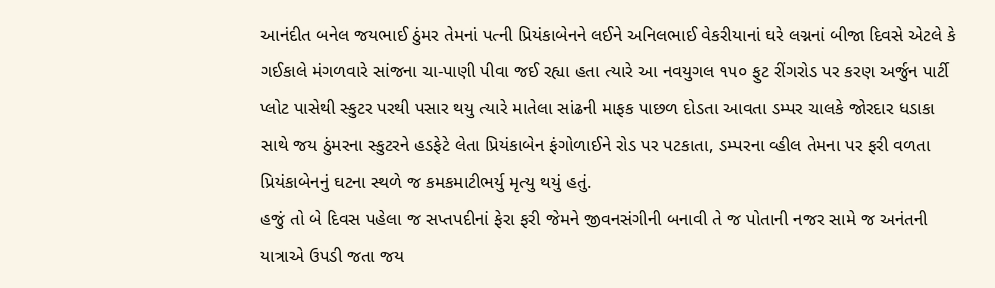આનંદીત બનેલ જયભાઈ ઠુંમર તેમનાં પત્ની પ્રિયંકાબેનને લઈને અનિલભાઈ વેકરીયાનાં ઘરે લગ્નનાં બીજા દિવસે એટલે કે ગઈકાલે મંગળવારે સાંજના ચા-પાણી પીવા જઈ રહ્યા હતા ત્યારે આ નવયુગલ ૧૫૦ ફુટ રીંગરોડ પર કરણ અર્જુન પાર્ટી પ્લોટ પાસેથી સ્કુટર પરથી પસાર થયુ ત્યારે માતેલા સાંઢની માફક પાછળ દોડતા આવતા ડમ્પર ચાલકે જોરદાર ધડાકા સાથે જય ઠુંમરના સ્કુટરને હડફેટે લેતા પ્રિયંકાબેન ફંગોળાઈને રોડ પર પટકાતા, ડમ્પરના વ્હીલ તેમના પર ફરી વળતા પ્રિયંકાબેનનું ઘટના સ્થળે જ કમકમાટીભર્યુ મૃત્યુ થયું હતું.
હજું તો બે દિવસ પહેલા જ સપ્તપદીનાં ફેરા ફરી જેમને જીવનસંગીની બનાવી તે જ પોતાની નજર સામે જ અનંતની યાત્રાએ ઉપડી જતા જય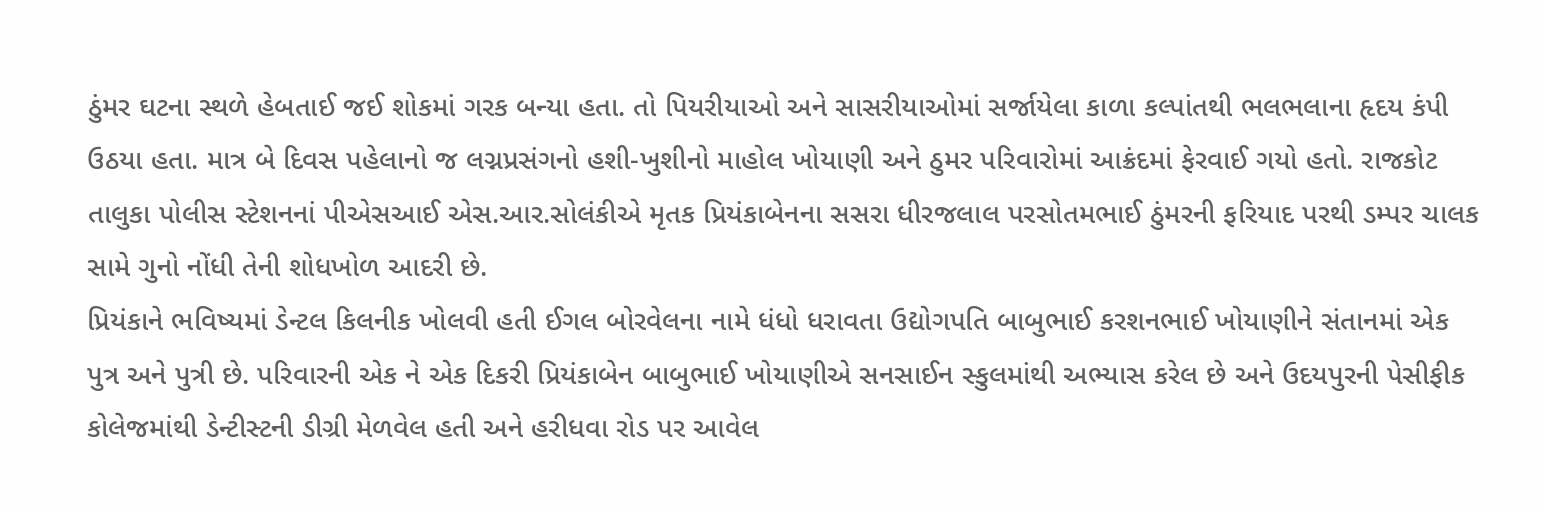ઠુંમર ઘટના સ્થળે હેબતાઈ જઈ શોકમાં ગરક બન્યા હતા. તો પિયરીયાઓ અને સાસરીયાઓમાં સર્જાયેલા કાળા કલ્પાંતથી ભલભલાના હૃદય કંપી ઉઠયા હતા. માત્ર બે દિવસ પહેલાનો જ લગ્નપ્રસંગનો હશી-ખુશીનો માહોલ ખોયાણી અને ઠુમર પરિવારોમાં આક્રંદમાં ફેરવાઈ ગયો હતો. રાજકોટ તાલુકા પોલીસ સ્ટેશનનાં પીએસઆઈ એસ.આર.સોલંકીએ મૃતક પ્રિયંકાબેનના સસરા ધીરજલાલ પરસોતમભાઈ ઠુંમરની ફરિયાદ પરથી ડમ્પર ચાલક સામે ગુનો નોંધી તેની શોધખોળ આદરી છે.
પ્રિયંકાને ભવિષ્યમાં ડેન્ટલ કિલનીક ખોલવી હતી ઈગલ બોરવેલના નામે ધંધો ધરાવતા ઉદ્યોગપતિ બાબુભાઈ કરશનભાઈ ખોયાણીને સંતાનમાં એક પુત્ર અને પુત્રી છે. પરિવારની એક ને એક દિકરી પ્રિયંકાબેન બાબુભાઈ ખોયાણીએ સનસાઈન સ્કુલમાંથી અભ્યાસ કરેલ છે અને ઉદયપુરની પેસીફીક કોલેજમાંથી ડેન્ટીસ્ટની ડીગ્રી મેળવેલ હતી અને હરીધવા રોડ પર આવેલ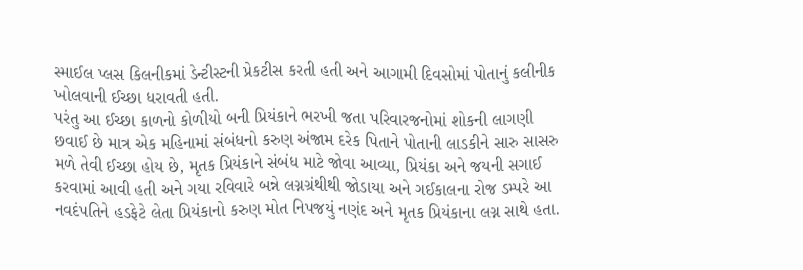સ્માઈલ પ્લસ કિલનીકમાં ડેન્ટીસ્ટની પ્રેકટીસ કરતી હતી અને આગામી દિવસોમાં પોતાનું કલીનીક ખોલવાની ઈચ્છા ધરાવતી હતી.
પરંતુ આ ઈચ્છા કાળનો કોળીયો બની પ્રિયંકાને ભરખી જતા પરિવારજનોમાં શોકની લાગણી છવાઈ છે માત્ર એક મહિનામાં સંબંધનો કરુણ અંજામ દરેક પિતાને પોતાની લાડકીને સારુ સાસરુ મળે તેવી ઈચ્છા હોય છે, મૃતક પ્રિયંકાને સંબંધ માટે જોવા આવ્યા, પ્રિયંકા અને જયની સગાઈ કરવામાં આવી હતી અને ગયા રવિવારે બન્ને લગ્નગ્રંથીથી જોડાયા અને ગઈકાલના રોજ ડમ્પરે આ નવદંપતિને હડફેટે લેતા પ્રિયંકાનો કરુણ મોત નિપજયું નણંદ અને મૃતક પ્રિયંકાના લગ્ન સાથે હતા.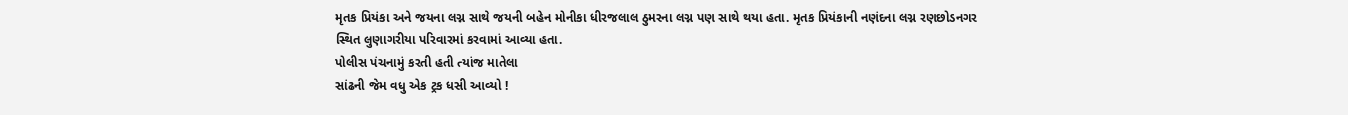મૃતક પ્રિયંકા અને જયના લગ્ન સાથે જયની બહેન મોનીકા ધીરજલાલ ઠુમરના લગ્ન પણ સાથે થયા હતા. મૃતક પ્રિયંકાની નણંદના લગ્ન રણછોડનગર સ્થિત લુણાગરીયા પરિવારમાં કરવામાં આવ્યા હતા.
પોલીસ પંચનામું કરતી હતી ત્યાંજ માતેલા
સાંઢની જેમ વધુ એક ટ્રક ધસી આવ્યો !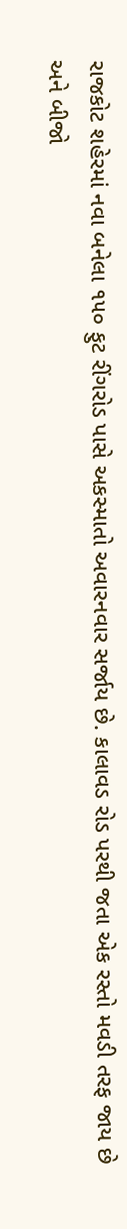રાજકોટ શહેરમાં નવા બનેલા ૧૫૦ ફુટ રીંગરોડ પાસે અકસ્માતો અવારનવાર સર્જાય છે. કાલાવડ રોડ પરથી જતા એક રસ્તો મવડી તરફ જાય છે અને બીજો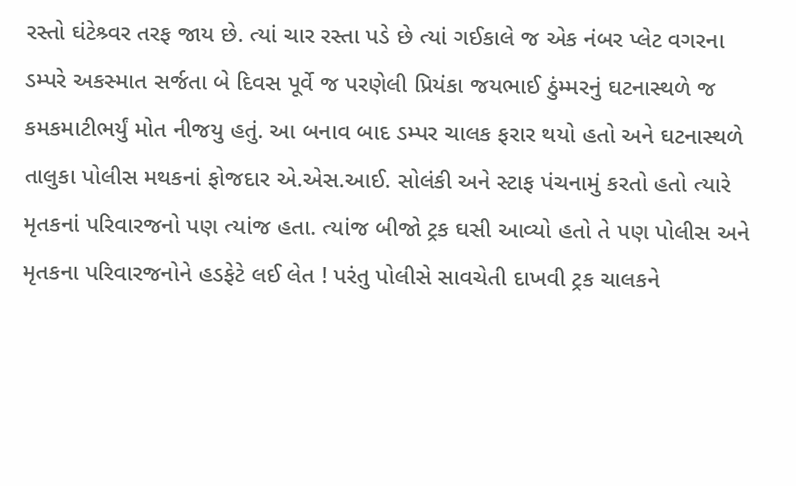રસ્તો ઘંટેશ્ર્વર તરફ જાય છે. ત્યાં ચાર રસ્તા પડે છે ત્યાં ગઈકાલે જ એક નંબર પ્લેટ વગરના ડમ્પરે અકસ્માત સર્જતા બે દિવસ પૂર્વે જ પરણેલી પ્રિયંકા જયભાઈ ઠુંમ્મરનું ઘટનાસ્થળે જ કમકમાટીભર્યું મોત નીજયુ હતું. આ બનાવ બાદ ડમ્પર ચાલક ફરાર થયો હતો અને ઘટનાસ્થળે તાલુકા પોલીસ મથકનાં ફોજદાર એ.એસ.આઈ. સોલંકી અને સ્ટાફ પંચનામું કરતો હતો ત્યારે મૃતકનાં પરિવારજનો પણ ત્યાંજ હતા. ત્યાંજ બીજો ટ્રક ઘસી આવ્યો હતો તે પણ પોલીસ અને મૃતકના પરિવારજનોને હડફેટે લઈ લેત ! પરંતુ પોલીસે સાવચેતી દાખવી ટ્રક ચાલકને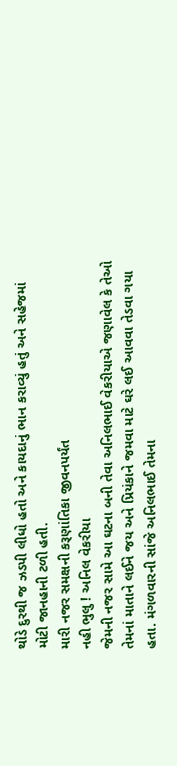થોડે દુરથી જ ઝડપી લીધો હતો અને કાયદાનું ભાન કરાવ્યું હતું અને સહેજમાં મોટી જાનહાની ટળી હતી.
મારી નજર સમક્ષની કરૂણાંતિકા જીવનપર્યંત
નહી ભુલુ ! અનિલ વેકરીયા
જેમની નજર સામે આ ઘટના બની તેવા અનિલભાઈ વેકરીયાએ જણાવેલ કે તેઓ તેમનાં માતાને લઈને જય અને પ્રિયંકાને જમવા માટે ઘરે લઈ આવવા તેડવા ગયા હતા. મંગળવારની સાંજે અનિલભાઈ તેમના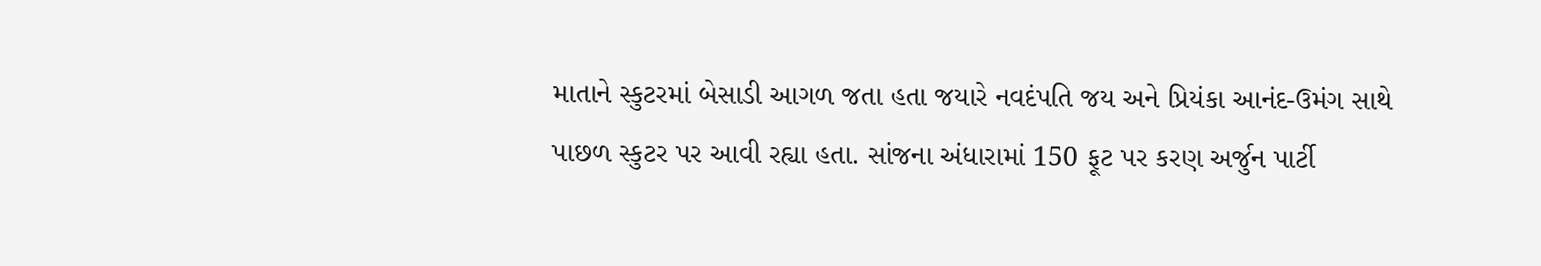માતાને સ્કુટરમાં બેસાડી આગળ જતા હતા જયારે નવદંપતિ જય અને પ્રિયંકા આનંદ-ઉમંગ સાથે પાછળ સ્કુટર પર આવી રહ્યા હતા. સાંજના અંધારામાં 150 ફૂટ પર કરણ અર્જુન પાર્ટી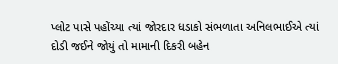પ્લોટ પાસે પહોંચ્યા ત્યાં જોરદાર ધડાકો સંભળાતા અનિલભાઈએ ત્યાં દોડી જઈને જોયું તો મામાની દિકરી બહેન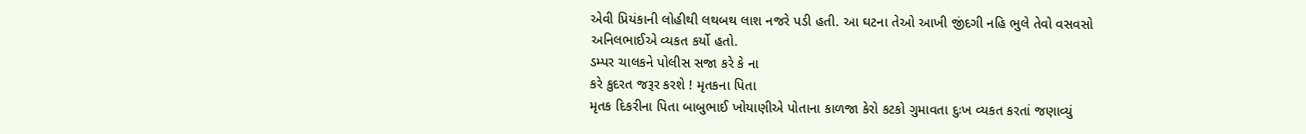એવી પ્રિયંકાની લોહીથી લથબથ લાશ નજરે પડી હતી. આ ઘટના તેઓ આખી જીંદગી નહિ ભુલે તેવો વસવસો અનિલભાઈએ વ્યકત કર્યો હતો.
ડમ્પર ચાલકને પોલીસ સજા કરે કે ના
કરે કુદરત જરૂર કરશે ! મૃતકના પિતા
મૃતક દિકરીના પિતા બાબુભાઈ ખોયાણીએ પોતાના કાળજા કેરો કટકો ગુમાવતા દુઃખ વ્યકત કરતાં જણાવ્યું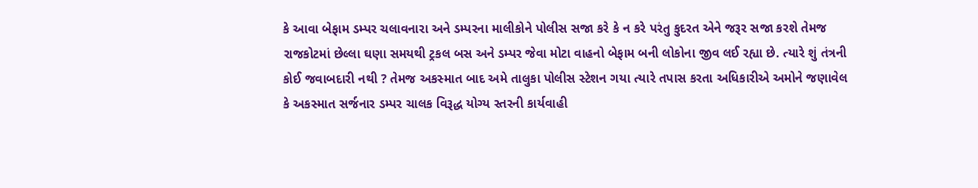કે આવા બેફામ ડમ્પર ચલાવનારા અને ડમ્પરના માલીકોને પોલીસ સજા કરે કે ન કરે પરંતુ કુદરત એને જરૂર સજા કરશે તેમજ રાજકોટમાં છેલ્લા ઘણા સમયથી ટ્રકલ બસ અને ડમ્પર જેવા મોટા વાહનો બેફામ બની લોકોના જીવ લઈ રહ્યા છે. ત્યારે શું તંત્રની કોઈ જવાબદારી નથી ? તેમજ અકસ્માત બાદ અમે તાલુકા પોલીસ સ્ટેશન ગયા ત્યારે તપાસ કરતા અધિકારીએ અમોને જણાવેલ કે અકસ્માત સર્જનાર ડમ્પર ચાલક વિરૂદ્ધ યોગ્ય સ્તરની કાર્યવાહી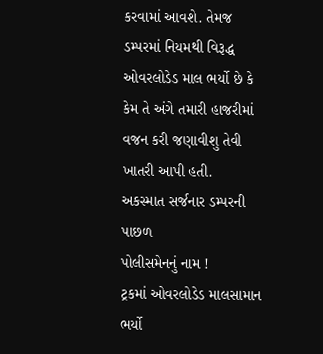કરવામાં આવશે. તેમજ ડમ્પરમાં નિયમથી વિરૂદ્ધ ઓવરલોડેડ માલ ભર્યો છે કે કેમ તે અંગે તમારી હાજરીમાં વજન કરી જણાવીશુ તેવી ખાતરી આપી હતી.
અકસ્માત સર્જનાર ડમ્પરની પાછળ
પોલીસમેનનું નામ !
ટ્રકમાં ઓવરલોડેડ માલસામાન ભર્યો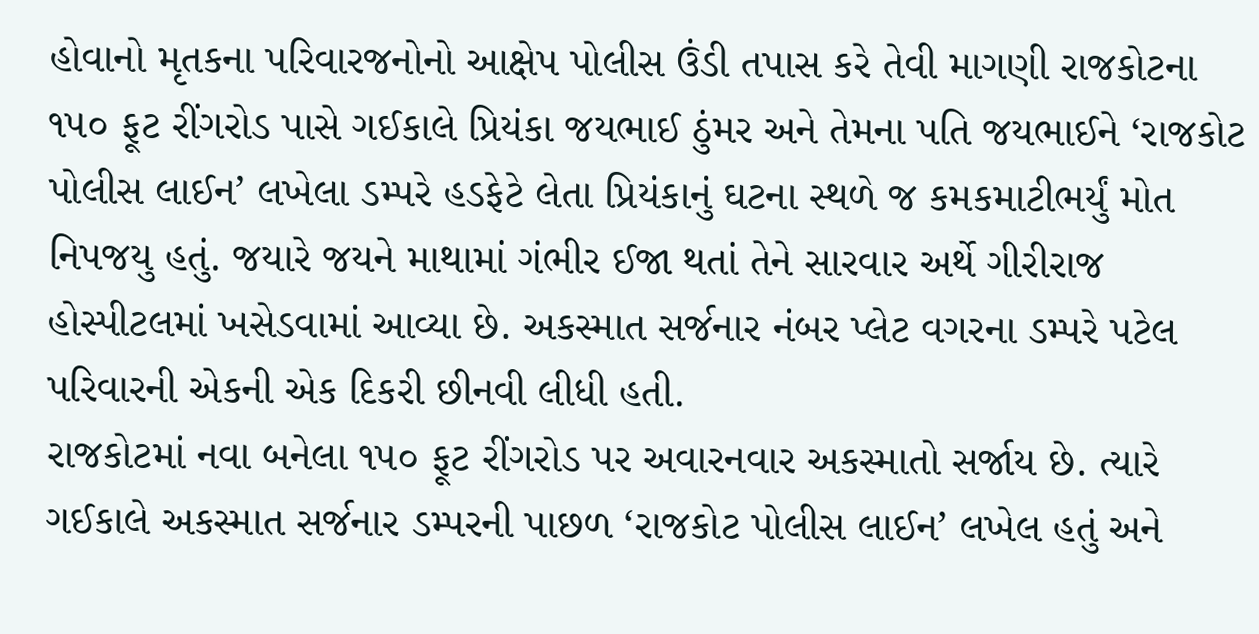હોવાનો મૃતકના પરિવારજનોનો આક્ષેપ પોલીસ ઉંડી તપાસ કરે તેવી માગણી રાજકોટના ૧૫૦ ફૂટ રીંગરોડ પાસે ગઈકાલે પ્રિયંકા જયભાઈ ઠુંમર અને તેમના પતિ જયભાઈને ‘રાજકોટ પોલીસ લાઈન’ લખેલા ડમ્પરે હડફેટે લેતા પ્રિયંકાનું ઘટના સ્થળે જ કમકમાટીભર્યું મોત નિપજયુ હતું. જયારે જયને માથામાં ગંભીર ઈજા થતાં તેને સારવાર અર્થે ગીરીરાજ હોસ્પીટલમાં ખસેડવામાં આવ્યા છે. અકસ્માત સર્જનાર નંબર પ્લેટ વગરના ડમ્પરે પટેલ પરિવારની એકની એક દિકરી છીનવી લીધી હતી.
રાજકોટમાં નવા બનેલા ૧૫૦ ફૂટ રીંગરોડ પર અવારનવાર અકસ્માતો સર્જાય છે. ત્યારે ગઈકાલે અકસ્માત સર્જનાર ડમ્પરની પાછળ ‘રાજકોટ પોલીસ લાઈન’ લખેલ હતું અને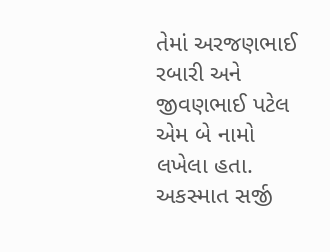તેમાં અરજણભાઈ રબારી અને જીવણભાઈ પટેલ એમ બે નામો લખેલા હતા. અકસ્માત સર્જી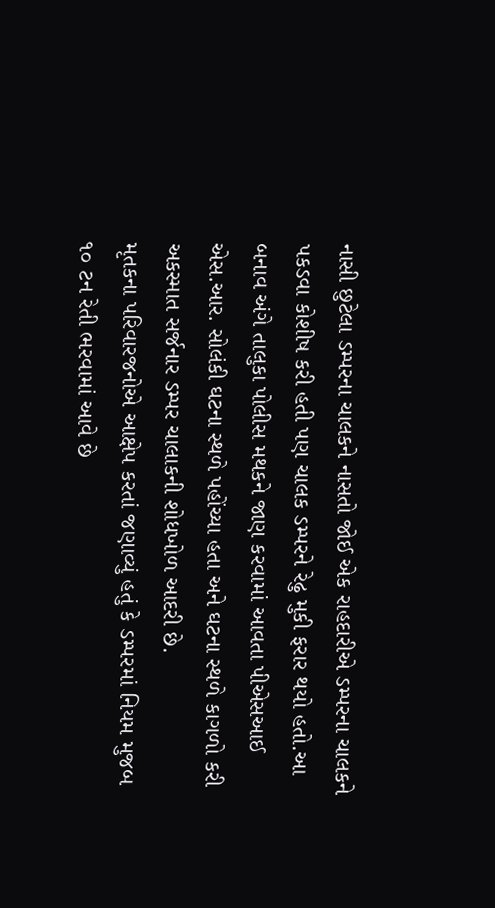નાસી છુટેલા ડમ્પરના ચાલકને નાસતો જોઈ એક રાહદારીએ ડમ્પરના ચાલકને પકડવા કોશીષ કરી હતી પણ ચાલક ડમ્પરને રેઢુ મુકી ફરાર થયો હતો.આ બનાવ અંગે તાલુકા પોલીસ મથકને જાણ કરવામાં આવતા પીએસઆઈ એસ.આર. સોલંકી ઘટના સ્થળે પહોંચ્યા હતા અને ઘટના સ્થળે કાગળો કરી અકસ્માત સર્જનાર ડમ્પર ચાલાકની શોધખોળ આદરી છે.
મૃતકના પરિવારજનોએ આક્ષેપ કરતાં જણાવ્યું હતું કે ડમ્પરમાં નિયમ મુજબ ૧૦ ટન રેતી ભરવામાં આવે છે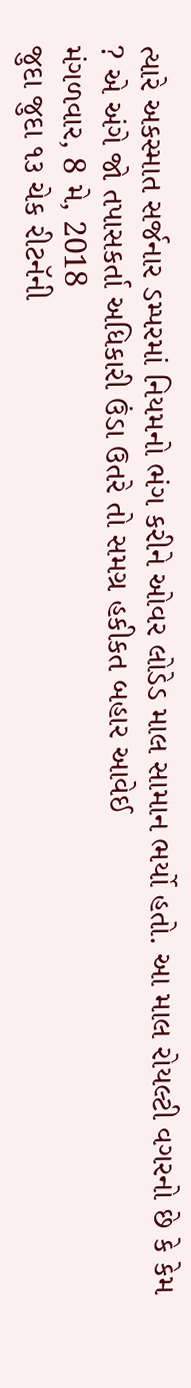ત્યારે અકસ્માત સર્જનાર ડમ્પરમાં નિયમનો ભંગ કરીને ઓવર લોડેડ માલ સામાન ભર્યો હતો. આ માલ રોયલ્ટી વગરનો છે કે કેમ ? એ અંગે જો તપાસકર્તા અધિકારી ઉંડા ઉતરે તો સમગ્ર હકીકત બહાર આવેઈ
મંગળવાર, 8 મે, 2018
જુદા જુદા ૧૩ ચેક રીટનૅની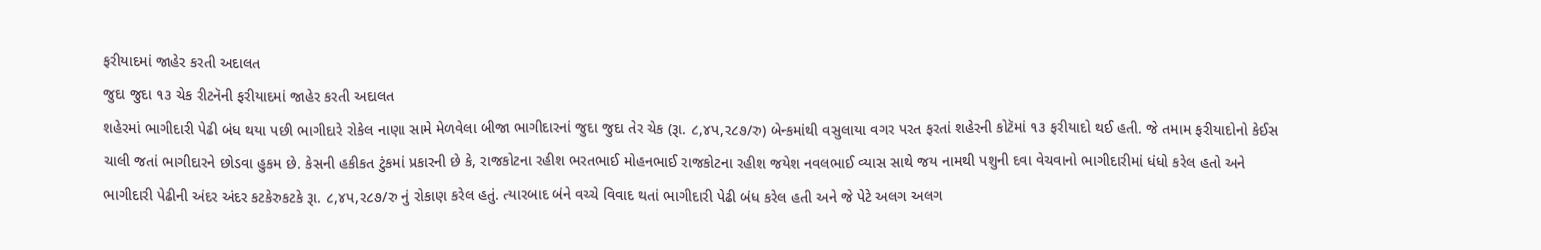ફરીયાદમાં જાહેર કરતી અદાલત
જુદા જુદા ૧૩ ચેક રીટનૅની ફરીયાદમાં જાહેર કરતી અદાલત
શહેરમાં ભાગીદારી પેઢી બંધ થયા પછી ભાગીદારે રોકેલ નાણા સામે મેળવેલા બીજા ભાગીદારનાં જુદા જુદા તેર ચેક (રૂા. ૮,૪પ,ર૮૭/રુ) બેન્કમાંથી વસુલાયા વગર પરત ફરતાં શહેરની કોટૅમાં ૧૩ ફરીયાદો થઈ હતી. જે તમામ ફરીયાદોનો કેઈસ ચાલી જતાં ભાગીદારને છોડવા હુકમ છે. કેસની હકીકત ટુંકમાં પ્રકારની છે કે, રાજકોટના રહીશ ભરતભાઈ મોહનભાઈ રાજકોટના રહીશ જયેશ નવલભાઈ વ્યાસ સાથે જય નામથી પશુની દવા વેચવાનો ભાગીદારીમાં ધંધો કરેલ હતો અને ભાગીદારી પેઢીની અંદર અંદર કટકેરુકટકે રૂા. ૮,૪પ,ર૮૭/રુ નું રોકાણ કરેલ હતું. ત્યારબાદ બંને વચ્ચે વિવાદ થતાં ભાગીદારી પેઢી બંધ કરેલ હતી અને જે પેટે અલગ અલગ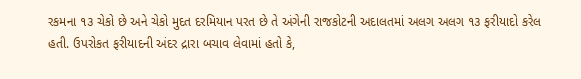રકમના ૧૩ ચેકો છે અને ચેકો મુદત દરમિયાન પરત છે તે અંગેની રાજકોટની અદાલતમાં અલગ અલગ ૧૩ ફરીયાદો કરેલ હતી. ઉપરોકત ફરીયાદની અંદર દ્રારા બચાવ લેવામાં હતો કે,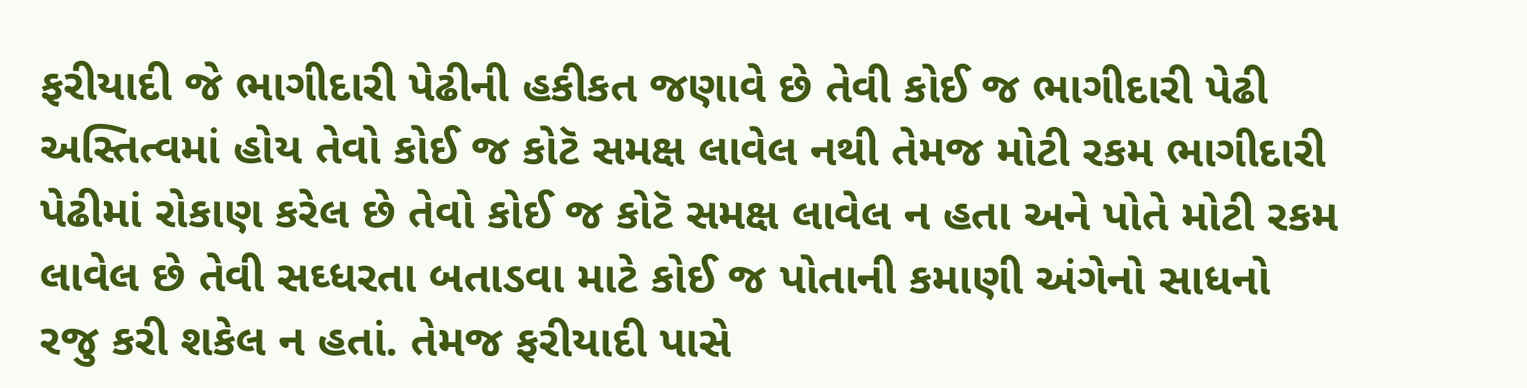ફરીયાદી જે ભાગીદારી પેઢીની હકીકત જણાવે છે તેવી કોઈ જ ભાગીદારી પેઢી અસ્તિત્વમાં હોય તેવો કોઈ જ કોટૅ સમક્ષ લાવેલ નથી તેમજ મોટી રકમ ભાગીદારી પેઢીમાં રોકાણ કરેલ છે તેવો કોઈ જ કોટૅ સમક્ષ લાવેલ ન હતા અને પોતે મોટી રકમ લાવેલ છે તેવી સઘ્ધરતા બતાડવા માટે કોઈ જ પોતાની કમાણી અંગેનો સાધનો રજુ કરી શકેલ ન હતાં. તેમજ ફરીયાદી પાસે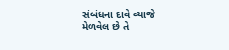સંબંધના દાવે વ્યાજે મેળવેલ છે તે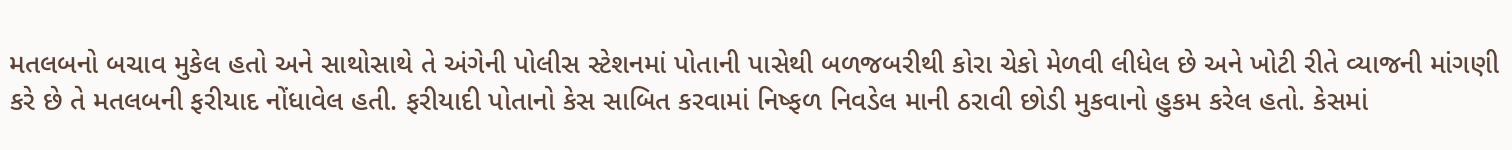મતલબનો બચાવ મુકેલ હતો અને સાથોસાથે તે અંગેની પોલીસ સ્ટેશનમાં પોતાની પાસેથી બળજબરીથી કોરા ચેકો મેળવી લીધેલ છે અને ખોટી રીતે વ્યાજની માંગણી કરે છે તે મતલબની ફરીયાદ નોંધાવેલ હતી. ફરીયાદી પોતાનો કેસ સાબિત કરવામાં નિષ્ફળ નિવડેલ માની ઠરાવી છોડી મુકવાનો હુકમ કરેલ હતો. કેસમાં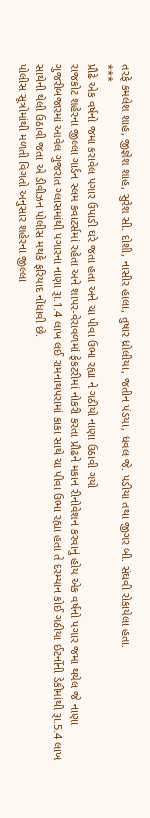તરફે કમલેશ શાહ, જીજ્ઞેશ શાહ, સુરેશ સી. દોશી, નાસીર હાલા, તુષાર ધ્રોલીયા, જતીન પંડયા, ધવલ જે. પડીયા તથા જીગર બી. સંઘવી રોકાયેલા હતા.
***
પ્રૌઢે એક વર્ષનો જમા કરાવેલ પગાર ઉપાડી ઘરે જતા હતા અને ચા પીવા ઉભા રહ્યા ને ગઠીયો નાણા ઉઠાવી ગયો
રાજકોટ શહેરના જીલ્લા ગાર્ડન સ્લમ કવાટર્સમાં રહેતા અને શાપર-વેરાવળમાં ફેકટરીમાં નોકરી કરતા પ્રૌઢને મકાન રીનોવેશન કરવાનું હોય એક વર્ષનો પગાર જમા થયેલ જે નાણા ગુજરીબજારમાં આવેલ ગુજરાત ગ્લાસમાંથી પગારના નાણા રૂા.1.4 લાખ લઈ રામનાથપરામાં કાકા સાથે ચા પીવા ઉભા રહ્યા હતા તે દરમ્યાન કોઈ ગઠીયા ઈટર્નોની ડેકીમાંથી રૂા.5.4 લાખ સાથેની થેલી ઉઠાવી જતા એ ડીવીઝન પોલીસ મથકે ફરિયાદ નોંધાવી છે.
પોલીસ સૂત્રોમાંથી મળતી વિગતો અનુસાર શહેરના જીલ્લા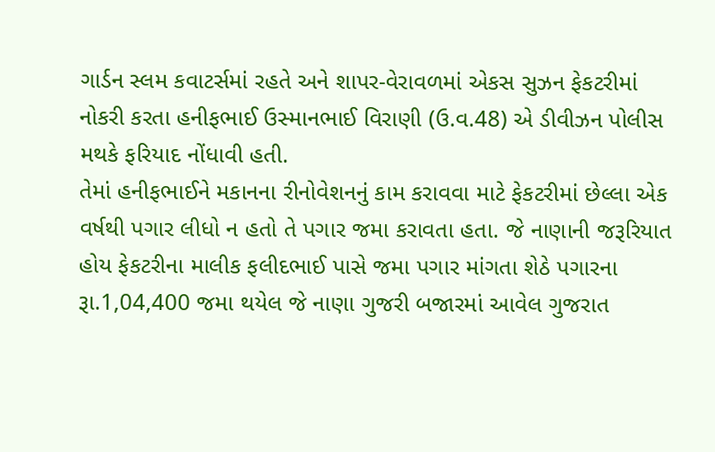ગાર્ડન સ્લમ કવાટર્સમાં રહતે અને શાપર-વેરાવળમાં એકસ સુઝન ફેકટરીમાં નોકરી કરતા હનીફભાઈ ઉસ્માનભાઈ વિરાણી (ઉ.વ.48) એ ડીવીઝન પોલીસ મથકે ફરિયાદ નોંધાવી હતી.
તેમાં હનીફભાઈને મકાનના રીનોવેશનનું કામ કરાવવા માટે ફેકટરીમાં છેલ્લા એક વર્ષથી પગાર લીધો ન હતો તે પગાર જમા કરાવતા હતા. જે નાણાની જરૂરિયાત હોય ફેકટરીના માલીક ફલીદભાઈ પાસે જમા પગાર માંગતા શેઠે પગારના રૂા.1,04,400 જમા થયેલ જે નાણા ગુજરી બજારમાં આવેલ ગુજરાત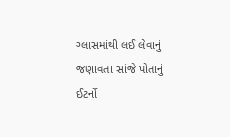ગ્લાસમાંથી લઈ લેવાનું જણાવતા સાંજે પોતાનું ઈટર્નો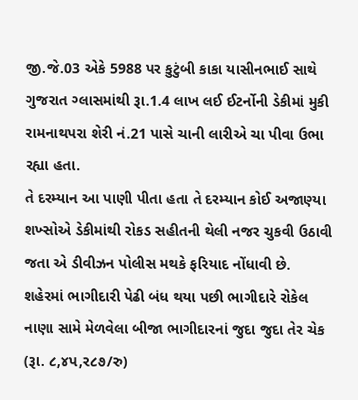જી.જે.03 એકે 5988 પર કુટુંબી કાકા યાસીનભાઈ સાથે ગુજરાત ગ્લાસમાંથી રૂા.1.4 લાખ લઈ ઈટર્નોની ડેકીમાં મુકી રામનાથપરા શેરી નં.21 પાસે ચાની લારીએ ચા પીવા ઉભા રહ્યા હતા.
તે દરમ્યાન આ પાણી પીતા હતા તે દરમ્યાન કોઈ અજાણ્યા શખ્સોએ ડેકીમાંથી રોકડ સહીતની થેલી નજર ચુકવી ઉઠાવી જતા એ ડીવીઝન પોલીસ મથકે ફરિયાદ નોંધાવી છે.
શહેરમાં ભાગીદારી પેઢી બંધ થયા પછી ભાગીદારે રોકેલ નાણા સામે મેળવેલા બીજા ભાગીદારનાં જુદા જુદા તેર ચેક (રૂા. ૮,૪પ,ર૮૭/રુ)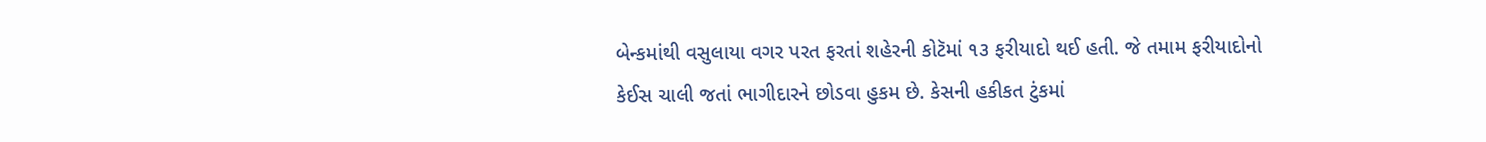બેન્કમાંથી વસુલાયા વગર પરત ફરતાં શહેરની કોટૅમાં ૧૩ ફરીયાદો થઈ હતી. જે તમામ ફરીયાદોનો કેઈસ ચાલી જતાં ભાગીદારને છોડવા હુકમ છે. કેસની હકીકત ટુંકમાં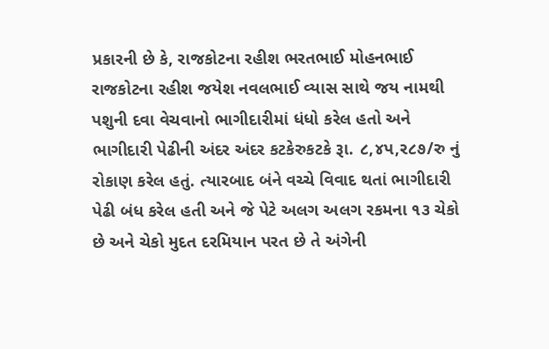પ્રકારની છે કે, રાજકોટના રહીશ ભરતભાઈ મોહનભાઈ રાજકોટના રહીશ જયેશ નવલભાઈ વ્યાસ સાથે જય નામથી પશુની દવા વેચવાનો ભાગીદારીમાં ધંધો કરેલ હતો અને ભાગીદારી પેઢીની અંદર અંદર કટકેરુકટકે રૂા. ૮,૪પ,ર૮૭/રુ નું રોકાણ કરેલ હતું. ત્યારબાદ બંને વચ્ચે વિવાદ થતાં ભાગીદારી પેઢી બંધ કરેલ હતી અને જે પેટે અલગ અલગ રકમના ૧૩ ચેકો છે અને ચેકો મુદત દરમિયાન પરત છે તે અંગેની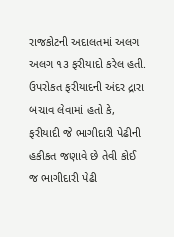રાજકોટની અદાલતમાં અલગ અલગ ૧૩ ફરીયાદો કરેલ હતી. ઉપરોકત ફરીયાદની અંદર દ્રારા બચાવ લેવામાં હતો કે, ફરીયાદી જે ભાગીદારી પેઢીની હકીકત જણાવે છે તેવી કોઈ જ ભાગીદારી પેઢી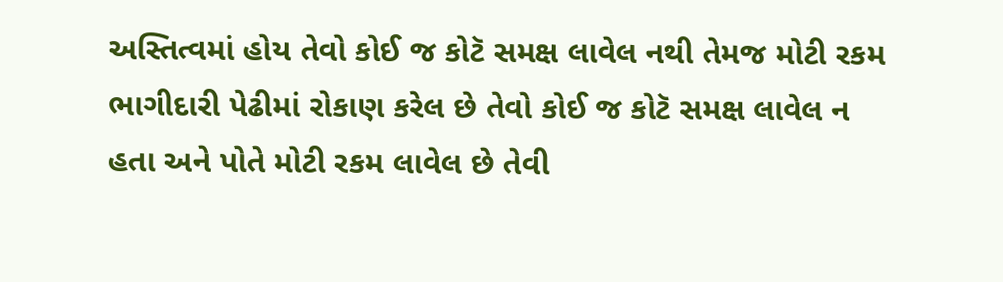અસ્તિત્વમાં હોય તેવો કોઈ જ કોટૅ સમક્ષ લાવેલ નથી તેમજ મોટી રકમ ભાગીદારી પેઢીમાં રોકાણ કરેલ છે તેવો કોઈ જ કોટૅ સમક્ષ લાવેલ ન હતા અને પોતે મોટી રકમ લાવેલ છે તેવી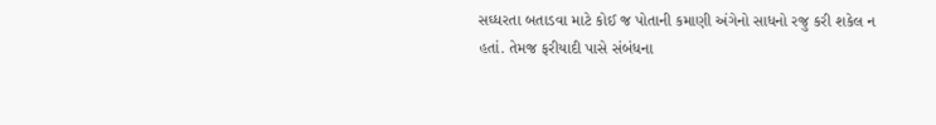સઘ્ધરતા બતાડવા માટે કોઈ જ પોતાની કમાણી અંગેનો સાધનો રજુ કરી શકેલ ન હતાં. તેમજ ફરીયાદી પાસે સંબંધના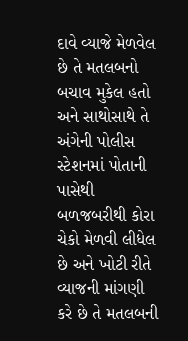દાવે વ્યાજે મેળવેલ છે તે મતલબનો બચાવ મુકેલ હતો અને સાથોસાથે તે અંગેની પોલીસ સ્ટેશનમાં પોતાની પાસેથી બળજબરીથી કોરા ચેકો મેળવી લીધેલ છે અને ખોટી રીતે વ્યાજની માંગણી કરે છે તે મતલબની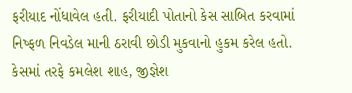ફરીયાદ નોંધાવેલ હતી. ફરીયાદી પોતાનો કેસ સાબિત કરવામાં નિષ્ફળ નિવડેલ માની ઠરાવી છોડી મુકવાનો હુકમ કરેલ હતો. કેસમાં તરફે કમલેશ શાહ, જીજ્ઞેશ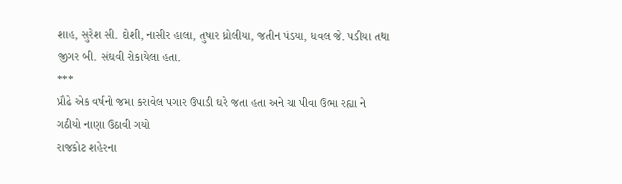શાહ, સુરેશ સી. દોશી, નાસીર હાલા, તુષાર ધ્રોલીયા, જતીન પંડયા, ધવલ જે. પડીયા તથા જીગર બી. સંઘવી રોકાયેલા હતા.
***
પ્રૌઢે એક વર્ષનો જમા કરાવેલ પગાર ઉપાડી ઘરે જતા હતા અને ચા પીવા ઉભા રહ્યા ને ગઠીયો નાણા ઉઠાવી ગયો
રાજકોટ શહેરના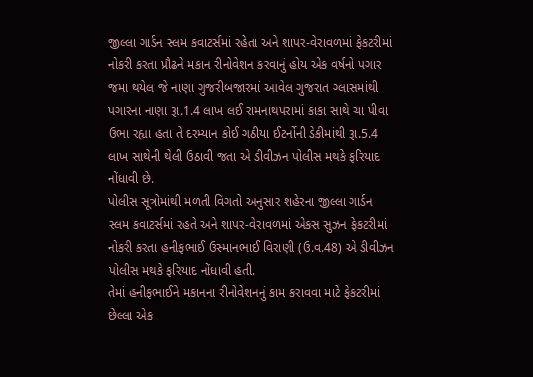જીલ્લા ગાર્ડન સ્લમ કવાટર્સમાં રહેતા અને શાપર-વેરાવળમાં ફેકટરીમાં નોકરી કરતા પ્રૌઢને મકાન રીનોવેશન કરવાનું હોય એક વર્ષનો પગાર જમા થયેલ જે નાણા ગુજરીબજારમાં આવેલ ગુજરાત ગ્લાસમાંથી પગારના નાણા રૂા.1.4 લાખ લઈ રામનાથપરામાં કાકા સાથે ચા પીવા ઉભા રહ્યા હતા તે દરમ્યાન કોઈ ગઠીયા ઈટર્નોની ડેકીમાંથી રૂા.5.4 લાખ સાથેની થેલી ઉઠાવી જતા એ ડીવીઝન પોલીસ મથકે ફરિયાદ નોંધાવી છે.
પોલીસ સૂત્રોમાંથી મળતી વિગતો અનુસાર શહેરના જીલ્લા ગાર્ડન સ્લમ કવાટર્સમાં રહતે અને શાપર-વેરાવળમાં એકસ સુઝન ફેકટરીમાં નોકરી કરતા હનીફભાઈ ઉસ્માનભાઈ વિરાણી (ઉ.વ.48) એ ડીવીઝન પોલીસ મથકે ફરિયાદ નોંધાવી હતી.
તેમાં હનીફભાઈને મકાનના રીનોવેશનનું કામ કરાવવા માટે ફેકટરીમાં છેલ્લા એક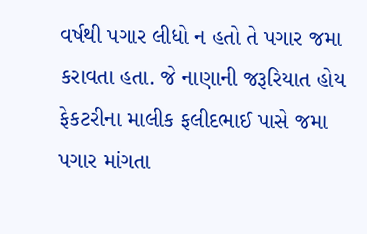વર્ષથી પગાર લીધો ન હતો તે પગાર જમા કરાવતા હતા. જે નાણાની જરૂરિયાત હોય ફેકટરીના માલીક ફલીદભાઈ પાસે જમા પગાર માંગતા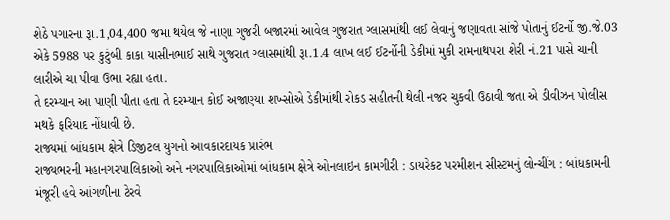શેઠે પગારના રૂા.1,04,400 જમા થયેલ જે નાણા ગુજરી બજારમાં આવેલ ગુજરાત ગ્લાસમાંથી લઈ લેવાનું જણાવતા સાંજે પોતાનું ઈટર્નો જી.જે.03 એકે 5988 પર કુટુંબી કાકા યાસીનભાઈ સાથે ગુજરાત ગ્લાસમાંથી રૂા.1.4 લાખ લઈ ઈટર્નોની ડેકીમાં મુકી રામનાથપરા શેરી નં.21 પાસે ચાની લારીએ ચા પીવા ઉભા રહ્યા હતા.
તે દરમ્યાન આ પાણી પીતા હતા તે દરમ્યાન કોઈ અજાણ્યા શખ્સોએ ડેકીમાંથી રોકડ સહીતની થેલી નજર ચુકવી ઉઠાવી જતા એ ડીવીઝન પોલીસ મથકે ફરિયાદ નોંધાવી છે.
રાજ્યમાં બાંધકામ ક્ષેત્રે ડિજીટલ યુગનો આવકારદાયક પ્રારંભ
રાજ્યભરની મહાનગરપાલિકાઓ અને નગરપાલિકાઓમાં બાંધકામ ક્ષેત્રે ઓનલાઇન કામગીરી : ડાયરેકટ પરમીશન સીસ્ટમનું લોન્ચીંગ : બાંધકામની મંજૂરી હવે આંગળીના ટેરવે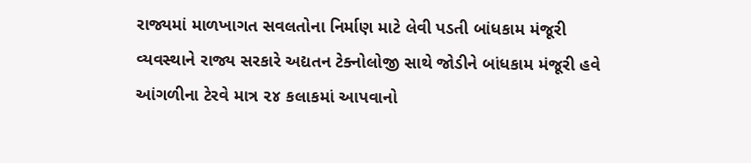રાજ્યમાં માળખાગત સવલતોના નિર્માણ માટે લેવી પડતી બાંધકામ મંજૂરી વ્યવસ્થાને રાજ્ય સરકારે અદ્યતન ટેક્નોલોજી સાથે જોડીને બાંધકામ મંજૂરી હવે આંગળીના ટેરવે માત્ર ૨૪ કલાકમાં આપવાનો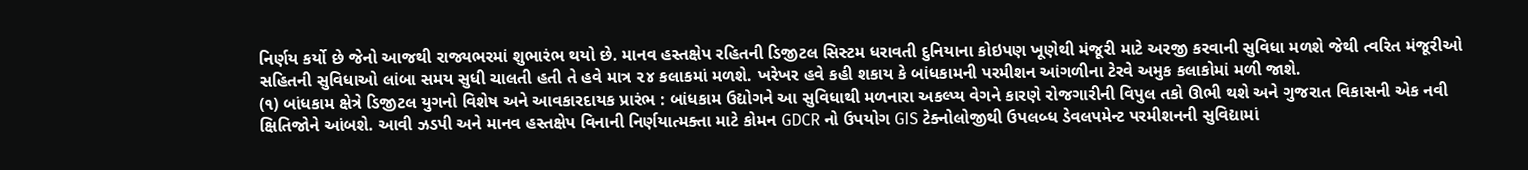નિર્ણય કર્યો છે જેનો આજથી રાજ્યભરમાં શુભારંભ થયો છે. માનવ હસ્તક્ષેપ રહિતની ડિજીટલ સિસ્ટમ ધરાવતી દુનિયાના કોઇપણ ખૂણેથી મંજૂરી માટે અરજી કરવાની સુવિધા મળશે જેથી ત્વરિત મંજૂરીઓ સહિતની સુવિધાઓ લાંબા સમય સુધી ચાલતી હતી તે હવે માત્ર ૨૪ કલાકમાં મળશે. ખરેખર હવે કહી શકાય કે બાંધકામની પરમીશન આંગળીના ટેરવે અમુક કલાકોમાં મળી જાશે.
(૧) બાંધકામ ક્ષેત્રે ડિજીટલ યુગનો વિશેષ અને આવકારદાયક પ્રારંભ : બાંધકામ ઉદ્યોગને આ સુવિધાથી મળનારા અકલ્પ્ય વેગને કારણે રોજગારીની વિપુલ તકો ઊભી થશે અને ગુજરાત વિકાસની એક નવી ક્ષિતિજોને આંબશે. આવી ઝડપી અને માનવ હસ્તક્ષેપ વિનાની નિર્ણયાત્મક્તા માટે કોમન GDCR નો ઉપયોગ GIS ટેક્નોલોજીથી ઉપલબ્ધ ડેવલપમેન્ટ પરમીશનની સુવિદ્યામાં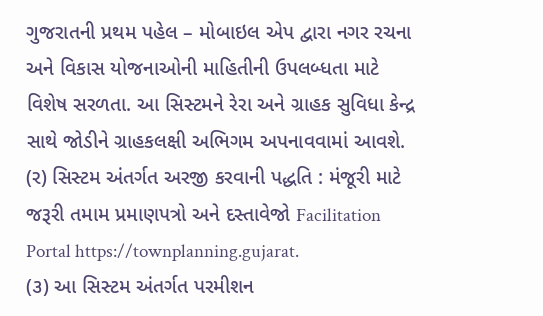ગુજરાતની પ્રથમ પહેલ – મોબાઇલ એપ દ્વારા નગર રચના અને વિકાસ યોજનાઓની માહિતીની ઉપલબ્ધતા માટે વિશેષ સરળતા. આ સિસ્ટમને રેરા અને ગ્રાહક સુવિધા કેન્દ્ર સાથે જોડીને ગ્રાહકલક્ષી અભિગમ અપનાવવામાં આવશે.
(ર) સિસ્ટમ અંતર્ગત અરજી કરવાની પદ્ધતિ : મંજૂરી માટે જરૂરી તમામ પ્રમાણપત્રો અને દસ્તાવેજો Facilitation Portal https://townplanning.gujarat.
(૩) આ સિસ્ટમ અંતર્ગત પરમીશન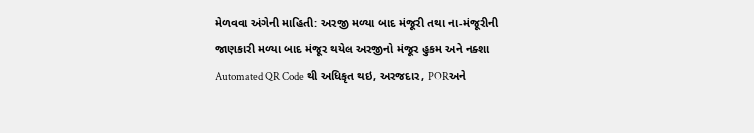મેળવવા અંગેની માહિતી: અરજી મળ્યા બાદ મંજૂરી તથા ના-મંજૂરીની જાણકારી મળ્યા બાદ મંજૂર થયેલ અરજીનો મંજૂર હુકમ અને નક્શા Automated QR Code થી અધિકૃત થઇ, અરજદાર, PORઅને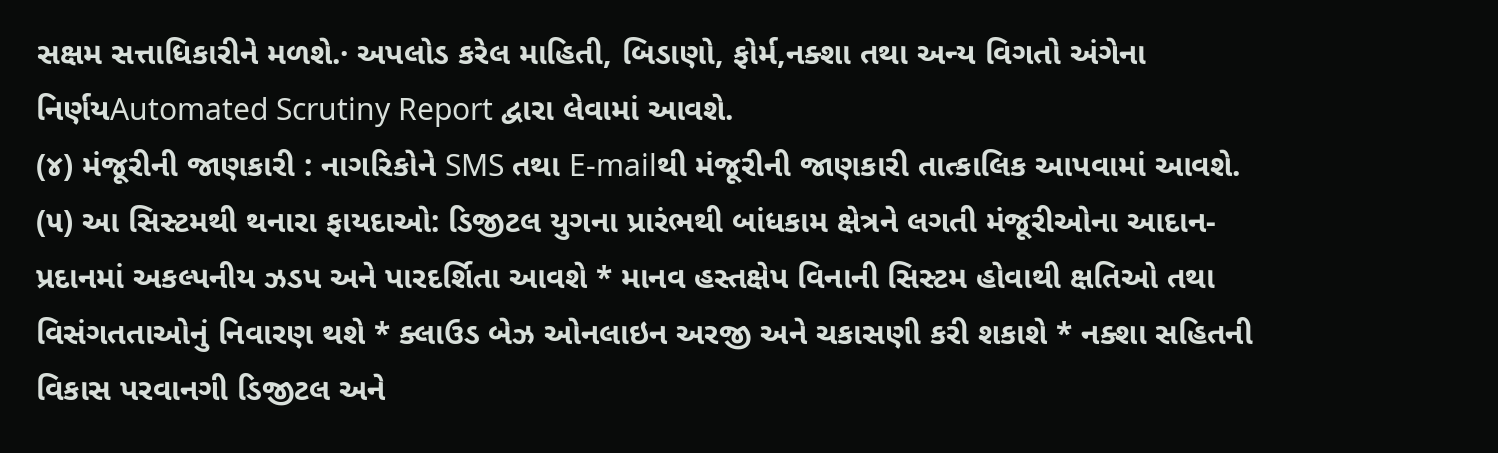સક્ષમ સત્તાધિકારીને મળશે.· અપલોડ કરેલ માહિતી, બિડાણો, ફોર્મ,નક્શા તથા અન્ય વિગતો અંગેના નિર્ણયAutomated Scrutiny Report દ્વારા લેવામાં આવશે.
(૪) મંજૂરીની જાણકારી : નાગરિકોને SMS તથા E-mailથી મંજૂરીની જાણકારી તાત્કાલિક આપવામાં આવશે.
(૫) આ સિસ્ટમથી થનારા ફાયદાઓ: ડિજીટલ યુગના પ્રારંભથી બાંધકામ ક્ષેત્રને લગતી મંજૂરીઓના આદાન-પ્રદાનમાં અકલ્પનીય ઝડપ અને પારદર્શિતા આવશે * માનવ હસ્તક્ષેપ વિનાની સિસ્ટમ હોવાથી ક્ષતિઓ તથા વિસંગતતાઓનું નિવારણ થશે * ક્લાઉડ બેઝ ઓનલાઇન અરજી અને ચકાસણી કરી શકાશે * નક્શા સહિતની વિકાસ પરવાનગી ડિજીટલ અને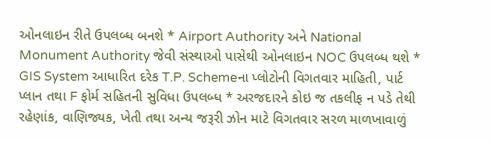ઓનલાઇન રીતે ઉપલબ્ધ બનશે * Airport Authority અને National Monument Authority જેવી સંસ્થાઓ પાસેથી ઓનલાઇન NOC ઉપલબ્ધ થશે * GIS System આધારિત દરેક T.P. Schemeના પ્લોટોની વિગતવાર માહિતી, પાર્ટ પ્લાન તથા F ફોર્મ સહિતની સુવિધા ઉપલબ્ધ * અરજદારને કોઇ જ તકલીફ ન પડે તેથી રહેણાંક, વાણિજ્યક, ખેતી તથા અન્ય જરૂરી ઝોન માટે વિગતવાર સરળ માળખાવાળું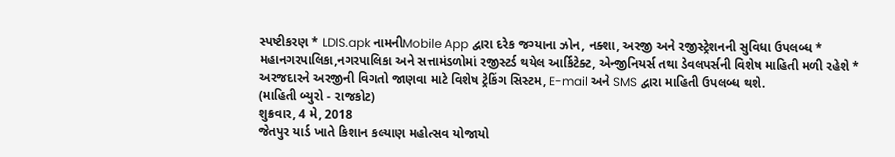સ્પષ્ટીકરણ * LDIS.apk નામનીMobile App દ્વારા દરેક જગ્યાના ઝોન, નક્શા, અરજી અને રજીસ્ટ્રેશનની સુવિધા ઉપલબ્ધ * મહાનગરપાલિકા,નગરપાલિકા અને સત્તામંડળોમાં રજીસ્ટર્ડ થયેલ આર્કિટેક્ટ, એન્જીનિયર્સ તથા ડેવલપર્સની વિશેષ માહિતી મળી રહેશે * અરજદારને અરજીની વિગતો જાણવા માટે વિશેષ ટ્રેકિંગ સિસ્ટમ, E-mail અને SMS દ્વારા માહિતી ઉપલબ્ધ થશે.
(માહિતી બ્યુરો - રાજકોટ)
શુક્રવાર, 4 મે, 2018
જેતપુર યાર્ડ ખાતે કિશાન કલ્યાણ મહોત્સવ યોજાયો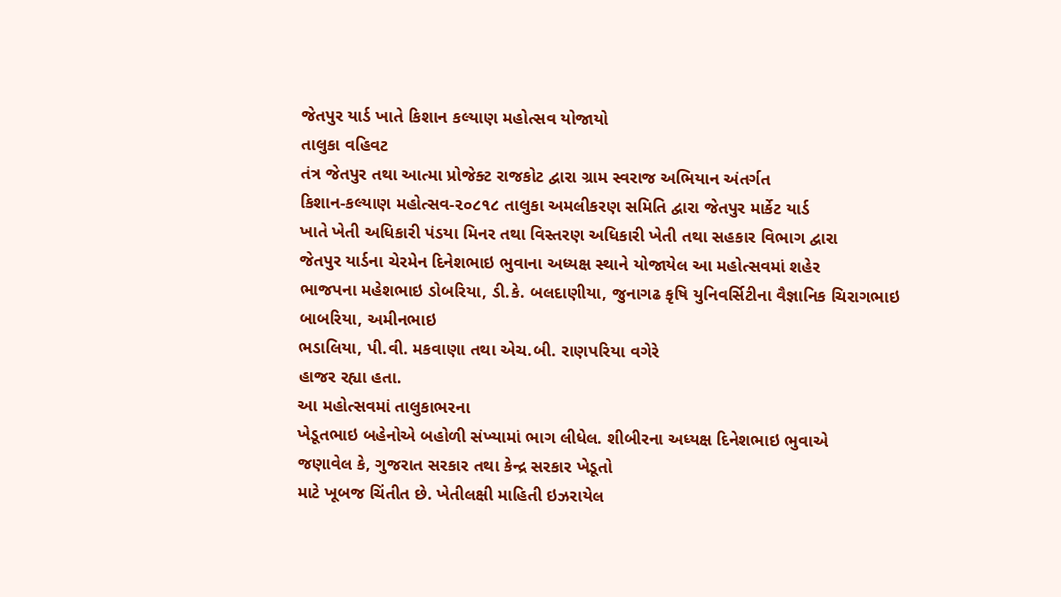જેતપુર યાર્ડ ખાતે કિશાન કલ્યાણ મહોત્સવ યોજાયો
તાલુકા વહિવટ
તંત્ર જેતપુર તથા આત્મા પ્રોજેક્ટ રાજકોટ દ્વારા ગ્રામ સ્વરાજ અભિયાન અંતર્ગત
કિશાન-કલ્યાણ મહોત્સવ-૨૦૮૧૮ તાલુકા અમલીકરણ સમિતિ દ્વારા જેતપુર માર્કેટ યાર્ડ
ખાતે ખેતી અધિકારી પંડયા મિનર તથા વિસ્તરણ અધિકારી ખેતી તથા સહકાર વિભાગ દ્વારા
જેતપુર યાર્ડના ચેરમેન દિનેશભાઇ ભુવાના અધ્યક્ષ સ્થાને યોજાયેલ આ મહોત્સવમાં શહેર
ભાજપના મહેશભાઇ ડોબરિયા, ડી.કે. બલદાણીયા, જુનાગઢ કૃષિ યુનિવર્સિટીના વૈજ્ઞાનિક ચિરાગભાઇ બાબરિયા, અમીનભાઇ
ભડાલિયા, પી.વી. મકવાણા તથા એચ.બી. રાણપરિયા વગેરે
હાજર રહ્યા હતા.
આ મહોત્સવમાં તાલુકાભરના
ખેડૂતભાઇ બહેનોએ બહોળી સંખ્યામાં ભાગ લીધેલ. શીબીરના અધ્યક્ષ દિનેશભાઇ ભુવાએ
જણાવેલ કે, ગુજરાત સરકાર તથા કેન્દ્ર સરકાર ખેડૂતો
માટે ખૂબજ ચિંતીત છે. ખેતીલક્ષી માહિતી ઇઝરાયેલ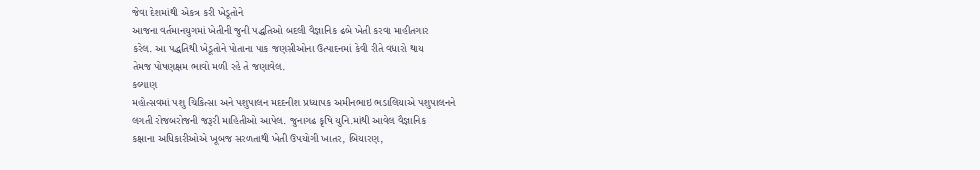જેવા દેશમાંથી એકત્ર કરી ખેડૂતોને
આજના વર્તમાનયુગમાં ખેતીની જુની પદ્ધતિઓ બદલી વૈજ્ઞાનિક ઢબે ખેતી કરવા માહીતગાર
કરેલ. આ પદ્ધતિથી ખેડૂતોને પોતાના પાક જણસીઓના ઉત્પાદનમાં કેવી રીતે વધારો થાય
તેમજ પોષણક્ષમ ભાવો મળી રહે તે જણાવેલ.
કલ્યાણ
મહોત્સવમાં પશુ ચિકિત્સા અને પશુપાલન મદદનીશ પ્રધ્યાપક અમીનભાઇ ભડાલિયાએ પશુપાલનને
લગતી રોજબરોજની જરૂરી માહિતીઓ આપેલ. જુનાગઢ કૃષિ યુનિ.માંથી આવેલ વૈજ્ઞાનિક
કક્ષાના અધિકારીઓએ ખૂબજ સરળતાથી ખેતી ઉપયોગી ખાતર, બિયારણ,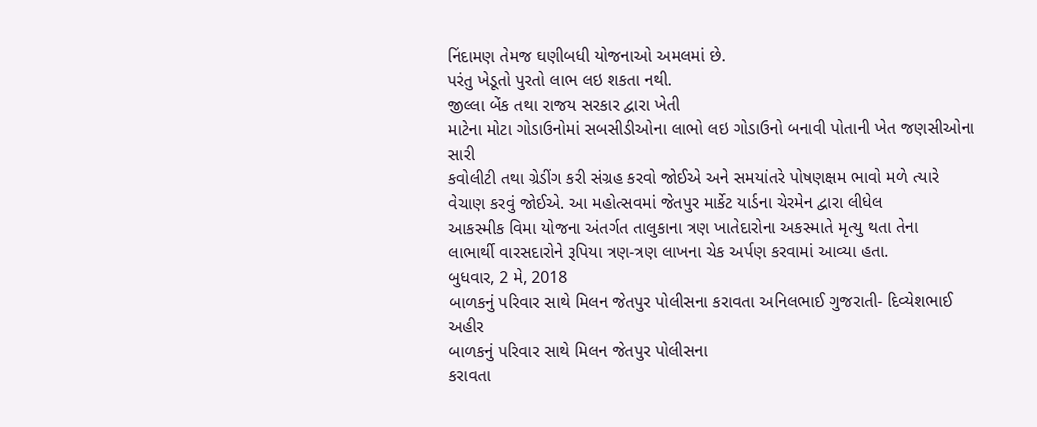નિંદામણ તેમજ ઘણીબધી યોજનાઓ અમલમાં છે.
પરંતુ ખેડૂતો પુરતો લાભ લઇ શકતા નથી.
જીલ્લા બેંક તથા રાજય સરકાર દ્વારા ખેતી
માટેના મોટા ગોડાઉનોમાં સબસીડીઓના લાભો લઇ ગોડાઉનો બનાવી પોતાની ખેત જણસીઓના સારી
કવોલીટી તથા ગ્રેડીંગ કરી સંગ્રહ કરવો જોઈએ અને સમયાંતરે પોષણક્ષમ ભાવો મળે ત્યારે
વેચાણ કરવું જોઈએ. આ મહોત્સવમાં જેતપુર માર્કેટ યાર્ડના ચેરમેન દ્વારા લીધેલ
આકસ્મીક વિમા યોજના અંતર્ગત તાલુકાના ત્રણ ખાતેદારોના અકસ્માતે મૃત્યુ થતા તેના
લાભાર્થી વારસદારોને રૂપિયા ત્રણ-ત્રણ લાખના ચેક અર્પણ કરવામાં આવ્યા હતા.
બુધવાર, 2 મે, 2018
બાળકનું પરિવાર સાથે મિલન જેતપુર પોલીસના કરાવતા અનિલભાઈ ગુજરાતી- દિવ્યેશભાઈ અહીર
બાળકનું પરિવાર સાથે મિલન જેતપુર પોલીસના
કરાવતા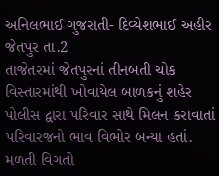અનિલભાઈ ગુજરાતી- દિવ્યેશભાઈ અહીર
જેતપુર તા.2
તાજેતરમાં જેતપુરનાં તીનબતી ચોક વિસ્તારમાંથી ખોવાયેલ બાળકનું શહેર પોલીસ દ્વારા પરિવાર સાથે મિલન કરાવાતાં પરિવારજનો ભાવ વિભોર બન્યા હતાં.
મળતી વિગતો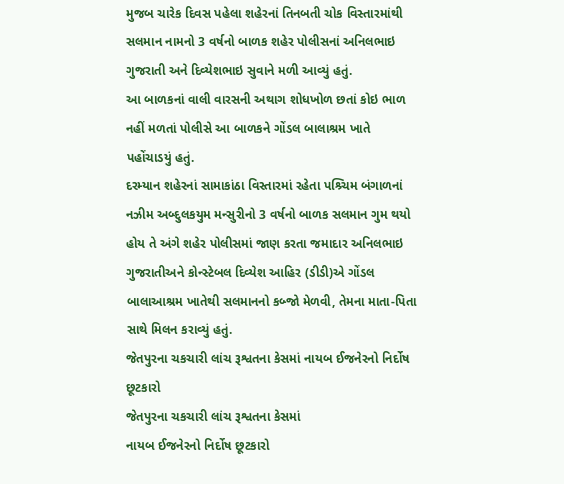મુજબ ચારેક દિવસ પહેલા શહેરનાં તિનબતી ચોક વિસ્તારમાંથી સલમાન નામનો 3 વર્ષનો બાળક શહેર પોલીસનાં અનિલભાઇ ગુજરાતી અને દિવ્યેશભાઇ સુવાને મળી આવ્યું હતું.
આ બાળકનાં વાલી વારસની અથાગ શોધખોળ છતાં કોઇ ભાળ નહીં મળતાં પોલીસે આ બાળકને ગોંડલ બાલાશ્રમ ખાતે પહોંચાડયું હતું.
દરમ્યાન શહેરનાં સામાકાંઠા વિસ્તારમાં રહેતા પશ્ર્ચિમ બંગાળનાં નઝીમ અબ્દુલકયુમ મન્સુરીનો 3 વર્ષનો બાળક સલમાન ગુમ થયો હોય તે અંગે શહેર પોલીસમાં જાણ કરતા જમાદાર અનિલભાઇ ગુજરાતીઅને કોન્સ્ટેબલ દિવ્યેશ આહિર (ડીડી)એ ગોંડલ બાલાઆશ્રમ ખાતેથી સલમાનનો કબ્જો મેળવી, તેમના માતા-પિતા સાથે મિલન કરાવ્યું હતું.
જેતપુરના ચકચારી લાંચ રૂશ્વતના કેસમાં નાયબ ઈજનેરનો નિર્દોષ છૂટકારો
જેતપુરના ચકચારી લાંચ રૂશ્વતના કેસમાં
નાયબ ઈજનેરનો નિર્દોષ છૂટકારો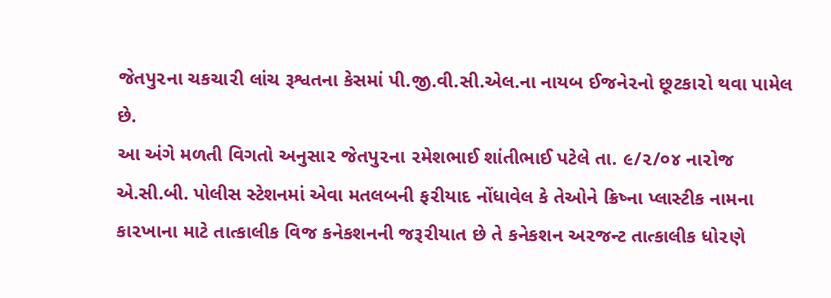જેતપુ૨ના ચકચા૨ી લાંચ રૂશ્વતના કેસમાં પી.જી.વી.સી.એલ.ના નાયબ ઈજને૨નો છૂટકા૨ો થવા પામેલ છે.
આ અંગે મળતી વિગતો અનુસા૨ જેતપુ૨ના ૨મેશભાઈ શાંતીભાઈ પટેલે તા. ૯/૨/૦૪ ના૨ોજ એ.સી.બી. પોલીસ સ્ટેશનમાં એવા મતલબની ફ૨ીયાદ નોંધાવેલ કે તેઓને ક્રિષ્ના પ્લાસ્ટીક નામના કા૨ખાના માટે તાત્કાલીક વિજ કનેકશનની જરૂ૨ીયાત છે તે કનેકશન અ૨જન્ટ તાત્કાલીક ધો૨ણે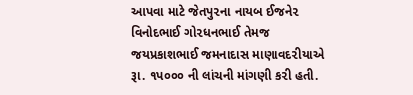આપવા માટે જેતપુ૨ના નાયબ ઈજને૨ વિનોદભાઈ ગો૨ધનભાઈ તેમજ જયપ્રકાશભાઈ જમનાદાસ માણાવદ૨ીયાએ રૂા. ૧પ૦૦૦ ની લાંચની માંગણી ક૨ી હતી.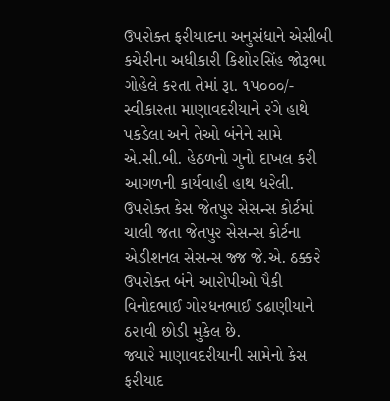ઉપ૨ોક્ત ફ૨ીયાદના અનુસંધાને એસીબી કચે૨ીના અધીકા૨ી કિશો૨સિંહ જોરૂભા ગોહેલે ક૨તા તેમાં રૂા. ૧પ૦૦૦/- સ્વીકા૨તા માણાવદ૨ીયાને ૨ંગે હાથે પકડેલા અને તેઓ બંનેને સામે એ.સી.બી. હેઠળનો ગુનો દાખલ ક૨ી આગળની કાર્યવાહી હાથ ધ૨ેલી. ઉપ૨ોક્ત કેસ જેતપુ૨ સેસન્સ કોર્ટમાં ચાલી જતા જેતપુ૨ સેસન્સ કોર્ટના એડીશનલ સેસન્સ જ્જ જે.એ. ઠક્ક૨ે ઉપ૨ોક્ત બંને આ૨ોપીઓ પૈકી વિનોદભાઈ ગો૨ધનભાઈ ડઢાણીયાને ઠ૨ાવી છોડી મુકેલ છે.
જ્યા૨ે માણાવદ૨ીયાની સામેનો કેસ ફ૨ીયાદ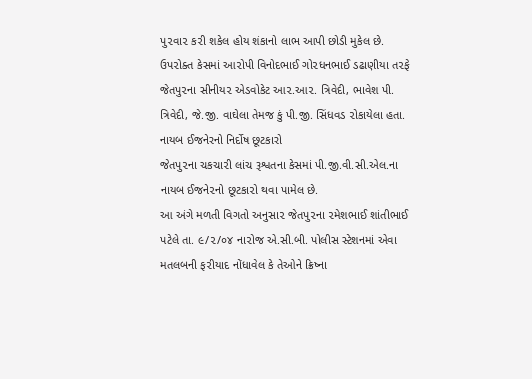પુ૨વા૨ ક૨ી શકેલ હોય શંકાનો લાભ આપી છોડી મુકેલ છે. ઉપ૨ોક્ત કેસમાં આ૨ોપી વિનોદભાઈ ગો૨ધનભાઈ ડઢાણીયા ત૨ફે જેતપુ૨ના સીનીય૨ એડવોકેટ આ૨.આ૨. ત્રિવેદી, ભાવેશ પી. ત્રિવેદી, જે.જી. વાઘેલા તેમજ કું પી.જી. સિંધવડ ૨ોકાયેલા હતા.
નાયબ ઈજનેરનો નિર્દોષ છૂટકારો
જેતપુ૨ના ચકચા૨ી લાંચ રૂશ્વતના કેસમાં પી.જી.વી.સી.એલ.ના નાયબ ઈજને૨નો છૂટકા૨ો થવા પામેલ છે.
આ અંગે મળતી વિગતો અનુસા૨ જેતપુ૨ના ૨મેશભાઈ શાંતીભાઈ પટેલે તા. ૯/૨/૦૪ ના૨ોજ એ.સી.બી. પોલીસ સ્ટેશનમાં એવા મતલબની ફ૨ીયાદ નોંધાવેલ કે તેઓને ક્રિષ્ના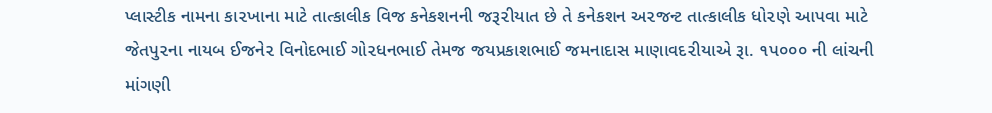પ્લાસ્ટીક નામના કા૨ખાના માટે તાત્કાલીક વિજ કનેકશનની જરૂ૨ીયાત છે તે કનેકશન અ૨જન્ટ તાત્કાલીક ધો૨ણે આપવા માટે જેતપુ૨ના નાયબ ઈજને૨ વિનોદભાઈ ગો૨ધનભાઈ તેમજ જયપ્રકાશભાઈ જમનાદાસ માણાવદ૨ીયાએ રૂા. ૧પ૦૦૦ ની લાંચની માંગણી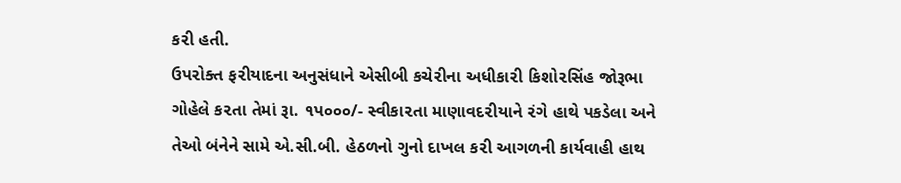ક૨ી હતી.
ઉપ૨ોક્ત ફ૨ીયાદના અનુસંધાને એસીબી કચે૨ીના અધીકા૨ી કિશો૨સિંહ જોરૂભા ગોહેલે ક૨તા તેમાં રૂા. ૧પ૦૦૦/- સ્વીકા૨તા માણાવદ૨ીયાને ૨ંગે હાથે પકડેલા અને તેઓ બંનેને સામે એ.સી.બી. હેઠળનો ગુનો દાખલ ક૨ી આગળની કાર્યવાહી હાથ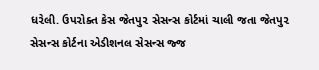ધ૨ેલી. ઉપ૨ોક્ત કેસ જેતપુ૨ સેસન્સ કોર્ટમાં ચાલી જતા જેતપુ૨ સેસન્સ કોર્ટના એડીશનલ સેસન્સ જ્જ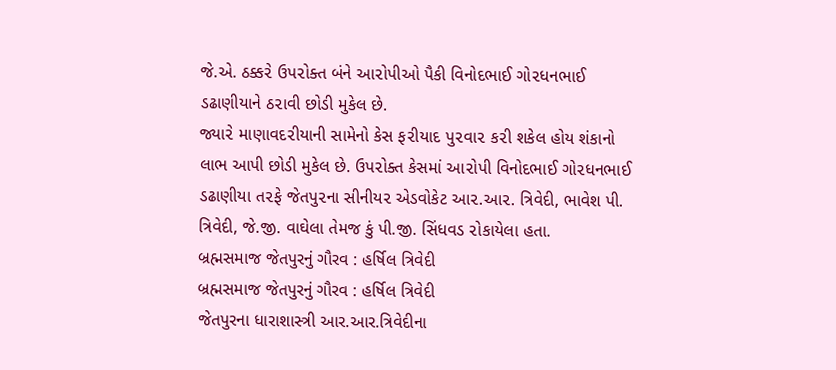જે.એ. ઠક્ક૨ે ઉપ૨ોક્ત બંને આ૨ોપીઓ પૈકી વિનોદભાઈ ગો૨ધનભાઈ ડઢાણીયાને ઠ૨ાવી છોડી મુકેલ છે.
જ્યા૨ે માણાવદ૨ીયાની સામેનો કેસ ફ૨ીયાદ પુ૨વા૨ ક૨ી શકેલ હોય શંકાનો લાભ આપી છોડી મુકેલ છે. ઉપ૨ોક્ત કેસમાં આ૨ોપી વિનોદભાઈ ગો૨ધનભાઈ ડઢાણીયા ત૨ફે જેતપુ૨ના સીનીય૨ એડવોકેટ આ૨.આ૨. ત્રિવેદી, ભાવેશ પી. ત્રિવેદી, જે.જી. વાઘેલા તેમજ કું પી.જી. સિંધવડ ૨ોકાયેલા હતા.
બ્રહ્મસમાજ જેતપુરનું ગૌરવ : હર્ષિલ ત્રિવેદી
બ્રહ્મસમાજ જેતપુરનું ગૌરવ : હર્ષિલ ત્રિવેદી
જેતપુરના ધારાશાસ્ત્રી આર.આર.ત્રિવેદીના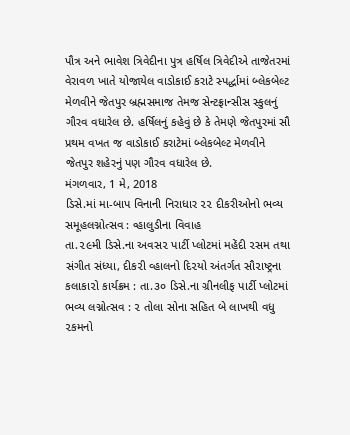પૌત્ર અને ભાવેશ ત્રિવેદીના પુત્ર હર્ષિલ ત્રિવેદીએ તાજેતરમાં વેરાવળ ખાતે યોજાયેલ વાડોકાઈ કરાટે સ્પર્દ્ધામાં બ્લેકબેલ્ટ મેળવીને જેતપુર બ્રહ્મસમાજ તેમજ સેન્ટફ્રાન્સીસ સ્કુલનું ગૌરવ વધારેલ છે. હર્ષિલનું કહેવું છે કે તેમણે જેતપુરમાં સૌ પ્રથમ વખત જ વાડોકાઈ કરાટેમાં બ્લેકબેલ્ટ મેળવીને જેતપુર શહેરનું પણ ગૌરવ વધારેલ છે.
મંગળવાર, 1 મે, 2018
ડિસે.માં મા-બાપ વિનાની નિરાધાર ૨૨ દીકરીઓનો ભવ્ય સમૂહલગ્નોત્સવ : વ્હાલુડીના વિવાહ
તા.૨૯મી ડિસે.ના અવસ૨ પાર્ટી પ્લોટમાં મહેંદી ૨સમ તથા સંગીત સંધ્યા, દીક૨ી વ્હાલનો દિ૨યો અંતર્ગત સૌ૨ાષ્ટ્રના કલાકા૨ો કાર્યક્રમ : તા.૩૦ ડિસે.ના ગ્રીનલીફ પાર્ટી પ્લોટમાં ભવ્ય લગ્નોત્સવ : ૨ તોલા સોના સહિત બે લાખથી વધુ ૨કમનો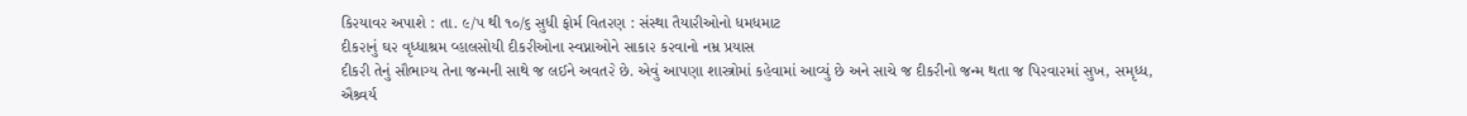કિ૨યાવ૨ અપાશે : તા. ૯/પ થી ૧૦/૬ સુધી ફોર્મ વિત૨ણ : સંસ્થા તૈયા૨ીઓનો ધમધમાટ
દીક૨ાનું ઘ૨ વૃધ્ધાશ્રમ વ્હાલસોયી દીક૨ીઓના સ્વપ્નાઓને સાકા૨ ક૨વાનો નમ્ર પ્રયાસ
દીક૨ી તેનું સૌભાગ્ય તેના જન્મની સાથે જ લઈને અવત૨ે છે. એવું આપણા શાસ્ત્રોમાં કહેવામાં આવ્યું છે અને સાચે જ દીક૨ીનો જન્મ થતા જ પિ૨વા૨માં સુખ, સમૃધ્ધ, ઐશ્ર્વર્ય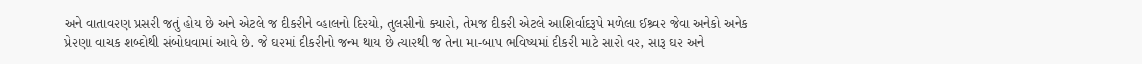અને વાતાવ૨ણ પ્રસ૨ી જતું હોય છે અને એટલે જ દીક૨ીને વ્હાલનો દિ૨યો, તુલસીનો ક્યા૨ો, તેમજ દીક૨ી એટલે આશિર્વાદરૂપે મળેલા ઈશ્ર્વ૨ જેવા અનેકો અનેક પ્રે૨ણા વાચક શબ્દોથી સંબોધવામાં આવે છે. જે ઘ૨માં દીક૨ીનો જન્મ થાય છે ત્યા૨થી જ તેના મા-બાપ ભવિષ્યમાં દીક૨ી માટે સા૨ો વ૨, સારૂ ઘ૨ અને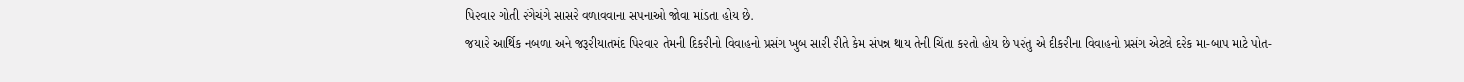પિ૨વા૨ ગોતી ૨ંગેચંગે સાસ૨ે વળાવવાના સપનાઓ જોવા માંડતા હોય છે.
જયા૨ે આર્થિક નબળા અને જરૂ૨ીયાતમંદ પિ૨વા૨ તેમની દિક૨ીનો વિવાહનો પ્રસંગ ખુબ સા૨ી ૨ીતે કેમ સંપન્ન થાય તેની ચિંતા ક૨તો હોય છે પ૨ંતુ એ દીક૨ીના વિવાહનો પ્રસંગ એટલે દ૨ેક મા-બાપ માટે પોત-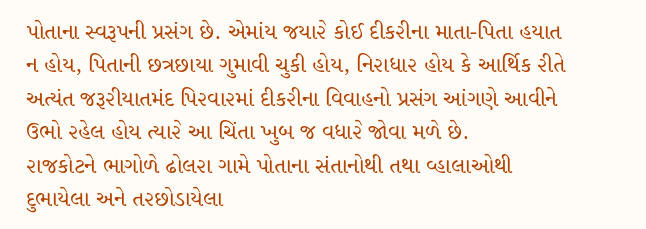પોતાના સ્વરૂપની પ્રસંગ છે. એમાંય જયા૨ે કોઈ દીક૨ીના માતા-પિતા હયાત ન હોય, પિતાની છત્રછાયા ગુમાવી ચુકી હોય, નિ૨ાધા૨ હોય કે આર્થિક ૨ીતે અત્યંત જરૂ૨ીયાતમંદ પિ૨વા૨માં દીક૨ીના વિવાહનો પ્રસંગ આંગણે આવીને ઉભો ૨હેલ હોય ત્યા૨ે આ ચિંતા ખુબ જ વધા૨ે જોવા મળે છે.
૨ાજકોટને ભાગોળે ઢોલ૨ા ગામે પોતાના સંતાનોથી તથા વ્હાલાઓથી દુભાયેલા અને ત૨છોડાયેલા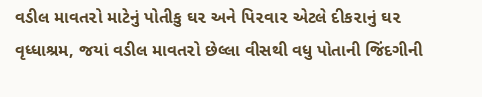વડીલ માવત૨ો માટેનું પોતીકુ ઘ૨ અને પિ૨વા૨ એટલે દીક૨ાનું ઘ૨ વૃધ્ધાશ્રમ, જયાં વડીલ માવત૨ો છેલ્લા વીસથી વધુ પોતાની જિંદગીની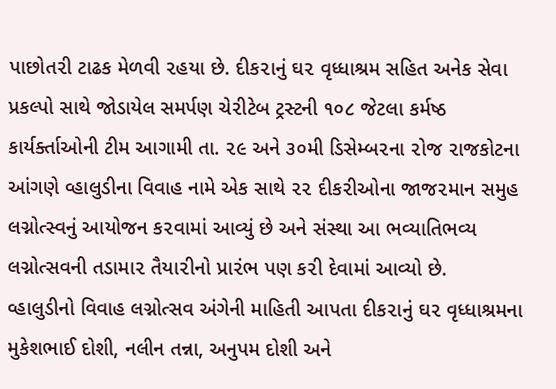પાછોત૨ી ટાઢક મેળવી ૨હયા છે. દીક૨ાનું ઘ૨ વૃધ્ધાશ્રમ સહિત અનેક સેવા પ્રકલ્પો સાથે જોડાયેલ સમર્પણ ચે૨ીટેબ ટ્રસ્ટની ૧૦૮ જેટલા કર્મષ્ઠ કાર્યર્ક્તાઓની ટીમ આગામી તા. ૨૯ અને ૩૦મી ડિસેમ્બ૨ના ૨ોજ ૨ાજકોટના આંગણે વ્હાલુડીના વિવાહ નામે એક સાથે ૨૨ દીક૨ીઓના જાજ૨માન સમુહ લગ્નોત્સ્વનું આયોજન ક૨વામાં આવ્યું છે અને સંસ્થા આ ભવ્યાતિભવ્ય લગ્નોત્સવની તડામા૨ તૈયા૨ીનો પ્રા૨ંભ પણ ક૨ી દેવામાં આવ્યો છે.
વ્હાલુડીનો વિવાહ લગ્નોત્સવ અંગેની માહિતી આપતા દીક૨ાનું ઘ૨ વૃધ્ધાશ્રમના મુકેશભાઈ દોશી, નલીન તન્ના, અનુપમ દોશી અને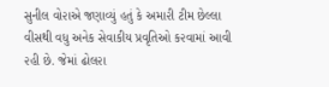સુનીલ વો૨ાએ જણાવ્યું હતું કે અમા૨ી ટીમ છેલ્લા વીસથી વધુ અનેક સેવાકીય પ્રવૃતિઓ ક૨વામાં આવી ૨હી છે. જેમાં ઢોલ૨ા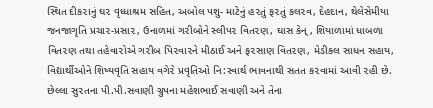સ્થિત દીક૨ાનું ઘ૨ વૃધ્ધાશ્રમ સહિત, અબોલ પશુ- માટેનું હ૨તું ફ૨તું કલ૨વ, દેહદાન, થેલેસેમીયા જનજાગૃતિ પ્રચા૨-પ્રસા૨, ઉનાળમાં ગ૨ીબોને સ્લીપ૨ વિત૨ણ, ઘાસ કેન્, શિયાળામાં ધાબળા વિત૨ણ તથા તહેવા૨ોએ ગ૨ીબ પિ૨વા૨ને મીઠાઈ અને ફ૨સાણ વિત૨ણ, મેડીકલ સાધન સહાય, વિદ્યાર્થીઓને શિષ્યવૃતિ સહાય વગે૨ે પ્રવૃતિઓ નિ:સ્વાર્થ ભાવનાથી સતત ક૨વામાં આવી ૨હી છે.
છેલ્લા સુ૨તના પી.પી.સવાણી ગ્રુપના મહેશભાઈ સવાણી અને તેના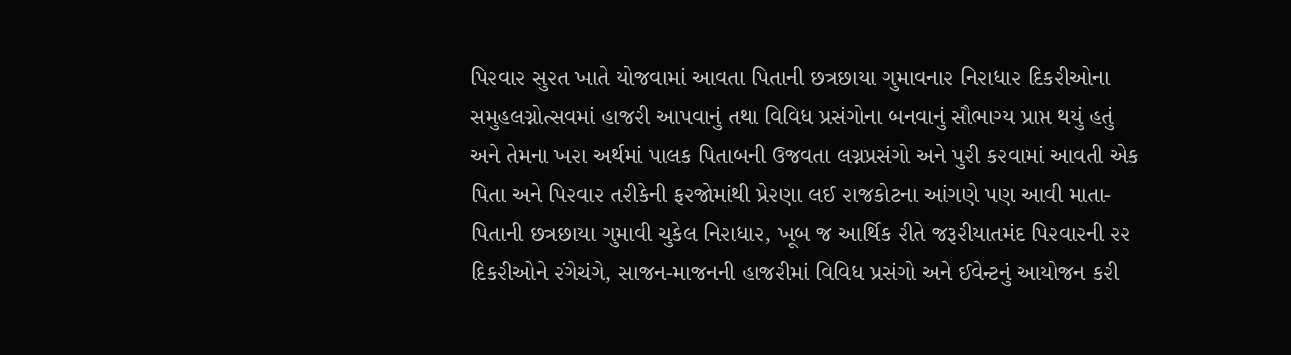પિ૨વા૨ સુ૨ત ખાતે યોજવામાં આવતા પિતાની છત્રછાયા ગુમાવના૨ નિ૨ાધા૨ દિક૨ીઓના સમુહલગ્નોત્સવમાં હાજ૨ી આપવાનું તથા વિવિધ પ્રસંગોના બનવાનું સૌભાગ્ય પ્રાપ્ત થયું હતું અને તેમના ખ૨ા અર્થમાં પાલક પિતાબની ઉજવતા લગ્નપ્રસંગો અને પુ૨ી ક૨વામાં આવતી એક પિતા અને પિ૨વા૨ ત૨ીકેની ફ૨જોમાંથી પ્રે૨ણા લઈ ૨ાજકોટના આંગણે પણ આવી માતા-પિતાની છત્રછાયા ગુમાવી ચુકેલ નિ૨ાધા૨, ખૂબ જ આર્થિક ૨ીતે જરૂ૨ીયાતમંદ પિ૨વા૨ની ૨૨ દિક૨ીઓને ૨ંગેચંગે, સાજન-માજનની હાજ૨ીમાં વિવિધ પ્રસંગો અને ઈવેન્ટનું આયોજન ક૨ી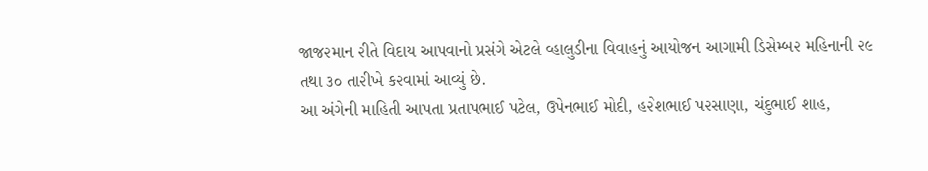જાજ૨માન ૨ીતે વિદાય આપવાનો પ્રસંગે એટલે વ્હાલુડીના વિવાહનું આયોજન આગામી ડિસેમ્બ૨ મહિનાની ૨૯ તથા ૩૦ તા૨ીખે ક૨વામાં આવ્યું છે.
આ અંગેની માહિતી આપતા પ્રતાપભાઈ પટેલ, ઉપેનભાઈ મોદી, હ૨ેશભાઈ પ૨સાણા, ચંદુભાઈ શાહ,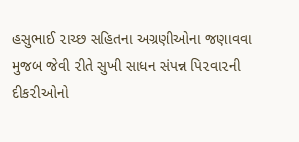હસુભાઈ ૨ાચ્છ સહિતના અગ્રણીઓના જણાવવા મુજબ જેવી ૨ીતે સુખી સાધન સંપન્ન પિ૨વા૨ની દીક૨ીઓનો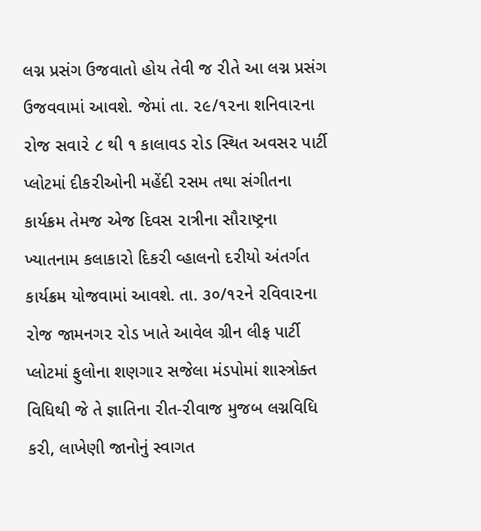લગ્ન પ્રસંગ ઉજવાતો હોય તેવી જ ૨ીતે આ લગ્ન પ્રસંગ ઉજવવામાં આવશે. જેમાં તા. ૨૯/૧૨ના શનિવા૨ના ૨ોજ સવા૨ે ૮ થી ૧ કાલાવડ ૨ોડ સ્થિત અવસ૨ પાર્ટી પ્લોટમાં દીક૨ીઓની મહેંદી ૨સમ તથા સંગીતના કાર્યક્રમ તેમજ એજ દિવસ ૨ાત્રીના સૌ૨ાષ્ટ્રના ખ્યાતનામ કલાકા૨ો દિક૨ી વ્હાલનો દ૨ીયો અંતર્ગત કાર્યક્રમ યોજવામાં આવશે. તા. ૩૦/૧૨ને ૨વિવા૨ના ૨ોજ જામનગ૨ ૨ોડ ખાતે આવેલ ગ્રીન લીફ પાર્ટી પ્લોટમાં ફુલોના શણગા૨ સજેલા મંડપોમાં શાસ્ત્રોક્ત વિધિથી જે તે જ્ઞાતિના ૨ીત-૨ીવાજ મુજબ લગ્નવિધિ ક૨ી, લાખેણી જાનોનું સ્વાગત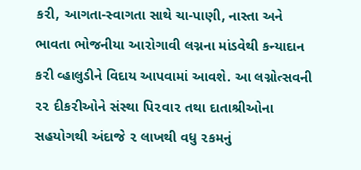ક૨ી, આગતા-સ્વાગતા સાથે ચા-પાણી, નાસ્તા અને ભાવતા ભોજનીયા આ૨ોગાવી લગ્નના માંડવેથી કન્યાદાન ક૨ી વ્હાલુડીને વિદાય આપવામાં આવશે. આ લગ્નોત્સવની ૨૨ દીક૨ીઓને સંસ્થા પિ૨વા૨ તથા દાતાશ્રીઓના સહયોગથી અંદાજે ૨ લાખથી વધુ ૨કમનું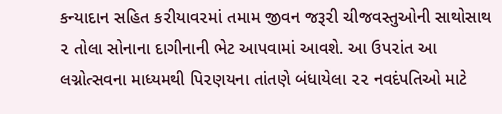કન્યાદાન સહિત ક૨ીયાવ૨માં તમામ જીવન જરૂ૨ી ચીજવસ્તુઓની સાથોસાથ ૨ તોલા સોનાના દાગીનાની ભેટ આપવામાં આવશે. આ ઉપ૨ાંત આ લગ્નોત્સવના માધ્યમથી પિ૨ણયના તાંતણે બંધાયેલા ૨૨ નવદંપતિઓ માટે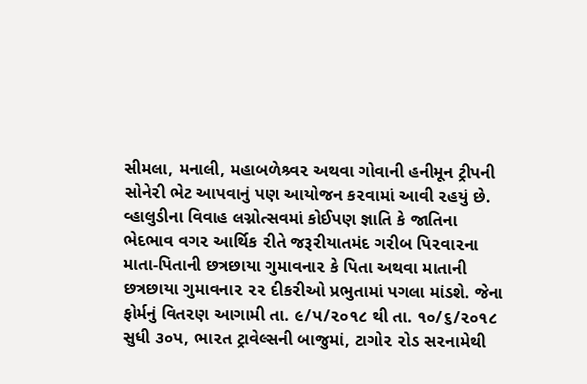સીમલા, મનાલી, મહાબળેશ્ર્વ૨ અથવા ગોવાની હનીમૂન ટ્રીપની સોને૨ી ભેટ આપવાનું પણ આયોજન ક૨વામાં આવી ૨હયું છે.
વ્હાલુડીના વિવાહ લગ્નોત્સવમાં કોઈપણ જ્ઞાતિ કે જાતિના ભેદભાવ વગ૨ આર્થિક ૨ીતે જરૂ૨ીયાતમંદ ગ૨ીબ પિ૨વા૨ના માતા-પિતાની છત્રછાયા ગુમાવના૨ કે પિતા અથવા માતાની છત્રછાયા ગુમાવના૨ ૨૨ દીક૨ીઓ પ્રભુતામાં પગલા માંડશે. જેના ફોર્મનું વિત૨ણ આગામી તા. ૯/પ/૨૦૧૮ થી તા. ૧૦/૬/૨૦૧૮ સુધી ૩૦પ, ભા૨ત ટ્રાવેલ્સની બાજુમાં, ટાગો૨ ૨ોડ સ૨નામેથી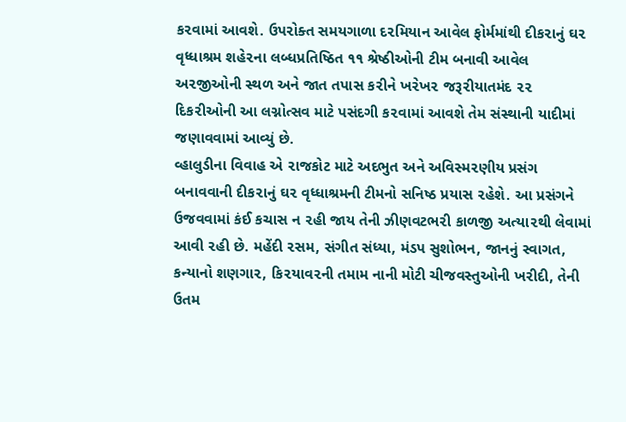ક૨વામાં આવશે. ઉપ૨ોક્ત સમયગાળા દ૨મિયાન આવેલ ફોર્મમાંથી દીક૨ાનું ઘ૨ વૃધ્ધાશ્રમ શહે૨ના લબ્ધપ્રતિષ્ઠિત ૧૧ શ્રેષ્ઠીઓની ટીમ બનાવી આવેલ અ૨જીઓની સ્થળ અને જાત તપાસ ક૨ીને ખ૨ેખ૨ જરૂ૨ીયાતમંદ ૨૨ દિક૨ીઓની આ લગ્નોત્સવ માટે પસંદગી ક૨વામાં આવશે તેમ સંસ્થાની યાદીમાં જણાવવામાં આવ્યું છે.
વ્હાલુડીના વિવાહ એ ૨ાજકોટ માટે અદભુત અને અવિસ્મ૨ણીય પ્રસંગ બનાવવાની દીક૨ાનું ઘ૨ વૃધ્ધાશ્રમની ટીમનો સનિષ્ઠ પ્રયાસ ૨હેશે. આ પ્રસંગને ઉજવવામાં કંઈ કચાસ ન ૨હી જાય તેની ઝીણવટભ૨ી કાળજી અત્યા૨થી લેવામાં આવી ૨હી છે. મહેંદી ૨સમ, સંગીત સંધ્યા, મંડપ સુશોભન, જાનનું સ્વાગત, કન્યાનો શણગા૨, કિ૨યાવ૨ની તમામ નાની મોટી ચીજવસ્તુઓની ખ૨ીદી, તેની ઉતમ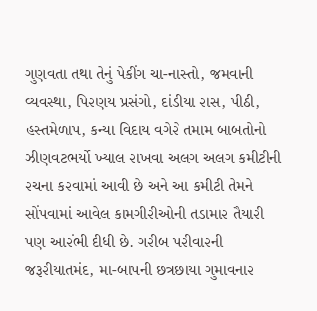ગુણવતા તથા તેનું પેકીંગ ચા-નાસ્તો, જમવાની વ્યવસ્થા, પિ૨ણય પ્રસંગો, દાંડીયા ૨ાસ, પીઠી, હસ્તમેળાપ, કન્યા વિદાય વગે૨ે તમામ બાબતોનો ઝીણવટભર્યો ખ્યાલ ૨ાખવા અલગ અલગ કમીટીની ૨ચના ક૨વામાં આવી છે અને આ કમીટી તેમને સોંપવામાં આવેલ કામગી૨ીઓની તડામા૨ તૈયા૨ી પણ આ૨ંભી દીધી છે. ગ૨ીબ પ૨ીવા૨ની જરૂ૨ીયાતમંદ, મા-બાપની છત્રછાયા ગુમાવના૨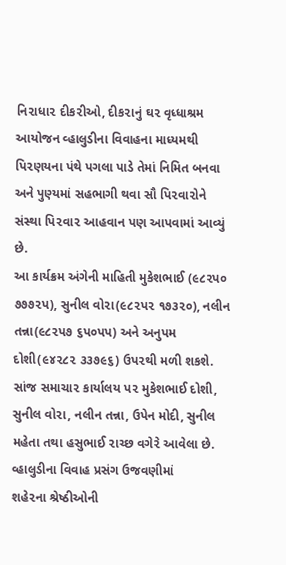નિ૨ાધા૨ દીક૨ીઓ, દીક૨ાનું ઘ૨ વૃધ્ધાશ્રમ આયોજન વ્હાલુડીના વિવાહના માધ્યમથી પિ૨ણયના પંથે પગલા પાડે તેમાં નિમિત બનવા અને પુણ્યમાં સહભાગી થવા સૌ પિ૨વા૨ોને સંસ્થા પિ૨વા૨ આહવાન પણ આપવામાં આવ્યું છે.
આ કાર્યક્રમ અંગેની માહિતી મુકેશભાઈ (૯૮૨પ૦ ૭૭૭૨પ), સુનીલ વો૨ા(૯૮૨પ૨ ૧૭૩૨૦), નલીન તન્ના(૯૮૨પ૭ ૬પ૦પપ) અને અનુપમ દોશી(૯૪૨૮૨ ૩૩૭૯૬) ઉપ૨થી મળી શકશે. સાંજ સમાચા૨ કાર્યાલય પ૨ મુકેશભાઈ દોશી, સુનીલ વો૨ા, નલીન તન્ના, ઉપેન મોદી, સુનીલ મહેતા તથા હસુભાઈ ૨ાચ્છ વગે૨ે આવેલા છે.
વ્હાલુડીના વિવાહ પ્રસંગ ઉજવણીમાં
શહે૨ના શ્રેષ્ઠીઓની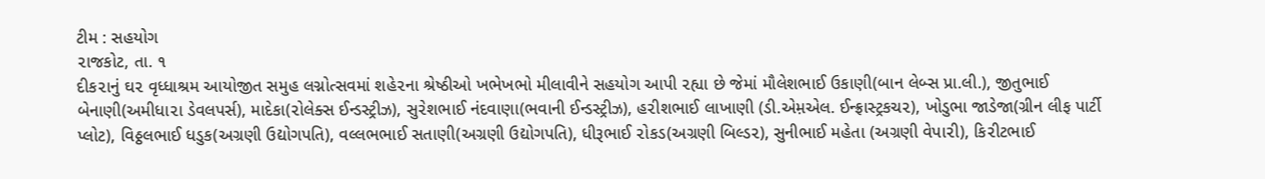ટીમ : સહયોગ
૨ાજકોટ, તા. ૧
દીક૨ાનું ઘ૨ વૃધ્ધાશ્રમ આયોજીત સમુહ લગ્નોત્સવમાં શહે૨ના શ્રેષ્ઠીઓ ખભેખભો મીલાવીને સહયોગ આપી ૨હ્યા છે જેમાં મૌલેશભાઈ ઉકાણી(બાન લેબ્સ પ્રા.લી.), જીતુભાઈ બેનાણી(અમીધા૨ા ડેવલપર્સ), માદેકા(૨ોલેક્સ ઈન્ડસ્ટ્રીઝ), સુ૨ેશભાઈ નંદવાણા(ભવાની ઈન્ડસ્ટ્રીઝ), હ૨ીશભાઈ લાખાણી (ડી.એમ઼એલ. ઈન્ફ્રાસ્ટ્રકચ૨), ખોડુભા જાડેજા(ગ્રીન લીફ પાર્ટી પ્લોટ), વિઠ્ઠલભાઈ ધડુક(અગ્રણી ઉદ્યોગપતિ), વલ્લભભાઈ સતાણી(અગ્રણી ઉદ્યોગપતિ), ધીરૂભાઈ ૨ોકડ(અગ્રણી બિલ્ડ૨), સુનીભાઈ મહેતા (અગ્રણી વેપા૨ી), કિ૨ીટભાઈ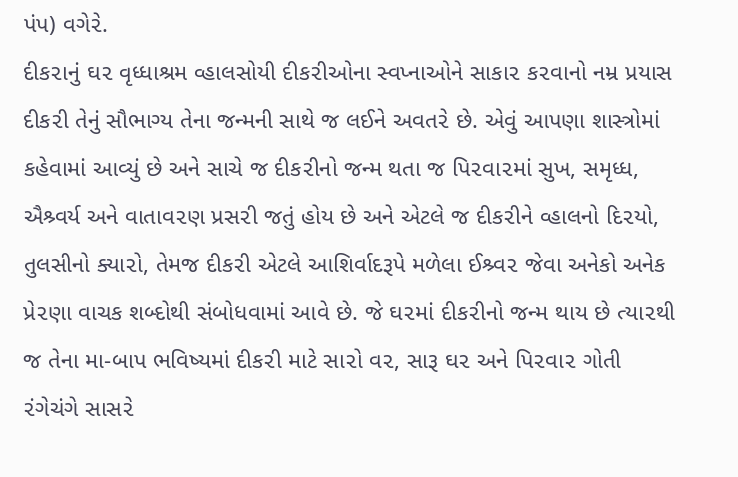પંપ) વગે૨ે.
દીક૨ાનું ઘ૨ વૃધ્ધાશ્રમ વ્હાલસોયી દીક૨ીઓના સ્વપ્નાઓને સાકા૨ ક૨વાનો નમ્ર પ્રયાસ
દીક૨ી તેનું સૌભાગ્ય તેના જન્મની સાથે જ લઈને અવત૨ે છે. એવું આપણા શાસ્ત્રોમાં કહેવામાં આવ્યું છે અને સાચે જ દીક૨ીનો જન્મ થતા જ પિ૨વા૨માં સુખ, સમૃધ્ધ, ઐશ્ર્વર્ય અને વાતાવ૨ણ પ્રસ૨ી જતું હોય છે અને એટલે જ દીક૨ીને વ્હાલનો દિ૨યો, તુલસીનો ક્યા૨ો, તેમજ દીક૨ી એટલે આશિર્વાદરૂપે મળેલા ઈશ્ર્વ૨ જેવા અનેકો અનેક પ્રે૨ણા વાચક શબ્દોથી સંબોધવામાં આવે છે. જે ઘ૨માં દીક૨ીનો જન્મ થાય છે ત્યા૨થી જ તેના મા-બાપ ભવિષ્યમાં દીક૨ી માટે સા૨ો વ૨, સારૂ ઘ૨ અને પિ૨વા૨ ગોતી ૨ંગેચંગે સાસ૨ે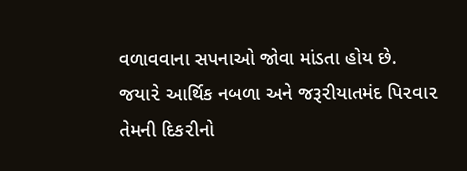વળાવવાના સપનાઓ જોવા માંડતા હોય છે.
જયા૨ે આર્થિક નબળા અને જરૂ૨ીયાતમંદ પિ૨વા૨ તેમની દિક૨ીનો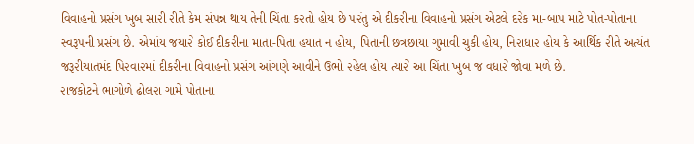વિવાહનો પ્રસંગ ખુબ સા૨ી ૨ીતે કેમ સંપન્ન થાય તેની ચિંતા ક૨તો હોય છે પ૨ંતુ એ દીક૨ીના વિવાહનો પ્રસંગ એટલે દ૨ેક મા-બાપ માટે પોત-પોતાના સ્વરૂપની પ્રસંગ છે. એમાંય જયા૨ે કોઈ દીક૨ીના માતા-પિતા હયાત ન હોય, પિતાની છત્રછાયા ગુમાવી ચુકી હોય, નિ૨ાધા૨ હોય કે આર્થિક ૨ીતે અત્યંત જરૂ૨ીયાતમંદ પિ૨વા૨માં દીક૨ીના વિવાહનો પ્રસંગ આંગણે આવીને ઉભો ૨હેલ હોય ત્યા૨ે આ ચિંતા ખુબ જ વધા૨ે જોવા મળે છે.
૨ાજકોટને ભાગોળે ઢોલ૨ા ગામે પોતાના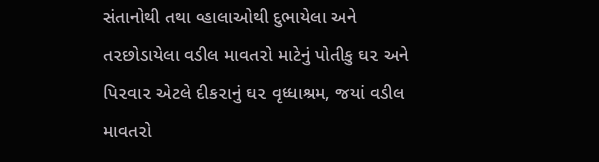સંતાનોથી તથા વ્હાલાઓથી દુભાયેલા અને ત૨છોડાયેલા વડીલ માવત૨ો માટેનું પોતીકુ ઘ૨ અને પિ૨વા૨ એટલે દીક૨ાનું ઘ૨ વૃધ્ધાશ્રમ, જયાં વડીલ માવત૨ો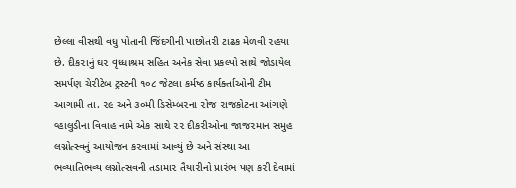છેલ્લા વીસથી વધુ પોતાની જિંદગીની પાછોત૨ી ટાઢક મેળવી ૨હયા છે. દીક૨ાનું ઘ૨ વૃધ્ધાશ્રમ સહિત અનેક સેવા પ્રકલ્પો સાથે જોડાયેલ સમર્પણ ચે૨ીટેબ ટ્રસ્ટની ૧૦૮ જેટલા કર્મષ્ઠ કાર્યર્ક્તાઓની ટીમ આગામી તા. ૨૯ અને ૩૦મી ડિસેમ્બ૨ના ૨ોજ ૨ાજકોટના આંગણે વ્હાલુડીના વિવાહ નામે એક સાથે ૨૨ દીક૨ીઓના જાજ૨માન સમુહ લગ્નોત્સ્વનું આયોજન ક૨વામાં આવ્યું છે અને સંસ્થા આ ભવ્યાતિભવ્ય લગ્નોત્સવની તડામા૨ તૈયા૨ીનો પ્રા૨ંભ પણ ક૨ી દેવામાં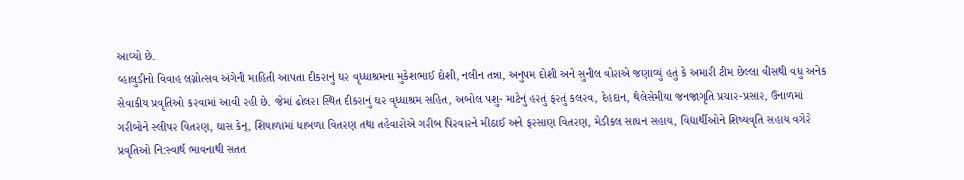આવ્યો છે.
વ્હાલુડીનો વિવાહ લગ્નોત્સવ અંગેની માહિતી આપતા દીક૨ાનું ઘ૨ વૃધ્ધાશ્રમના મુકેશભાઈ દોશી, નલીન તન્ના, અનુપમ દોશી અને સુનીલ વો૨ાએ જણાવ્યું હતું કે અમા૨ી ટીમ છેલ્લા વીસથી વધુ અનેક સેવાકીય પ્રવૃતિઓ ક૨વામાં આવી ૨હી છે. જેમાં ઢોલ૨ા સ્થિત દીક૨ાનું ઘ૨ વૃધ્ધાશ્રમ સહિત, અબોલ પશુ- માટેનું હ૨તું ફ૨તું કલ૨વ, દેહદાન, થેલેસેમીયા જનજાગૃતિ પ્રચા૨-પ્રસા૨, ઉનાળમાં ગ૨ીબોને સ્લીપ૨ વિત૨ણ, ઘાસ કેન્, શિયાળામાં ધાબળા વિત૨ણ તથા તહેવા૨ોએ ગ૨ીબ પિ૨વા૨ને મીઠાઈ અને ફ૨સાણ વિત૨ણ, મેડીકલ સાધન સહાય, વિદ્યાર્થીઓને શિષ્યવૃતિ સહાય વગે૨ે પ્રવૃતિઓ નિ:સ્વાર્થ ભાવનાથી સતત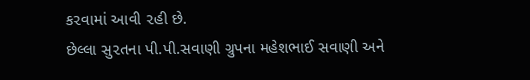ક૨વામાં આવી ૨હી છે.
છેલ્લા સુ૨તના પી.પી.સવાણી ગ્રુપના મહેશભાઈ સવાણી અને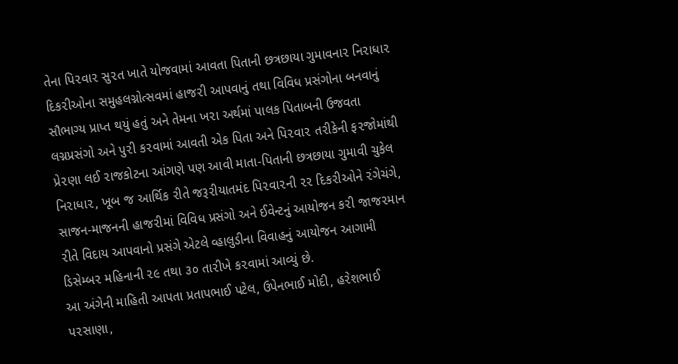તેના પિ૨વા૨ સુ૨ત ખાતે યોજવામાં આવતા પિતાની છત્રછાયા ગુમાવના૨ નિ૨ાધા૨ દિક૨ીઓના સમુહલગ્નોત્સવમાં હાજ૨ી આપવાનું તથા વિવિધ પ્રસંગોના બનવાનું સૌભાગ્ય પ્રાપ્ત થયું હતું અને તેમના ખ૨ા અર્થમાં પાલક પિતાબની ઉજવતા લગ્નપ્રસંગો અને પુ૨ી ક૨વામાં આવતી એક પિતા અને પિ૨વા૨ ત૨ીકેની ફ૨જોમાંથી પ્રે૨ણા લઈ ૨ાજકોટના આંગણે પણ આવી માતા-પિતાની છત્રછાયા ગુમાવી ચુકેલ નિ૨ાધા૨, ખૂબ જ આર્થિક ૨ીતે જરૂ૨ીયાતમંદ પિ૨વા૨ની ૨૨ દિક૨ીઓને ૨ંગેચંગે, સાજન-માજનની હાજ૨ીમાં વિવિધ પ્રસંગો અને ઈવેન્ટનું આયોજન ક૨ી જાજ૨માન ૨ીતે વિદાય આપવાનો પ્રસંગે એટલે વ્હાલુડીના વિવાહનું આયોજન આગામી ડિસેમ્બ૨ મહિનાની ૨૯ તથા ૩૦ તા૨ીખે ક૨વામાં આવ્યું છે.
આ અંગેની માહિતી આપતા પ્રતાપભાઈ પટેલ, ઉપેનભાઈ મોદી, હ૨ેશભાઈ પ૨સાણા,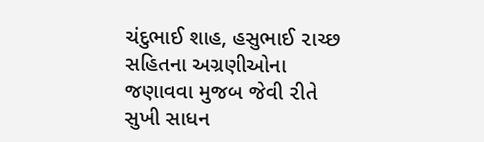ચંદુભાઈ શાહ, હસુભાઈ ૨ાચ્છ સહિતના અગ્રણીઓના જણાવવા મુજબ જેવી ૨ીતે સુખી સાધન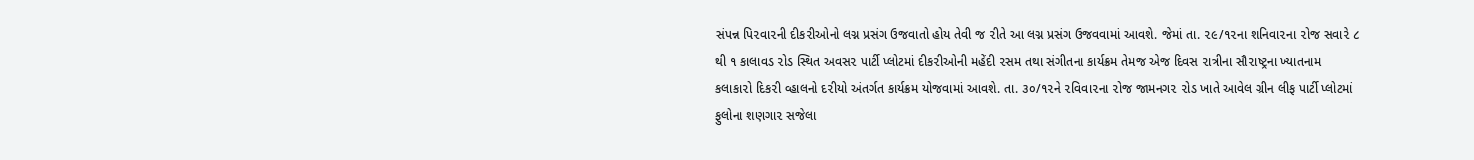સંપન્ન પિ૨વા૨ની દીક૨ીઓનો લગ્ન પ્રસંગ ઉજવાતો હોય તેવી જ ૨ીતે આ લગ્ન પ્રસંગ ઉજવવામાં આવશે. જેમાં તા. ૨૯/૧૨ના શનિવા૨ના ૨ોજ સવા૨ે ૮ થી ૧ કાલાવડ ૨ોડ સ્થિત અવસ૨ પાર્ટી પ્લોટમાં દીક૨ીઓની મહેંદી ૨સમ તથા સંગીતના કાર્યક્રમ તેમજ એજ દિવસ ૨ાત્રીના સૌ૨ાષ્ટ્રના ખ્યાતનામ કલાકા૨ો દિક૨ી વ્હાલનો દ૨ીયો અંતર્ગત કાર્યક્રમ યોજવામાં આવશે. તા. ૩૦/૧૨ને ૨વિવા૨ના ૨ોજ જામનગ૨ ૨ોડ ખાતે આવેલ ગ્રીન લીફ પાર્ટી પ્લોટમાં ફુલોના શણગા૨ સજેલા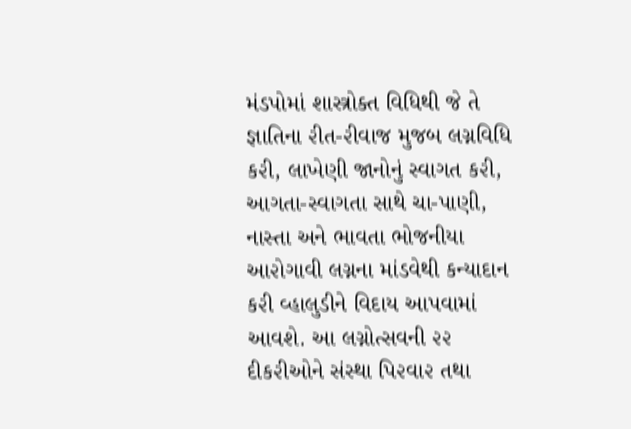મંડપોમાં શાસ્ત્રોક્ત વિધિથી જે તે જ્ઞાતિના ૨ીત-૨ીવાજ મુજબ લગ્નવિધિ ક૨ી, લાખેણી જાનોનું સ્વાગત ક૨ી, આગતા-સ્વાગતા સાથે ચા-પાણી, નાસ્તા અને ભાવતા ભોજનીયા આ૨ોગાવી લગ્નના માંડવેથી કન્યાદાન ક૨ી વ્હાલુડીને વિદાય આપવામાં આવશે. આ લગ્નોત્સવની ૨૨ દીક૨ીઓને સંસ્થા પિ૨વા૨ તથા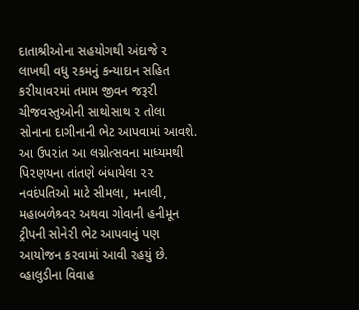દાતાશ્રીઓના સહયોગથી અંદાજે ૨ લાખથી વધુ ૨કમનું કન્યાદાન સહિત ક૨ીયાવ૨માં તમામ જીવન જરૂ૨ી ચીજવસ્તુઓની સાથોસાથ ૨ તોલા સોનાના દાગીનાની ભેટ આપવામાં આવશે. આ ઉપ૨ાંત આ લગ્નોત્સવના માધ્યમથી પિ૨ણયના તાંતણે બંધાયેલા ૨૨ નવદંપતિઓ માટે સીમલા, મનાલી, મહાબળેશ્ર્વ૨ અથવા ગોવાની હનીમૂન ટ્રીપની સોને૨ી ભેટ આપવાનું પણ આયોજન ક૨વામાં આવી ૨હયું છે.
વ્હાલુડીના વિવાહ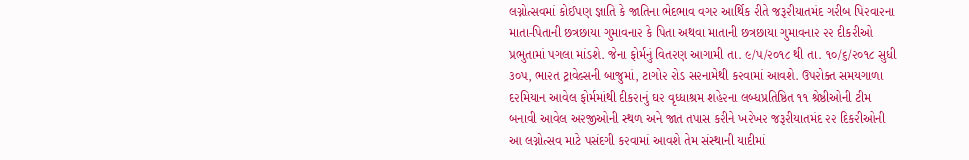લગ્નોત્સવમાં કોઈપણ જ્ઞાતિ કે જાતિના ભેદભાવ વગ૨ આર્થિક ૨ીતે જરૂ૨ીયાતમંદ ગ૨ીબ પિ૨વા૨ના માતા-પિતાની છત્રછાયા ગુમાવના૨ કે પિતા અથવા માતાની છત્રછાયા ગુમાવના૨ ૨૨ દીક૨ીઓ પ્રભુતામાં પગલા માંડશે. જેના ફોર્મનું વિત૨ણ આગામી તા. ૯/પ/૨૦૧૮ થી તા. ૧૦/૬/૨૦૧૮ સુધી ૩૦પ, ભા૨ત ટ્રાવેલ્સની બાજુમાં, ટાગો૨ ૨ોડ સ૨નામેથી ક૨વામાં આવશે. ઉપ૨ોક્ત સમયગાળા દ૨મિયાન આવેલ ફોર્મમાંથી દીક૨ાનું ઘ૨ વૃધ્ધાશ્રમ શહે૨ના લબ્ધપ્રતિષ્ઠિત ૧૧ શ્રેષ્ઠીઓની ટીમ બનાવી આવેલ અ૨જીઓની સ્થળ અને જાત તપાસ ક૨ીને ખ૨ેખ૨ જરૂ૨ીયાતમંદ ૨૨ દિક૨ીઓની આ લગ્નોત્સવ માટે પસંદગી ક૨વામાં આવશે તેમ સંસ્થાની યાદીમાં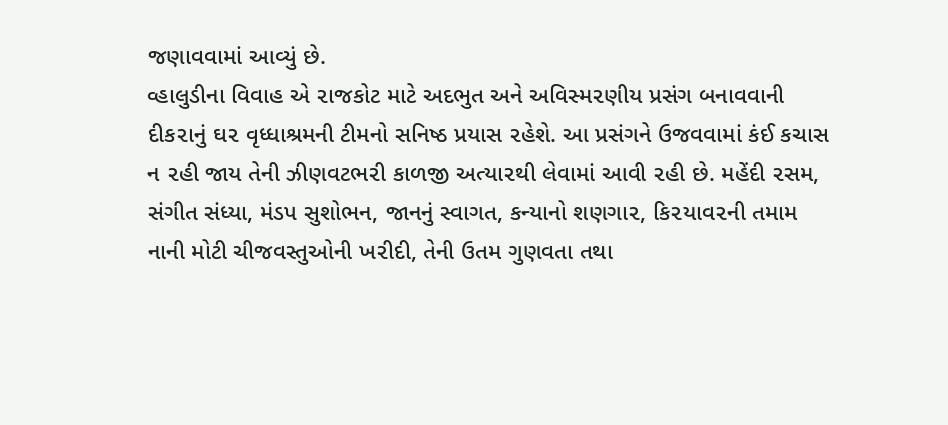જણાવવામાં આવ્યું છે.
વ્હાલુડીના વિવાહ એ ૨ાજકોટ માટે અદભુત અને અવિસ્મ૨ણીય પ્રસંગ બનાવવાની દીક૨ાનું ઘ૨ વૃધ્ધાશ્રમની ટીમનો સનિષ્ઠ પ્રયાસ ૨હેશે. આ પ્રસંગને ઉજવવામાં કંઈ કચાસ ન ૨હી જાય તેની ઝીણવટભ૨ી કાળજી અત્યા૨થી લેવામાં આવી ૨હી છે. મહેંદી ૨સમ, સંગીત સંધ્યા, મંડપ સુશોભન, જાનનું સ્વાગત, કન્યાનો શણગા૨, કિ૨યાવ૨ની તમામ નાની મોટી ચીજવસ્તુઓની ખ૨ીદી, તેની ઉતમ ગુણવતા તથા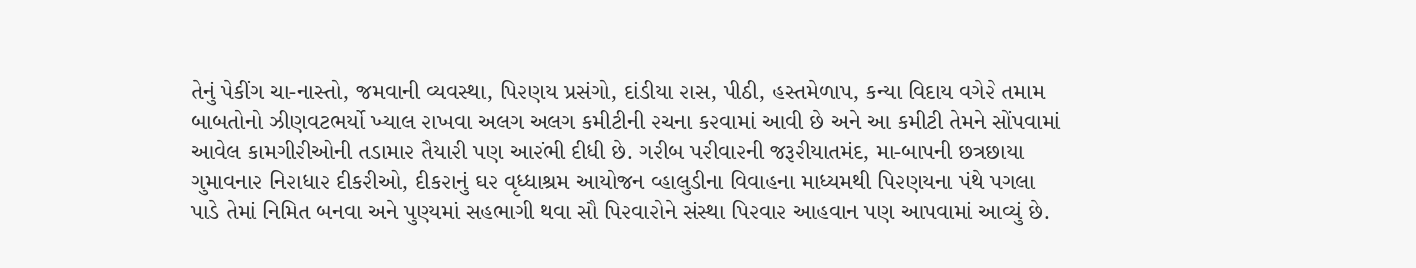તેનું પેકીંગ ચા-નાસ્તો, જમવાની વ્યવસ્થા, પિ૨ણય પ્રસંગો, દાંડીયા ૨ાસ, પીઠી, હસ્તમેળાપ, કન્યા વિદાય વગે૨ે તમામ બાબતોનો ઝીણવટભર્યો ખ્યાલ ૨ાખવા અલગ અલગ કમીટીની ૨ચના ક૨વામાં આવી છે અને આ કમીટી તેમને સોંપવામાં આવેલ કામગી૨ીઓની તડામા૨ તૈયા૨ી પણ આ૨ંભી દીધી છે. ગ૨ીબ પ૨ીવા૨ની જરૂ૨ીયાતમંદ, મા-બાપની છત્રછાયા ગુમાવના૨ નિ૨ાધા૨ દીક૨ીઓ, દીક૨ાનું ઘ૨ વૃધ્ધાશ્રમ આયોજન વ્હાલુડીના વિવાહના માધ્યમથી પિ૨ણયના પંથે પગલા પાડે તેમાં નિમિત બનવા અને પુણ્યમાં સહભાગી થવા સૌ પિ૨વા૨ોને સંસ્થા પિ૨વા૨ આહવાન પણ આપવામાં આવ્યું છે.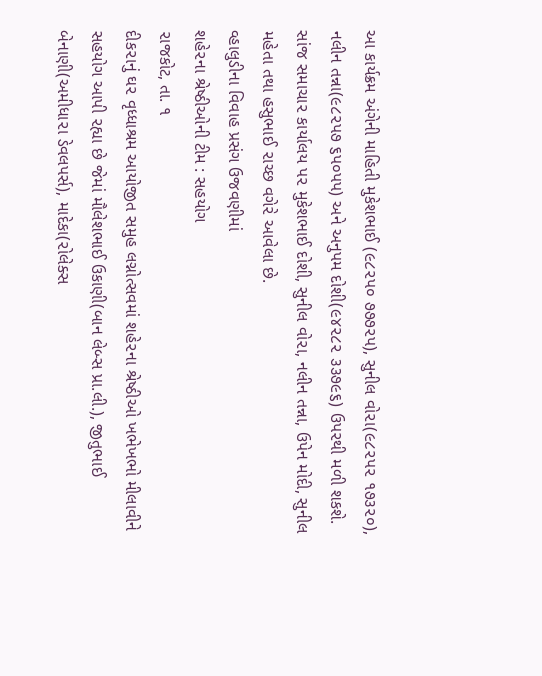આ કાર્યક્રમ અંગેની માહિતી મુકેશભાઈ (૯૮૨પ૦ ૭૭૭૨પ), સુનીલ વો૨ા(૯૮૨પ૨ ૧૭૩૨૦), નલીન તન્ના(૯૮૨પ૭ ૬પ૦પપ) અને અનુપમ દોશી(૯૪૨૮૨ ૩૩૭૯૬) ઉપ૨થી મળી શકશે. સાંજ સમાચા૨ કાર્યાલય પ૨ મુકેશભાઈ દોશી, સુનીલ વો૨ા, નલીન તન્ના, ઉપેન મોદી, સુનીલ મહેતા તથા હસુભાઈ ૨ાચ્છ વગે૨ે આવેલા છે.
વ્હાલુડીના વિવાહ પ્રસંગ ઉજવણીમાં
શહે૨ના શ્રેષ્ઠીઓની ટીમ : સહયોગ
૨ાજકોટ, તા. ૧
દીક૨ાનું ઘ૨ વૃધ્ધાશ્રમ આયોજીત સમુહ લગ્નોત્સવમાં શહે૨ના શ્રેષ્ઠીઓ ખભેખભો મીલાવીને સહયોગ આપી ૨હ્યા છે જેમાં મૌલેશભાઈ ઉકાણી(બાન લેબ્સ પ્રા.લી.), જીતુભાઈ બેનાણી(અમીધા૨ા ડેવલપર્સ), માદેકા(૨ોલેક્સ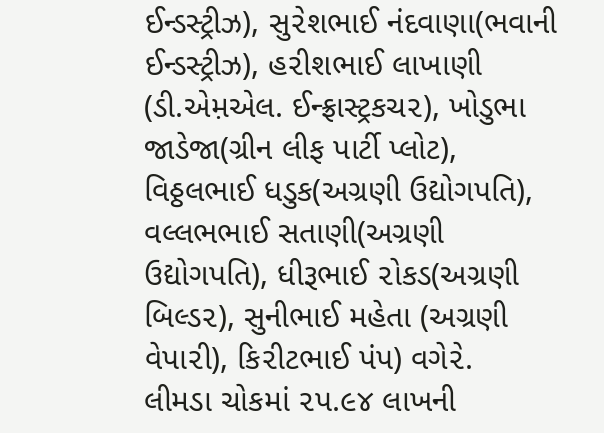ઈન્ડસ્ટ્રીઝ), સુ૨ેશભાઈ નંદવાણા(ભવાની ઈન્ડસ્ટ્રીઝ), હ૨ીશભાઈ લાખાણી (ડી.એમ઼એલ. ઈન્ફ્રાસ્ટ્રકચ૨), ખોડુભા જાડેજા(ગ્રીન લીફ પાર્ટી પ્લોટ), વિઠ્ઠલભાઈ ધડુક(અગ્રણી ઉદ્યોગપતિ), વલ્લભભાઈ સતાણી(અગ્રણી ઉદ્યોગપતિ), ધીરૂભાઈ ૨ોકડ(અગ્રણી બિલ્ડ૨), સુનીભાઈ મહેતા (અગ્રણી વેપા૨ી), કિ૨ીટભાઈ પંપ) વગે૨ે.
લીમડા ચોકમાં ૨પ.૯૪ લાખની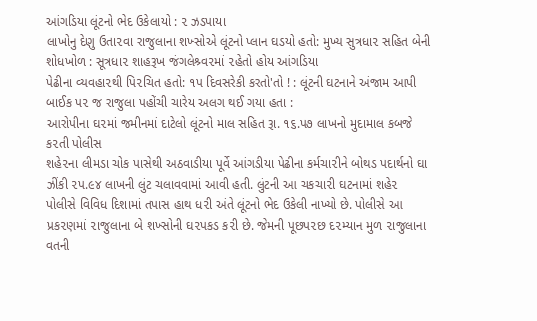આંગડિયા લૂંટનો ભેદ ઉકેલાયો : ૨ ઝડપાયા
લાખોનુ દેણુ ઉતા૨વા રાજુલાના શખ્સોએ લૂંટનો પ્લાન ઘડયો હતો: મુખ્ય સુત્રધા૨ સહિત બેની શોધખોળ : સૂત્રધા૨ શાહરૂખ જંગલેશ્ર્વ૨માં ૨હેતો હોય આંગડિયા
પેઢીના વ્યવહા૨થી પિ૨ચિત હતો: ૧પ દિવસરેકી કરતો'તો ! : લૂંટની ઘટનાને અંજામ આપી બાઈક પ૨ જ રાજુલા પહોંચી ચારેય અલગ થઈ ગયા હતા :
આરોપીના ઘ૨માં જમીનમાં દાટેલો લૂંટનો માલ સહિત રૂા. ૧૬.પ૭ લાખનો મુદામાલ કબજે ક૨તી પોલીસ
શહે૨ના લીમડા ચોક પાસેથી અઠવાડીયા પૂર્વે આંગડીયા પેઢીના કર્મચા૨ીને બોથડ પદાર્થનો ઘા ઝીંકી ૨પ.૯૪ લાખની લુંટ ચલાવવામાં આવી હતી. લુંટની આ ચકચા૨ી ઘટનામાં શહે૨ પોલીસે વિવિધ દિશામાં તપાસ હાથ ધ૨ી અંતે લૂંટનો ભેદ ઉકેલી નાખ્યો છે. પોલીસે આ પ્રક૨ણમાં ૨ાજુલાના બે શખ્સોની ઘ૨પકડ ક૨ી છે. જેમની પૂછપ૨છ દ૨મ્યાન મુળ ૨ાજુલાના વતની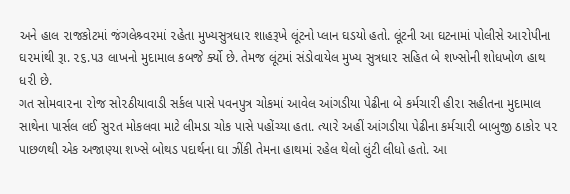અને હાલ ૨ાજકોટમાં જંગલેશ્ર્વ૨માં ૨હેતા મુખ્યસુત્રધા૨ શાહરૂખે લૂંટનો પ્લાન ઘડયો હતો. લૂંટની આ ઘટનામાં પોલીસે આ૨ોપીના ઘ૨માંથી રૂા. ૨૬.પ૩ લાખનો મુદામાલ કબજે ર્ક્યો છે. તેમજ લૂંટમાં સંડોવાયેલ મુખ્ય સુત્રધા૨ સહિત બે શખ્સોની શોધખોળ હાથ ધ૨ી છે.
ગત સોમવા૨ના ૨ોજ સો૨ઠીયાવાડી સર્કલ પાસે પવનપુત્ર ચોકમાં આવેલ આંગડીયા પેઢીના બે કર્મચા૨ી હી૨ા સહીતના મુદામાલ સાથેના પાર્સલ લઈ સુ૨ત મોકલવા માટે લીમડા ચોક પાસે પહોંચ્યા હતા. ત્યા૨ે અહીં આંગડીયા પેઢીના કર્મચા૨ી બાબુજી ઠાકો૨ પ૨ પાછળથી એક અજાણ્યા શખ્સે બોથડ પદાર્થના ઘા ઝીંકી તેમના હાથમાં ૨હેલ થેલો લુંટી લીધો હતો. આ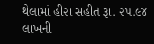થેલામાં હી૨ા સહીત રૂા. ૨પ.૯૪ લાખની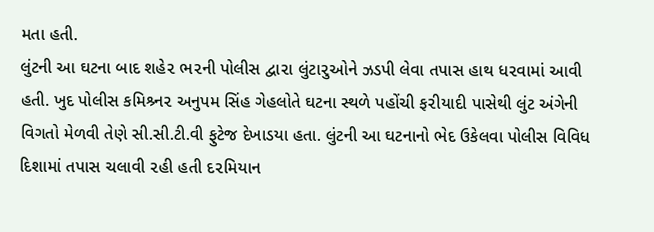મતા હતી.
લુંટની આ ઘટના બાદ શહે૨ ભ૨ની પોલીસ દ્વા૨ા લુંટા૨ુઓને ઝડપી લેવા તપાસ હાથ ધ૨વામાં આવી હતી. ખુદ પોલીસ કમિશ્ર્ન૨ અનુપમ સિંહ ગેહલોતે ઘટના સ્થળે પહોંચી ફ૨ીયાદી પાસેથી લુંટ અંગેની વિગતો મેળવી તેણે સી.સી.ટી.વી ફુટેજ દેખાડયા હતા. લુંટની આ ઘટનાનો ભેદ ઉકેલવા પોલીસ વિવિધ દિશામાં તપાસ ચલાવી ૨હી હતી દ૨મિયાન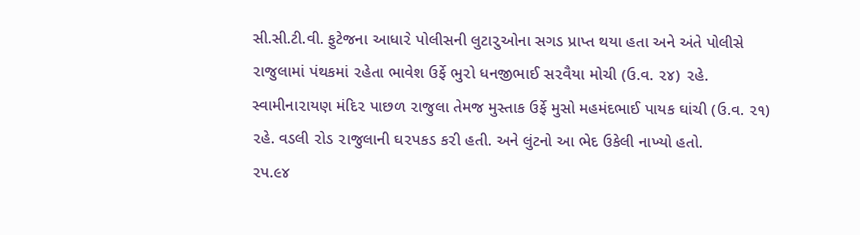સી.સી.ટી.વી. ફુટેજના આધા૨ે પોલીસની લુટા૨ુઓના સગડ પ્રાપ્ત થયા હતા અને અંતે પોલીસે ૨ાજુલામાં પંથકમાં ૨હેતા ભાવેશ ઉર્ફે ભુ૨ો ધનજીભાઈ સ૨વૈયા મોચી (ઉ.વ. ૨૪) ૨હે. સ્વામીના૨ાયણ મંદિ૨ પાછળ ૨ાજુલા તેમજ મુસ્તાક ઉર્ફે મુસો મહમંદભાઈ પાયક ઘાંચી (ઉ.વ. ૨૧) ૨હે. વડલી ૨ોડ ૨ાજુલાની ઘ૨પકડ ક૨ી હતી. અને લુંટનો આ ભેદ ઉકેલી નાખ્યો હતો.
૨પ.૯૪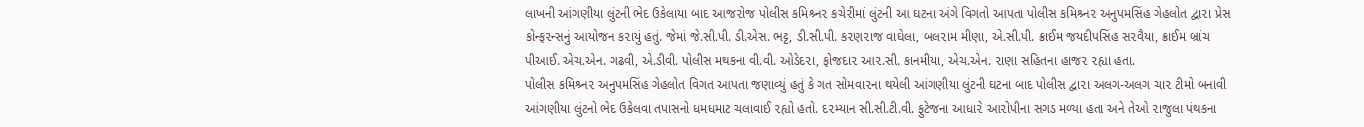લાખની આંગણીયા લુંટની ભેદ ઉકેલાયા બાદ આજ૨ોજ પોલીસ કમિશ્ર્ન૨ કચે૨ીમાં લુંટની આ ઘટના અંગે વિગતો આપતા પોલીસ કમિશ્ર્ન૨ અનુપમસિંહ ગેહલોત દ્વા૨ા પ્રેસ કોન્ફ૨ન્સનું આયોજન ક૨ાયું હતું. જેમાં જે.સી.પી. ડી.એસ. ભટ્ટ, ડી.સી.પી. ક૨ણ૨ાજ વાઘેલા, બલ૨ામ મીણા, એ.સી.પી. ક્રાઈમ જયદીપસિંહ સ૨વૈયા, ક્રાઈમ બ્રાંચ પીઆઈ. એચ.એન. ગઢવી, એ.ડીવી. પોલીસ મથકના વી.વી. ઓડેદ૨ા, ફોજદા૨ આ૨.સી. કાનમીયા, એચ.એન. ૨ાણા સહિતના હાજ૨ ૨હ્યા હતા.
પોલીસ કમિશ્ર્ન૨ અનુપમસિંહ ગેહલોત વિગત આપતા જણાવ્યું હતું કે ગત સોમવા૨ના થયેલી આંગણીયા લુંટની ઘટના બાદ પોલીસ દ્વા૨ા અલગ-અલગ ચા૨ ટીમો બનાવી આંગણીયા લુંટનો ભેદ ઉકેલવા તપાસનો ધમધમાટ ચલાવાઈ ૨હ્યો હતો. દ૨મ્યાન સી.સી.ટી.વી. ફુટેજના આધા૨ે આ૨ોપીના સગડ મળ્યા હતા અને તેઓ ૨ાજુલા પંથકના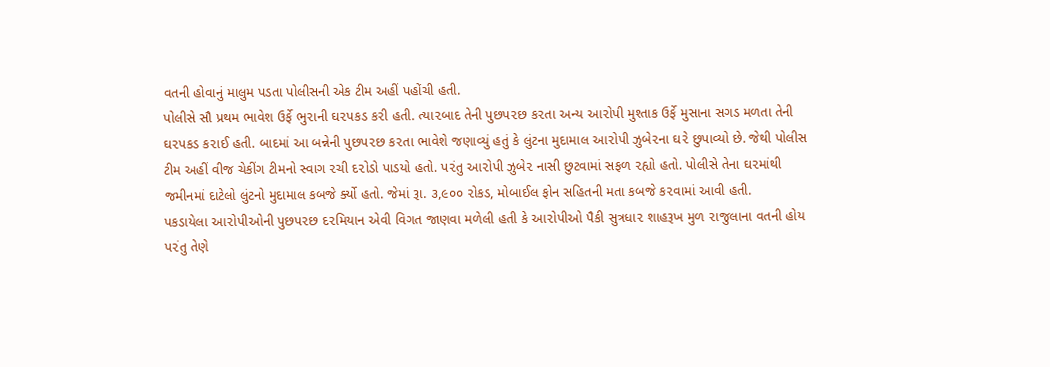વતની હોવાનું માલુમ પડતા પોલીસની એક ટીમ અહીં પહોંચી હતી.
પોલીસે સૌ પ્રથમ ભાવેશ ઉર્ફે ભુ૨ાની ઘ૨પકડ ક૨ી હતી. ત્યા૨બાદ તેની પુછપ૨છ ક૨તા અન્ય આ૨ોપી મુશ્તાક ઉર્ફે મુસાના સગડ મળતા તેની ઘ૨પકડ ક૨ાઈ હતી. બાદમાં આ બન્નેની પુછપ૨છ ક૨તા ભાવેશે જણાવ્યું હતું કે લુંટના મુદામાલ આ૨ોપી ઝુબે૨ના ઘ૨ે છુપાવ્યો છે. જેથી પોલીસ ટીમ અહીં વીજ ચેકીંગ ટીમનો સ્વાગ ૨ચી દ૨ોડો પાડયો હતો. પ૨ંતુ આ૨ોપી ઝુબે૨ નાસી છુટવામાં સફળ ૨હ્યો હતો. પોલીસે તેના ઘ૨માંથી જમીનમાં દાટેલો લુંટનો મુદામાલ કબજે ર્ક્યો હતો. જેમાં રૂા. ૩,૯૦૦ ૨ોકડ, મોબાઈલ ફોન સહિતની મતા કબજે ક૨વામાં આવી હતી.
પકડાયેલા આ૨ોપીઓની પુછપ૨છ દ૨મિયાન એવી વિગત જાણવા મળેલી હતી કે આ૨ોપીઓ પૈકી સુત્રધા૨ શાહરૂખ મુળ ૨ાજુલાના વતની હોય પ૨ંતુ તેણે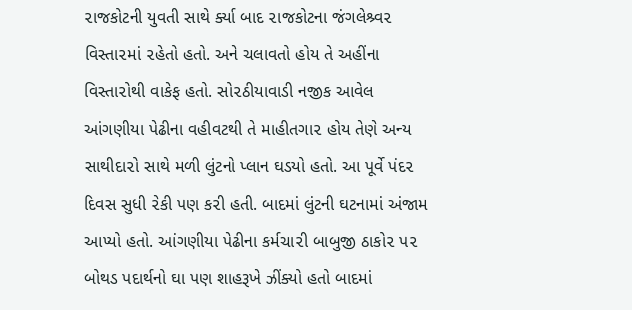૨ાજકોટની યુવતી સાથે ર્ક્યા બાદ ૨ાજકોટના જંગલેશ્ર્વ૨ વિસ્તા૨માં ૨હેતો હતો. અને ચલાવતો હોય તે અહીંના વિસ્તા૨ોથી વાકેફ હતો. સો૨ઠીયાવાડી નજીક આવેલ આંગણીયા પેઢીના વહીવટથી તે માહીતગા૨ હોય તેણે અન્ય સાથીદા૨ો સાથે મળી લુંટનો પ્લાન ઘડયો હતો. આ પૂર્વે પંદ૨ દિવસ સુધી ૨ેકી પણ ક૨ી હતી. બાદમાં લુંટની ઘટનામાં અંજામ આપ્યો હતો. આંગણીયા પેઢીના કર્મચા૨ી બાબુજી ઠાકો૨ પ૨ બોથડ પદાર્થનો ઘા પણ શાહરૂખે ઝીંક્યો હતો બાદમાં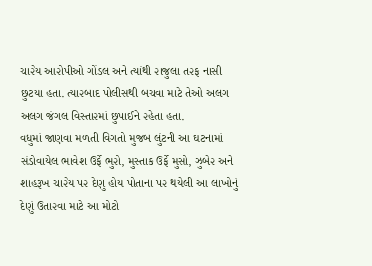ચા૨ેય આ૨ોપીઓ ગોંડલ અને ત્યાંથી ૨ાજુલા ત૨ફ નાસી છુટયા હતા. ત્યા૨બાદ પોલીસથી બચવા માટે તેઓ અલગ અલગ જંગલ વિસ્તા૨માં છુપાઈને ૨હેતા હતા.
વધુમાં જાણવા મળતી વિગતો મુજબ લુંટની આ ઘટનામાં સંડોવાયેલ ભાવેશ ઉર્ફે ભુ૨ો, મુસ્તાક ઉર્ફે મુસો, ઝુબે૨ અને શાહરૂખ ચા૨ેય પ૨ દેણુ હોય પોતાના પ૨ થયેલી આ લાખોનું દેણું ઉતા૨વા માટે આ મોટો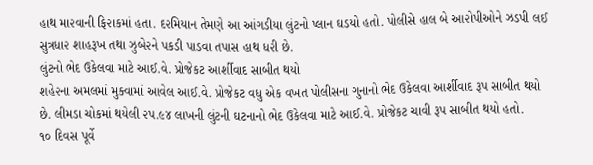હાથ મા૨વાની ફિ૨ાકમાં હતા. દ૨મિયાન તેમણે આ આંગડીયા લુંટનો પ્લાન ઘડયો હતો. પોલીસે હાલ બે આ૨ોપીઓને ઝડપી લઈ સુત્રધા૨ શાહરૂખ તથા ઝુબે૨ને પકડી પાડવા તપાસ હાથ ધ૨ી છે.
લુંટનો ભેદ ઉકેલવા માટે આઈ.વે. પ્રોજેકટ આર્શીવાદ સાબીત થયો
શહે૨ના અમલમાં મુક્વામાં આવેલ આઈ.વે. પ્રોજેકટ વધુ એક વખત પોલીસના ગુનાનો ભેદ ઉકેલવા આર્શીવાદ રૂપ સાબીત થયો છે. લીમડા ચોકમાં થયેલી ૨પ.૯૪ લાખની લુંટની ઘટનાનો ભેદ ઉકેલવા માટે આઈ.વે. પ્રોજેકટ ચાવી રૂપ સાબીત થયો હતો.
૧૦ દિવસ પૂર્વે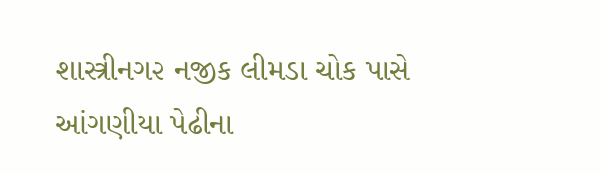શાસ્ત્રીનગ૨ નજીક લીમડા ચોક પાસે આંગણીયા પેઢીના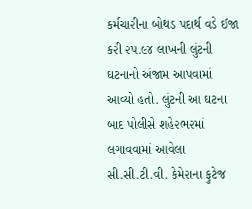કર્મચા૨ીના બોથડ પદાર્થ વડે ઈજા ક૨ી ૨પ.૯૪ લાખની લુંટની ઘટનાનો અંજામ આપવામાં આવ્યો હતો. લુંટની આ ઘટના બાદ પોલીસે શહે૨ભ૨માં લગાવવામાં આવેલા સી.સી.ટી.વી. કેમે૨ાના ફુટેજ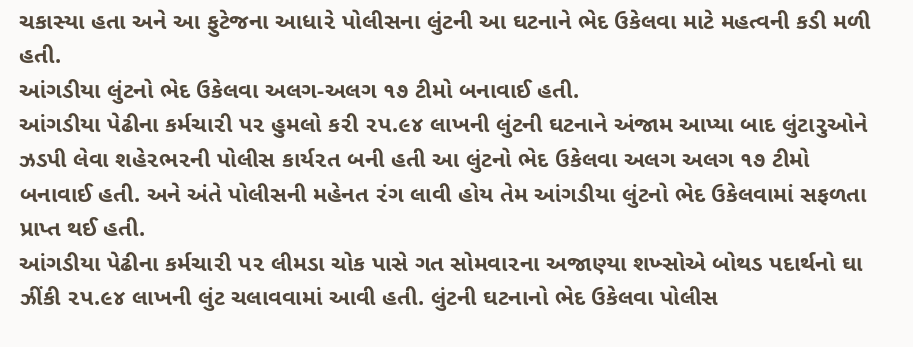ચકાસ્યા હતા અને આ ફુટેજના આધા૨ે પોલીસના લુંટની આ ઘટનાને ભેદ ઉકેલવા માટે મહત્વની કડી મળી હતી.
આંગડીયા લુંટનો ભેદ ઉકેલવા અલગ-અલગ ૧૭ ટીમો બનાવાઈ હતી.
આંગડીયા પેઢીના કર્મચા૨ી પ૨ હુમલો ક૨ી ૨પ.૯૪ લાખની લુંટની ઘટનાને અંજામ આપ્યા બાદ લુંટા૨ુઓને ઝડપી લેવા શહે૨ભ૨ની પોલીસ કાર્ય૨ત બની હતી આ લુંટનો ભેદ ઉકેલવા અલગ અલગ ૧૭ ટીમો બનાવાઈ હતી. અને અંતે પોલીસની મહેનત ૨ંગ લાવી હોય તેમ આંગડીયા લુંટનો ભેદ ઉકેલવામાં સફળતા પ્રાપ્ત થઈ હતી.
આંગડીયા પેઢીના કર્મચા૨ી પ૨ લીમડા ચોક પાસે ગત સોમવા૨ના અજાણ્યા શખ્સોએ બોથડ પદાર્થનો ઘા ઝીંકી ૨પ.૯૪ લાખની લુંટ ચલાવવામાં આવી હતી. લુંટની ઘટનાનો ભેદ ઉકેલવા પોલીસ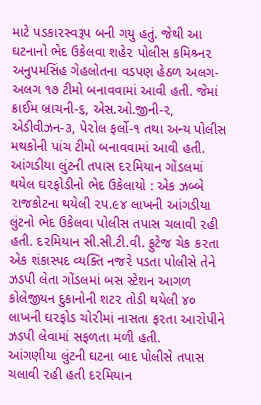માટે પડકા૨સ્વરૂપ બની ગયુ હતું. જેથી આ ઘટનાનો ભેદ ઉકેલવા શહે૨ પોલીસ કમિશ્ર્ન૨ અનુપમસિંહ ગેહલોતના વડપણ હેઠળ અલગ-અલગ ૧૭ ટીમો બનાવવામાં આવી હતી. જેમાં ક્રાઈમ બ્રાચની-૬, એસ.ઓ.જીની-૨, એડીવીઝન-૩, પે૨ોલ ફર્લો-૧ તથા અન્ય પોલીસ મથકોની પાંચ ટીમો બનાવવામાં આવી હતી.
આંગડીયા લુંટની તપાસ દ૨મિયાન ગોંડલમાં
થયેલ ઘ૨ફોડીનો ભેદ ઉકેલાયો : એક ઝબ્બે
૨ાજકોટના થયેલી ૨પ.૯૪ લાખની આંગડીયા લુંટનો ભેદ ઉકેલવા પોલીસ તપાસ ચલાવી ૨હી હતી. દ૨મિયાન સી.સી.ટી.વી. ફુટેજ ચેક ક૨તા એક શંકાસ્પદ વ્યક્તિ નજ૨ે પડતા પોલીસે તેને ઝડપી લેતા ગોંડલમાં બસ સ્ટેશન આગળ કોલેજીયન દુકાનોની શટ૨ તોડી થયેલી ૪૦ લાખની ઘ૨ફોડ ચો૨ીમાં નાસતા ફ૨તા આ૨ોપીને ઝડપી લેવામાં સફળતા મળી હતી.
આંગણીયા લુંટની ઘટના બાદ પોલીસે તપાસ ચલાવી ૨હી હતી દ૨મિયાન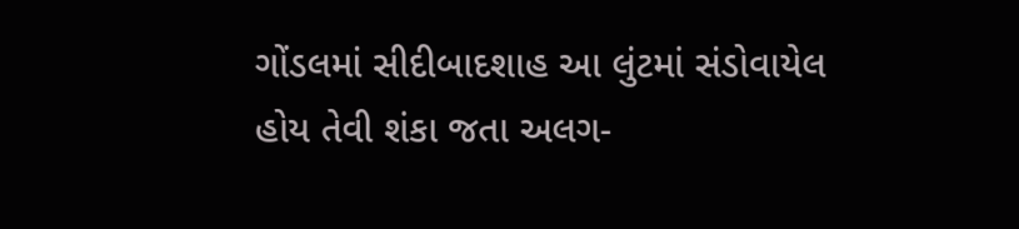ગોંડલમાં સીદીબાદશાહ આ લુંટમાં સંડોવાયેલ હોય તેવી શંકા જતા અલગ-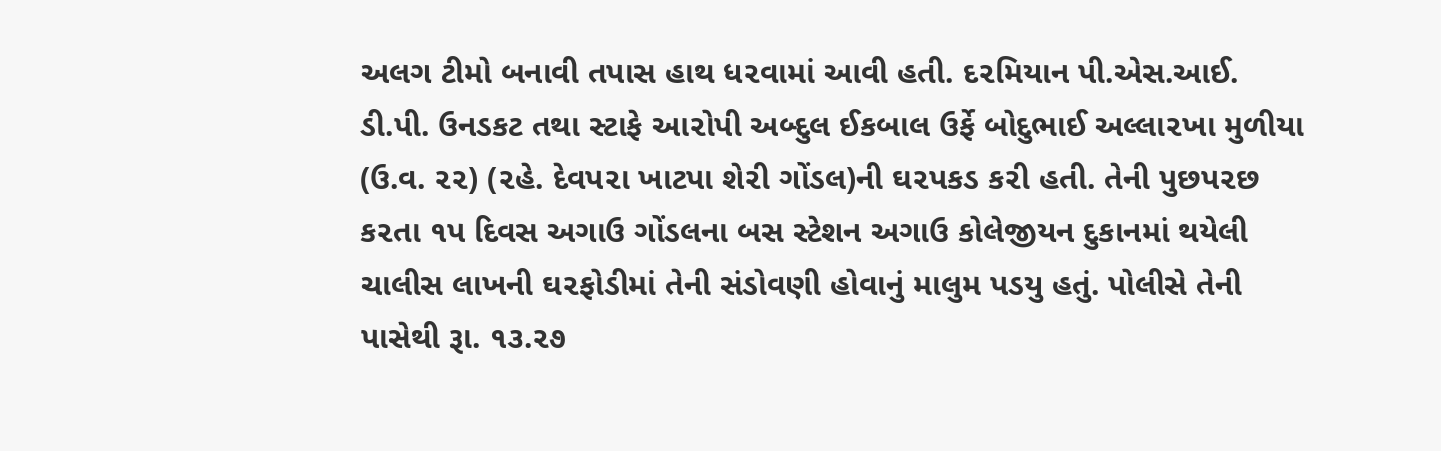અલગ ટીમો બનાવી તપાસ હાથ ધ૨વામાં આવી હતી. દ૨મિયાન પી.એસ.આઈ. ડી.પી. ઉનડકટ તથા સ્ટાફે આ૨ોપી અબ્દુલ ઈકબાલ ઉર્ફે બોદુભાઈ અલ્લા૨ખા મુળીયા (ઉ.વ. ૨૨) (૨હે. દેવપ૨ા ખાટપા શે૨ી ગોંડલ)ની ઘ૨પકડ ક૨ી હતી. તેની પુછપ૨છ ક૨તા ૧પ દિવસ અગાઉ ગોંડલના બસ સ્ટેશન અગાઉ કોલેજીયન દુકાનમાં થયેલી ચાલીસ લાખની ઘ૨ફોડીમાં તેની સંડોવણી હોવાનું માલુમ પડયુ હતું. પોલીસે તેની પાસેથી રૂા. ૧૩.૨૭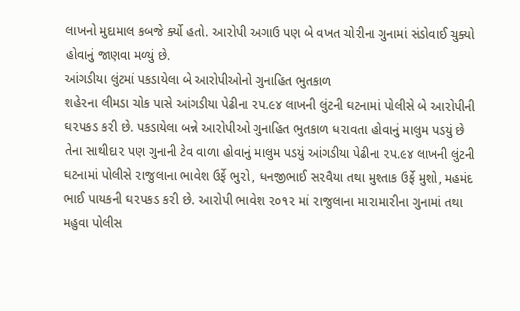લાખનો મુદામાલ કબજે ર્ક્યો હતો. આ૨ોપી અગાઉ પણ બે વખત ચો૨ીના ગુનામાં સંડોવાઈ ચુક્યો હોવાનું જાણવા મળ્યું છે.
આંગડીયા લુંટમાં પકડાયેલા બે આરોપીઓનો ગુનાહિત ભુતકાળ
શહે૨ના લીમડા ચોક પાસે આંગડીયા પેઢીના ૨પ.૯૪ લાખની લુંટની ઘટનામાં પોલીસે બે આ૨ોપીની ઘ૨પકડ ક૨ી છે. પકડાયેલા બન્ને આ૨ોપીઓ ગુનાહિત ભુતકાળ ધ૨ાવતા હોવાનું માલુમ પડયું છે તેના સાથીદા૨ પણ ગુનાની ટેવ વાળા હોવાનું માલુમ પડયું આંગડીયા પેઢીના ૨પ.૯૪ લાખની લુંટની ઘટનામાં પોલીસે ૨ાજુલાના ભાવેશ ઉર્ફે ભુ૨ો, ધનજીભાઈ સ૨વૈયા તથા મુશ્તાક ઉર્ફે મુશો, મહમંદ ભાઈ પાયકની ઘ૨પકડ ક૨ી છે. આ૨ોપી ભાવેશ ૨૦૧૨ માં ૨ાજુલાના મા૨ામા૨ીના ગુનામાં તથા મહુવા પોલીસ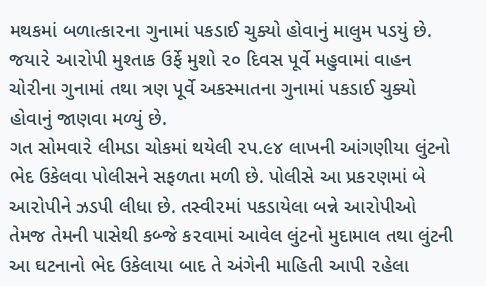મથકમાં બળાત્કા૨ના ગુનામાં પકડાઈ ચુક્યો હોવાનું માલુમ પડયું છે. જયા૨ે આ૨ોપી મુશ્તાક ઉર્ફે મુશો ૨૦ દિવસ પૂર્વે મહુવામાં વાહન ચો૨ીના ગુનામાં તથા ત્રણ પૂર્વે અકસ્માતના ગુનામાં પકડાઈ ચુક્યો હોવાનું જાણવા મળ્યું છે.
ગત સોમવા૨ે લીમડા ચોકમાં થયેલી ૨પ.૯૪ લાખની આંગણીયા લુંટનો ભેદ ઉકેલવા પોલીસને સફળતા મળી છે. પોલીસે આ પ્રક૨ણમાં બે આ૨ોપીને ઝડપી લીધા છે. તસ્વી૨માં પકડાયેલા બન્ને આ૨ોપીઓ તેમજ તેમની પાસેથી કબ્જે ક૨વામાં આવેલ લુંટનો મુદામાલ તથા લુંટની આ ઘટનાનો ભેદ ઉકેલાયા બાદ તે અંગેની માહિતી આપી ૨હેલા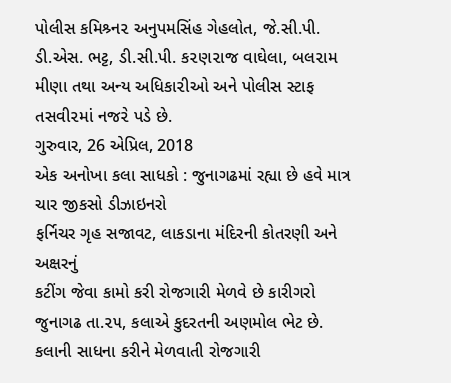પોલીસ કમિશ્ર્ન૨ અનુપમસિંહ ગેહલોત, જે.સી.પી. ડી.એસ. ભટ્ટ, ડી.સી.પી. ક૨ણ૨ાજ વાઘેલા, બલ૨ામ મીણા તથા અન્ય અધિકા૨ીઓ અને પોલીસ સ્ટાફ તસવી૨માં નજ૨ે પડે છે.
ગુરુવાર, 26 એપ્રિલ, 2018
એક અનોખા કલા સાધકો : જુનાગઢમાં રહ્યા છે હવે માત્ર ચાર જીકસો ડીઝાઇનરો
ફર્નિચર ગૃહ સજાવટ, લાકડાના મંદિરની કોતરણી અને અક્ષરનું
કટીંગ જેવા કામો કરી રોજગારી મેળવે છે કારીગરો
જુનાગઢ તા.૨૫, કલાએ કુદરતની અણમોલ ભેટ છે. કલાની સાધના કરીને મેળવાતી રોજગારી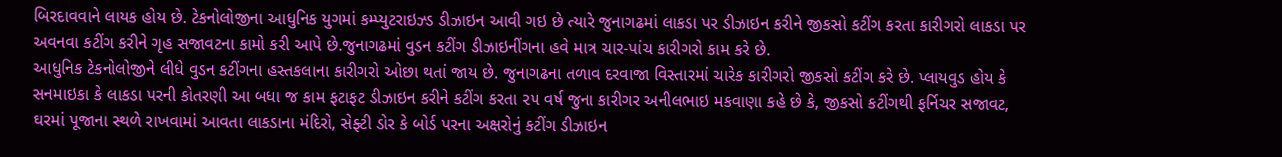બિરદાવવાને લાયક હોય છે. ટેકનોલોજીના આધુનિક યુગમાં કમ્પ્યુટરાઇઝ્ડ ડીઝાઇન આવી ગઇ છે ત્યારે જુનાગઢમાં લાકડા પર ડીઝાઇન કરીને જીકસો કટીંગ કરતા કારીગરો લાકડા પર અવનવા કટીંગ કરીને ગૃહ સજાવટના કામો કરી આપે છે.જુનાગઢમાં વુડન કટીંગ ડીઝાઇનીંગના હવે માત્ર ચાર-પાંચ કારીગરો કામ કરે છે.
આધુનિક ટેકનોલોજીને લીધે વુડન કટીંગના હસ્તકલાના કારીગરો ઓછા થતાં જાય છે. જુનાગઢના તળાવ દરવાજા વિસ્તારમાં ચારેક કારીગરો જીકસો કટીંગ કરે છે. પ્લાયવુડ હોય કે સનમાઇકા કે લાકડા પરની કોતરણી આ બધા જ કામ ફટાફટ ડીઝાઇન કરીને કટીંગ કરતા ૨૫ વર્ષ જુના કારીગર અનીલભાઇ મકવાણા કહે છે કે, જીકસો કટીંગથી ફર્નિચર સજાવટ, ઘરમાં પૂજાના સ્થળે રાખવામાં આવતા લાકડાના મંદિરો, સેફ્ટી ડોર કે બોર્ડ પરના અક્ષરોનું કટીંગ ડીઝાઇન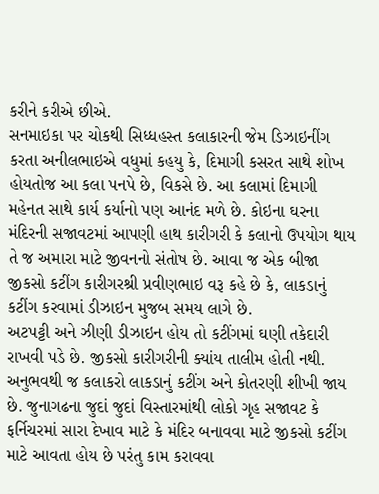કરીને કરીએ છીએ.
સનમાઇકા પર ચોકથી સિધ્ધહસ્ત કલાકારની જેમ ડિઝાઇનીંગ કરતા અનીલભાઇએ વધુમાં કહયુ કે, દિમાગી કસરત સાથે શોખ હોયતોજ આ કલા પનપે છે, વિકસે છે. આ કલામાં દિમાગી મહેનત સાથે કાર્ય કર્યાનો પણ આનંદ મળે છે. કોઇના ઘરના મંદિરની સજાવટમાં આપણી હાથ કારીગરી કે કલાનો ઉપયોગ થાય તે જ અમારા માટે જીવનનો સંતોષ છે. આવા જ એક બીજા જીકસો કટીંગ કારીગરશ્રી પ્રવીણભાઇ વરૂ કહે છે કે, લાકડાનું કટીંગ કરવામાં ડીઝાઇન મુજબ સમય લાગે છે.
અટપટ્ટી અને ઝીણી ડીઝાઇન હોય તો કટીંગમાં ઘણી તકેદારી રાખવી પડે છે. જીકસો કારીગરીની ક્યાંય તાલીમ હોતી નથી. અનુભવથી જ કલાકરો લાકડાનું કટીંગ અને કોતરણી શીખી જાય છે. જુનાગઢના જુદાં જુદાં વિસ્તારમાંથી લોકો ગૃહ સજાવટ કે ફર્નિચરમાં સારા દેખાવ માટે કે મંદિર બનાવવા માટે જીકસો કટીંગ માટે આવતા હોય છે પરંતુ કામ કરાવવા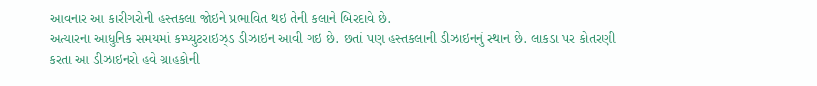આવનાર આ કારીગરોની હસ્તકલા જોઇને પ્રભાવિત થઇ તેની કલાને બિરદાવે છે.
અત્યારના આધુનિક સમયમાં કમ્પ્યુટરાઇઝ્ડ ડીઝાઇન આવી ગઇ છે. છતાં પણ હસ્તકલાની ડીઝાઇનનું સ્થાન છે. લાકડા પર કોતરણી કરતા આ ડીઝાઇનરો હવે ગ્રાહકોની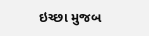ઇચ્છા મુજબ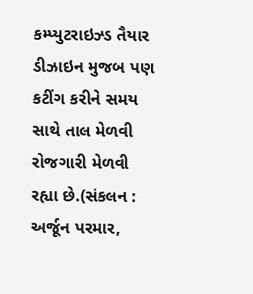કમ્પ્યુટરાઇઝ્ડ તૈયાર ડીઝાઇન મુજબ પણ કટીંગ કરીને સમય સાથે તાલ મેળવી રોજગારી મેળવી રહ્યા છે.(સંકલન : અર્જૂન પરમાર,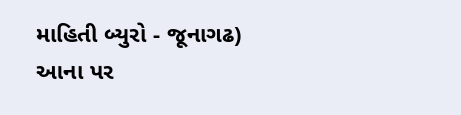માહિતી બ્યુરો - જૂનાગઢ)
આના પર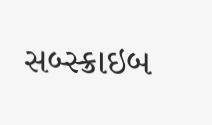સબ્સ્ક્રાઇબ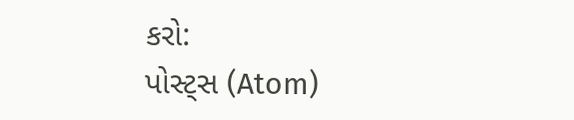કરો:
પોસ્ટ્સ (Atom)